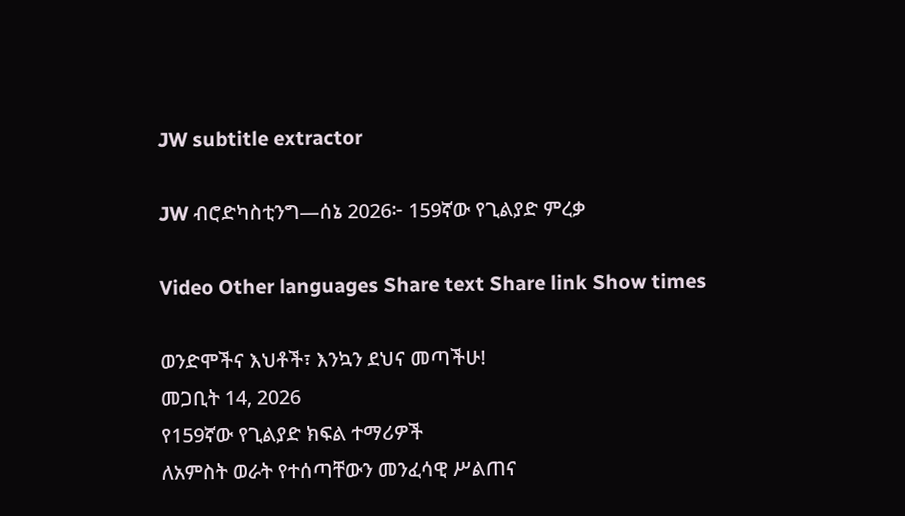JW subtitle extractor

JW ብሮድካስቲንግ—ሰኔ 2026፦ 159ኛው የጊልያድ ምረቃ

Video Other languages Share text Share link Show times

ወንድሞችና እህቶች፣ እንኳን ደህና መጣችሁ!
መጋቢት 14, 2026
የ159ኛው የጊልያድ ክፍል ተማሪዎች
ለአምስት ወራት የተሰጣቸውን መንፈሳዊ ሥልጠና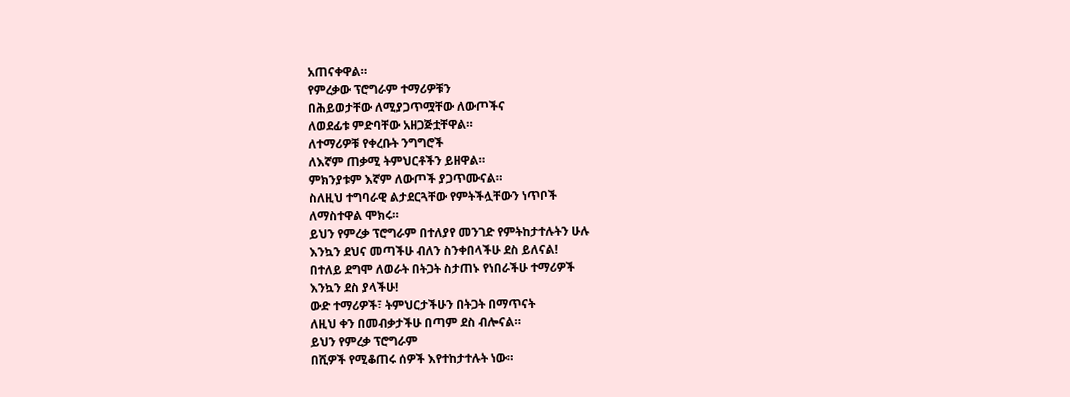አጠናቀዋል።
የምረቃው ፕሮግራም ተማሪዎቹን
በሕይወታቸው ለሚያጋጥሟቸው ለውጦችና
ለወደፊቱ ምድባቸው አዘጋጅቷቸዋል።
ለተማሪዎቹ የቀረቡት ንግግሮች
ለእኛም ጠቃሚ ትምህርቶችን ይዘዋል።
ምክንያቱም እኛም ለውጦች ያጋጥሙናል።
ስለዚህ ተግባራዊ ልታደርጓቸው የምትችሏቸውን ነጥቦች
ለማስተዋል ሞክሩ።
ይህን የምረቃ ፕሮግራም በተለያየ መንገድ የምትከታተሉትን ሁሉ
እንኳን ደህና መጣችሁ ብለን ስንቀበላችሁ ደስ ይለናል!
በተለይ ደግሞ ለወራት በትጋት ስታጠኑ የነበራችሁ ተማሪዎች
እንኳን ደስ ያላችሁ!
ውድ ተማሪዎች፣ ትምህርታችሁን በትጋት በማጥናት
ለዚህ ቀን በመብቃታችሁ በጣም ደስ ብሎናል።
ይህን የምረቃ ፕሮግራም
በሺዎች የሚቆጠሩ ሰዎች እየተከታተሉት ነው።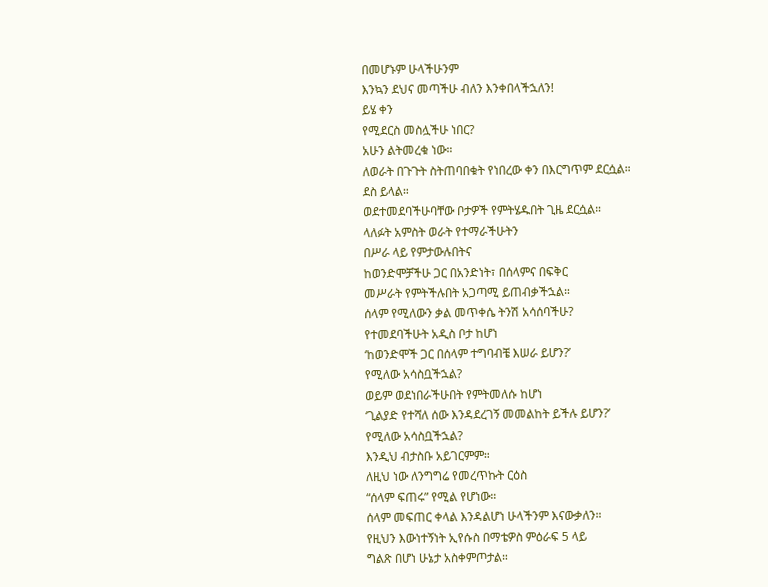በመሆኑም ሁላችሁንም
እንኳን ደህና መጣችሁ ብለን እንቀበላችኋለን!
ይሄ ቀን
የሚደርስ መስሏችሁ ነበር?
አሁን ልትመረቁ ነው።
ለወራት በጉጉት ስትጠባበቁት የነበረው ቀን በእርግጥም ደርሷል።
ደስ ይላል።
ወደተመደባችሁባቸው ቦታዎች የምትሄዱበት ጊዜ ደርሷል።
ላለፉት አምስት ወራት የተማራችሁትን
በሥራ ላይ የምታውሉበትና
ከወንድሞቻችሁ ጋር በአንድነት፣ በሰላምና በፍቅር
መሥራት የምትችሉበት አጋጣሚ ይጠብቃችኋል።
ሰላም የሚለውን ቃል መጥቀሴ ትንሽ አሳሰባችሁ?
የተመደባችሁት አዲስ ቦታ ከሆነ
‘ከወንድሞች ጋር በሰላም ተግባብቼ እሠራ ይሆን?’
የሚለው አሳስቧችኋል?
ወይም ወደነበራችሁበት የምትመለሱ ከሆነ
‘ጊልያድ የተሻለ ሰው እንዳደረገኝ መመልከት ይችሉ ይሆን?’
የሚለው አሳስቧችኋል?
እንዲህ ብታስቡ አይገርምም።
ለዚህ ነው ለንግግሬ የመረጥኩት ርዕስ
“ሰላም ፍጠሩ” የሚል የሆነው።
ሰላም መፍጠር ቀላል እንዳልሆነ ሁላችንም እናውቃለን።
የዚህን እውነተኝነት ኢየሱስ በማቴዎስ ምዕራፍ 5 ላይ
ግልጽ በሆነ ሁኔታ አስቀምጦታል።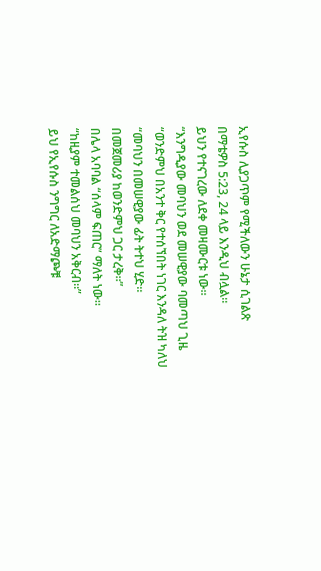ኢየሱስ ሊያጋጥም የሚችለውን ሁኔታ ሲገልጽ
በማቴዎስ 5:23, 24 ላይ እንዲህ ብሏል።
ይህን የተናገረው ለደቀ መዛሙርቱ ነው።
“እንግዲያው መባህን ወደ መሠዊያው ባመጣህ ጊዜ
“ወንድምህ በአንተ ቅር የተሰኘበት ነገር እንዳለ ትዝ ካለህ
“መባህን በመሠዊያው ፊት ትተህ ሂድ።
በመጀመሪያ ከወንድምህ ጋር ታረቅ።”
በሌላ አባባል “ሰላም ፍጠር” ማለት ነው።
“ከዚያም ተመልሰህ መባህን አቅርብ።”
ይህ የኢየሱስ ንግግር ለአድማጮቹ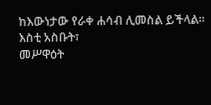ከእውነታው የራቀ ሐሳብ ሊመስል ይችላል።
እስቲ አስቡት፣
መሥዋዕት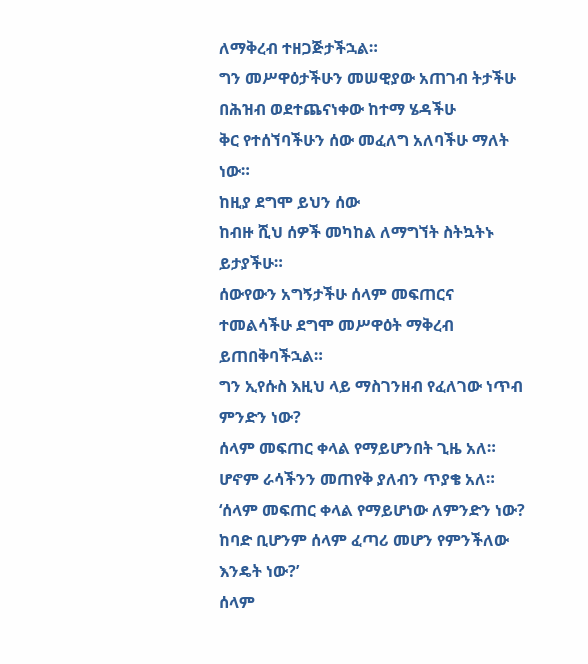ለማቅረብ ተዘጋጅታችኋል።
ግን መሥዋዕታችሁን መሠዊያው አጠገብ ትታችሁ
በሕዝብ ወደተጨናነቀው ከተማ ሄዳችሁ
ቅር የተሰኘባችሁን ሰው መፈለግ አለባችሁ ማለት ነው።
ከዚያ ደግሞ ይህን ሰው
ከብዙ ሺህ ሰዎች መካከል ለማግኘት ስትኳትኑ ይታያችሁ።
ሰውየውን አግኝታችሁ ሰላም መፍጠርና
ተመልሳችሁ ደግሞ መሥዋዕት ማቅረብ ይጠበቅባችኋል።
ግን ኢየሱስ እዚህ ላይ ማስገንዘብ የፈለገው ነጥብ ምንድን ነው?
ሰላም መፍጠር ቀላል የማይሆንበት ጊዜ አለ።
ሆኖም ራሳችንን መጠየቅ ያለብን ጥያቄ አለ።
‘ሰላም መፍጠር ቀላል የማይሆነው ለምንድን ነው?
ከባድ ቢሆንም ሰላም ፈጣሪ መሆን የምንችለው እንዴት ነው?’
ሰላም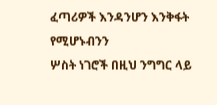ፈጣሪዎች እንዳንሆን እንቅፋት የሚሆኑብንን
ሦስት ነገሮች በዚህ ንግግር ላይ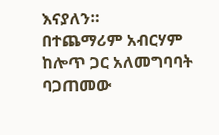እናያለን።
በተጨማሪም አብርሃም ከሎጥ ጋር አለመግባባት ባጋጠመው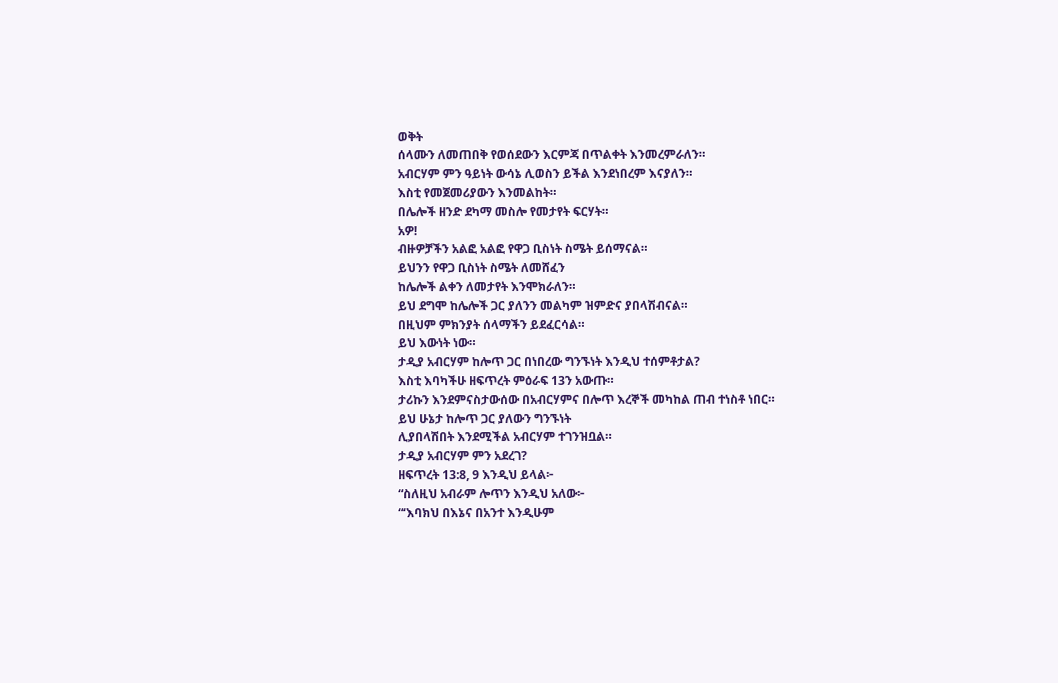ወቅት
ሰላሙን ለመጠበቅ የወሰደውን እርምጃ በጥልቀት እንመረምራለን።
አብርሃም ምን ዓይነት ውሳኔ ሊወስን ይችል እንደነበረም እናያለን።
እስቲ የመጀመሪያውን እንመልከት።
በሌሎች ዘንድ ደካማ መስሎ የመታየት ፍርሃት።
አዎ!
ብዙዎቻችን አልፎ አልፎ የዋጋ ቢስነት ስሜት ይሰማናል።
ይህንን የዋጋ ቢስነት ስሜት ለመሸፈን
ከሌሎች ልቀን ለመታየት እንሞክራለን።
ይህ ደግሞ ከሌሎች ጋር ያለንን መልካም ዝምድና ያበላሽብናል።
በዚህም ምክንያት ሰላማችን ይደፈርሳል።
ይህ እውነት ነው።
ታዲያ አብርሃም ከሎጥ ጋር በነበረው ግንኙነት እንዲህ ተሰምቶታል?
እስቲ እባካችሁ ዘፍጥረት ምዕራፍ 13ን አውጡ።
ታሪኩን እንደምናስታውሰው በአብርሃምና በሎጥ እረኞች መካከል ጠብ ተነስቶ ነበር።
ይህ ሁኔታ ከሎጥ ጋር ያለውን ግንኙነት
ሊያበላሽበት እንደሚችል አብርሃም ተገንዝቧል።
ታዲያ አብርሃም ምን አደረገ?
ዘፍጥረት 13:8, 9 እንዲህ ይላል፦
“ስለዚህ አብራም ሎጥን እንዲህ አለው፦
“‘እባክህ በእኔና በአንተ እንዲሁም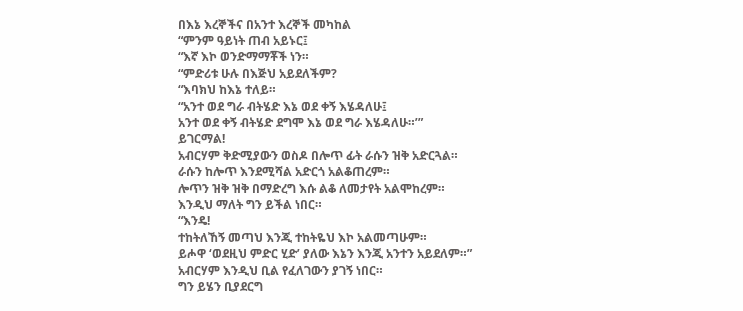በእኔ እረኞችና በአንተ እረኞች መካከል
“ምንም ዓይነት ጠብ አይኑር፤
“እኛ እኮ ወንድማማቾች ነን።
“ምድሪቱ ሁሉ በእጅህ አይደለችም?
“እባክህ ከእኔ ተለይ።
“አንተ ወደ ግራ ብትሄድ እኔ ወደ ቀኝ እሄዳለሁ፤
አንተ ወደ ቀኝ ብትሄድ ደግሞ እኔ ወደ ግራ እሄዳለሁ።’”
ይገርማል!
አብርሃም ቅድሚያውን ወስዶ በሎጥ ፊት ራሱን ዝቅ አድርጓል።
ራሱን ከሎጥ እንደሚሻል አድርጎ አልቆጠረም።
ሎጥን ዝቅ ዝቅ በማድረግ እሱ ልቆ ለመታየት አልሞከረም።
እንዲህ ማለት ግን ይችል ነበር።
“እንዴ!
ተከትለኸኝ መጣህ እንጂ ተከትዬህ እኮ አልመጣሁም።
ይሖዋ ‘ወደዚህ ምድር ሂድ’ ያለው እኔን እንጂ አንተን አይደለም።”
አብርሃም እንዲህ ቢል የፈለገውን ያገኝ ነበር።
ግን ይሄን ቢያደርግ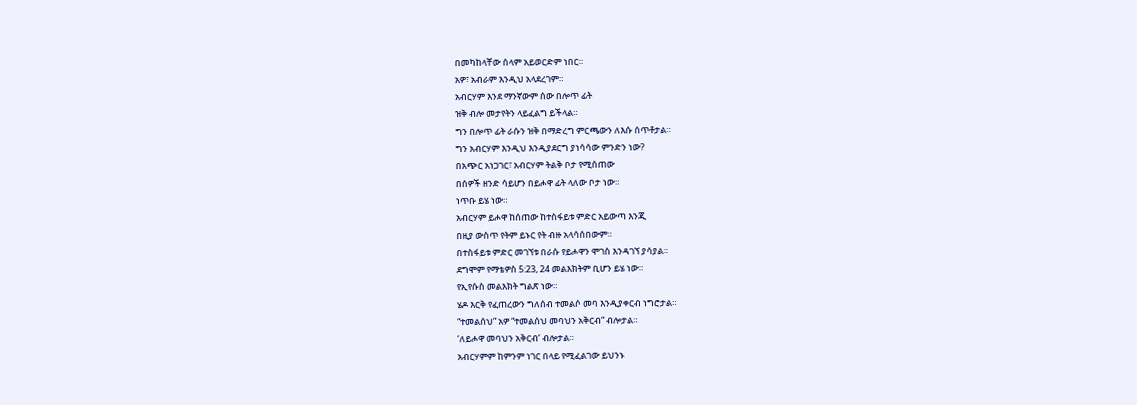በመካከላቸው ሰላም አይወርድም ነበር።
አዎ፣ አብራም እንዲህ አላደረገም።
አብርሃም እንደ ማንኛውም ሰው በሎጥ ፊት
ዝቅ ብሎ መታየትን ላይፈልግ ይችላል።
ግን በሎጥ ፊት ራሱን ዝቅ በማድረግ ምርጫውን ለእሱ ሰጥቶታል።
ግን አብርሃም እንዲህ እንዲያደርግ ያነሳሳው ምንድን ነው?
በአጭር አነጋገር፣ አብርሃም ትልቅ ቦታ የሚሰጠው
በሰዎች ዘንድ ሳይሆን በይሖዋ ፊት ላለው ቦታ ነው።
ነጥቡ ይሄ ነው።
አብርሃም ይሖዋ ከሰጠው ከተስፋይቱ ምድር አይውጣ እንጂ
በዚያ ውስጥ የትም ይኑር የት ብዙ አላሳሰበውም።
በተስፋይቱ ምድር መገኘቱ በራሱ የይሖዋን ሞገስ እንዳገኘ ያሳያል።
ደግሞም የማቴዎስ 5:23, 24 መልእክትም ቢሆን ይሄ ነው።
የኢየሱስ መልእክት ግልጽ ነው።
ሄዶ እርቅ የፈጠረውን ግለሰብ ተመልሶ መባ እንዲያቀርብ ነግሮታል።
“ተመልሰህ” አዎ “ተመልሰህ መባህን አቅርብ” ብሎታል።
‘ለይሖዋ መባህን አቅርብ’ ብሎታል።
አብርሃምም ከምንም ነገር በላይ የሚፈልገው ይህንኑ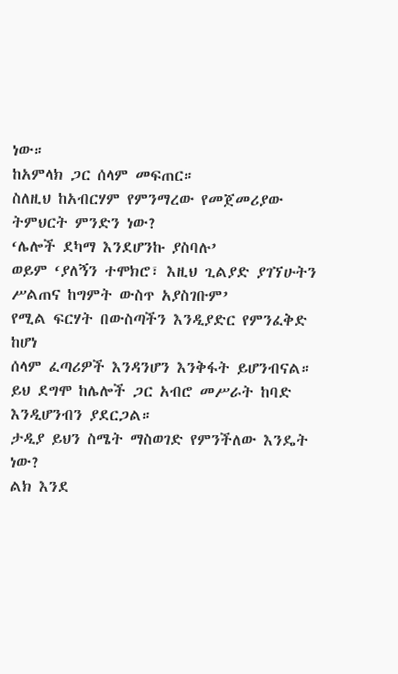ነው።
ከአምላክ ጋር ሰላም መፍጠር።
ስለዚህ ከአብርሃም የምንማረው የመጀመሪያው ትምህርት ምንድን ነው?
‘ሌሎች ደካማ እንደሆንኩ ያስባሉ’
ወይም ‘ያለኝን ተሞክሮ፣ እዚህ ጊልያድ ያገኘሁትን ሥልጠና ከግምት ውስጥ አያስገቡም’
የሚል ፍርሃት በውስጣችን እንዲያድር የምንፈቅድ ከሆነ
ሰላም ፈጣሪዎች እንዳንሆን እንቅፋት ይሆንብናል።
ይህ ደግሞ ከሌሎች ጋር አብሮ መሥራት ከባድ እንዲሆንብን ያደርጋል።
ታዲያ ይህን ስሜት ማስወገድ የምንችለው እንዴት ነው?
ልክ እንደ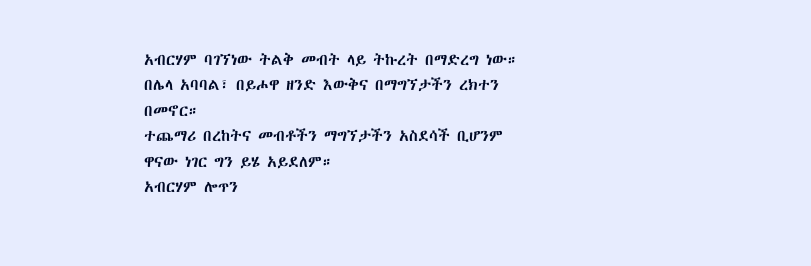አብርሃም ባገኘነው ትልቅ መብት ላይ ትኩረት በማድረግ ነው።
በሌላ አባባል፣ በይሖዋ ዘንድ እውቅና በማግኘታችን ረክተን በመኖር።
ተጨማሪ በረከትና መብቶችን ማግኘታችን አስደሳች ቢሆንም
ዋናው ነገር ግን ይሄ አይደለም።
አብርሃም ሎጥን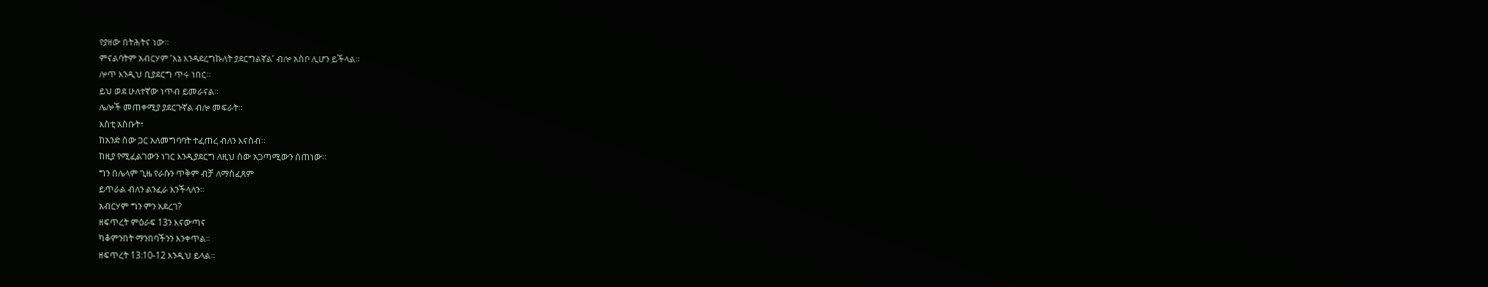የያዘው በትሕትና ነው።
ምናልባትም አብርሃም ‘እኔ እንዳደረግኩለት ያደርግልኛል’ ብሎ አስቦ ሊሆን ይችላል።
ሎጥ እንዲህ ቢያደርግ ጥሩ ነበር።
ይህ ወደ ሁለተኛው ነጥብ ይመራናል።
ሌሎች መጠቀሚያ ያደርጉኛል ብሎ መፍራት።
እስቲ አስቡት፣
ከአንድ ሰው ጋር አለመግባባት ተፈጠረ ብለን እናስብ።
ከዚያ የሚፈልገውን ነገር እንዲያደርግ ለዚህ ሰው አጋጣሚውን ሰጠነው።
ግን በሌላም ጊዜ የራሱን ጥቅም ብቻ ለማስፈጸም
ይጥራል ብለን ልንፈራ እንችላለን።
አብርሃም ግን ምን አደረገ?
ዘፍጥረት ምዕራፍ 13ን እናውጣና
ካቆምንበት ማንበባችንን እንቀጥል።
ዘፍጥረት 13:10-12 እንዲህ ይላል።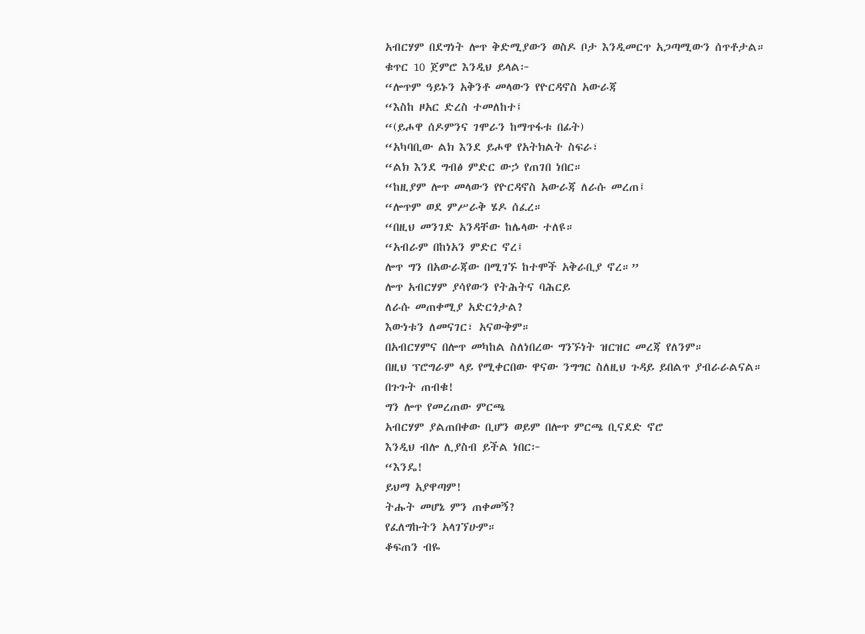አብርሃም በደግነት ሎጥ ቅድሚያውን ወስዶ ቦታ እንዲመርጥ አጋጣሚውን ሰጥቶታል።
ቁጥር 10 ጀምሮ እንዲህ ይላል፦
“ሎጥም ዓይኑን አቅንቶ መላውን የዮርዳኖስ አውራጃ
“እስከ ዞአር ድረስ ተመለከተ፤
“(ይሖዋ ሰዶምንና ገሞራን ከማጥፋቱ በፊት)
“አካባቢው ልክ እንደ ይሖዋ የአትክልት ስፍራ፣
“ልክ እንደ ግብፅ ምድር ውኃ የጠገበ ነበር።
“ከዚያም ሎጥ መላውን የዮርዳኖስ አውራጃ ለራሱ መረጠ፤
“ሎጥም ወደ ምሥራቅ ሄዶ ሰፈረ።
“በዚህ መንገድ አንዳቸው ከሌላው ተለዩ።
“አብራም በከነአን ምድር ኖረ፤
ሎጥ ግን በአውራጃው በሚገኙ ከተሞች አቅራቢያ ኖረ።”
ሎጥ አብርሃም ያሳየውን የትሕትና ባሕርይ
ለራሱ መጠቀሚያ አድርጎታል?
እውነቱን ለመናገር፣ አናውቅም።
በአብርሃምና በሎጥ መካከል ስለነበረው ግንኙነት ዝርዝር መረጃ የለንም።
በዚህ ፕሮግራም ላይ የሚቀርበው ዋናው ንግግር ስለዚህ ጉዳይ ይበልጥ ያብራራልናል።
በጉጉት ጠብቁ!
ግን ሎጥ የመረጠው ምርጫ
አብርሃም ያልጠበቀው ቢሆን ወይም በሎጥ ምርጫ ቢናደድ ኖሮ
እንዲህ ብሎ ሊያስብ ይችል ነበር፦
“እንዴ!
ይህማ አያዋጣም!
ትሑት መሆኔ ምን ጠቀመኝ?
የፈለግኩትን አላገኘሁም።
ቆፍጠን ብዬ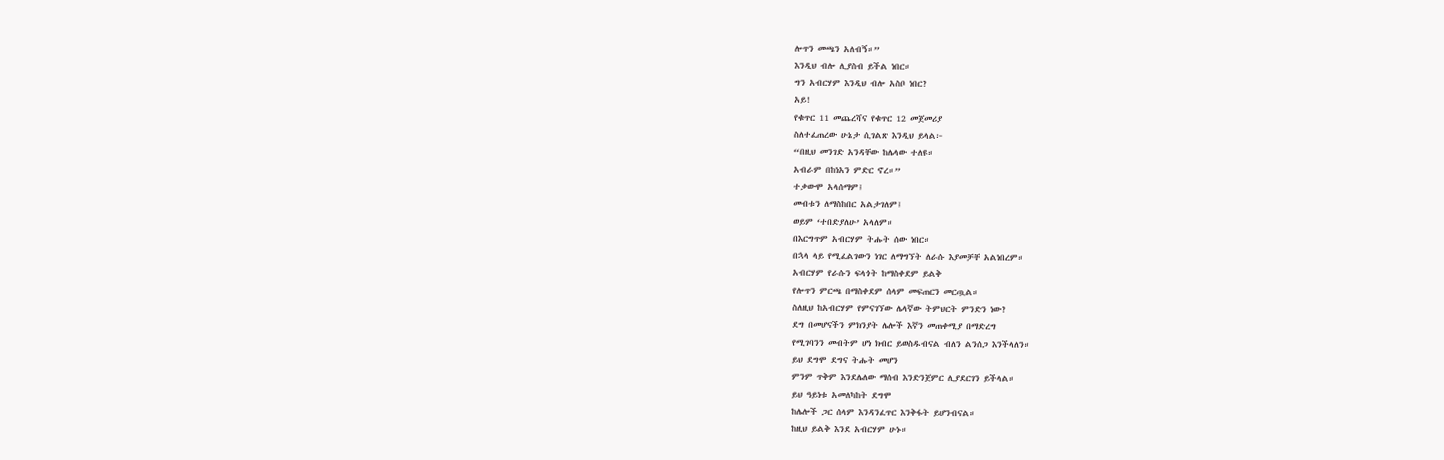ሎጥን መጫን አለብኝ።”
እንዲህ ብሎ ሊያስብ ይችል ነበር።
ግን አብርሃም እንዲህ ብሎ አስቦ ነበር?
አይ!
የቁጥር 11 መጨረሻና የቁጥር 12 መጀመሪያ
ስለተፈጠረው ሁኔታ ሲገልጽ እንዲህ ይላል፦
“በዚህ መንገድ አንዳቸው ከሌላው ተለዩ።
አብራም በከነአን ምድር ኖረ።”
ተቃውሞ አላሰማም፤
መብቱን ለማስከበር አልታገለም፤
ወይም ‘ተበድያለሁ’ አላለም።
በእርግጥም አብርሃም ትሑት ሰው ነበር።
በኋላ ላይ የሚፈልገውን ነገር ለማግኘት ለራሱ እያመቻቸ አልነበረም።
አብርሃም የራሱን ፍላጎት ከማስቀደም ይልቅ
የሎጥን ምርጫ በማስቀደም ሰላም መፍጠርን መርጧል።
ስለዚህ ከአብርሃም የምናገኘው ሌላኛው ትምህርት ምንድን ነው?
ደግ በመሆናችን ምክንያት ሌሎች እኛን መጠቀሚያ በማድረግ
የሚገባንን መብትም ሆነ ክብር ይወስዱብናል ብለን ልንሰጋ እንችላለን።
ይህ ደግሞ ደግና ትሑት መሆን
ምንም ጥቅም እንደሌለው ማሰብ እንድንጀምር ሊያደርገን ይችላል።
ይህ ዓይነቱ አመለካከት ደግሞ
ከሌሎች ጋር ሰላም እንዳንፈጥር እንቅፋት ይሆንብናል።
ከዚህ ይልቅ እንደ አብርሃም ሁኑ።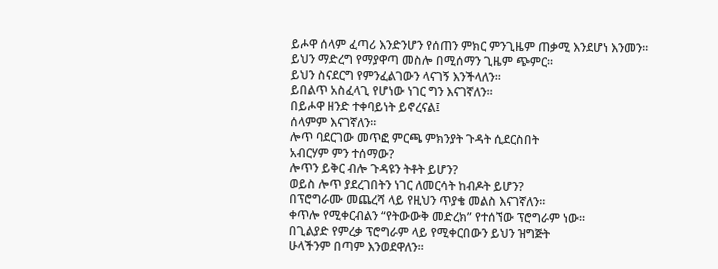ይሖዋ ሰላም ፈጣሪ እንድንሆን የሰጠን ምክር ምንጊዜም ጠቃሚ እንደሆነ እንመን።
ይህን ማድረግ የማያዋጣ መስሎ በሚሰማን ጊዜም ጭምር።
ይህን ስናደርግ የምንፈልገውን ላናገኝ እንችላለን።
ይበልጥ አስፈላጊ የሆነው ነገር ግን እናገኛለን።
በይሖዋ ዘንድ ተቀባይነት ይኖረናል፤
ሰላምም እናገኛለን።
ሎጥ ባደርገው መጥፎ ምርጫ ምክንያት ጉዳት ሲደርስበት
አብርሃም ምን ተሰማው?
ሎጥን ይቅር ብሎ ጉዳዩን ትቶት ይሆን?
ወይስ ሎጥ ያደረገበትን ነገር ለመርሳት ከብዶት ይሆን?
በፕሮግራሙ መጨረሻ ላይ የዚህን ጥያቄ መልስ እናገኛለን።
ቀጥሎ የሚቀርብልን “የትውውቅ መድረክ” የተሰኘው ፕሮግራም ነው።
በጊልያድ የምረቃ ፕሮግራም ላይ የሚቀርበውን ይህን ዝግጅት
ሁላችንም በጣም እንወደዋለን።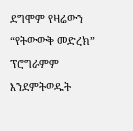ደግሞም የዛሬውን “የትውውቅ መድረክ” ፕሮግራምም እንደምትወዱት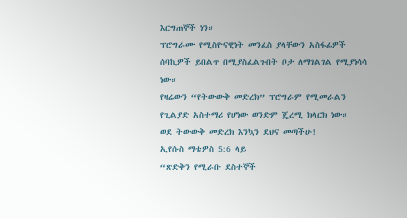እርግጠኞች ነን።
ፕሮግራሙ የሚስዮናዊነት መንፈስ ያላቸውን አስፋፊዎች
ሰባኪዎች ይበልጥ በሚያስፈልጉበት ቦታ ለማገልገል የሚያነሳሳ ነው።
የዛሬውን “የትውውቅ መድረክ” ፕሮግራም የሚመራልን
የጊልያድ አስተማሪ የሆነው ወንድም ጄረሚ ክላርክ ነው።
ወደ ትውውቅ መድረክ እንኳን ደህና መጣችሁ!
ኢየሱስ ማቴዎስ 5:6 ላይ
“ጽድቅን የሚራቡ ደስተኞች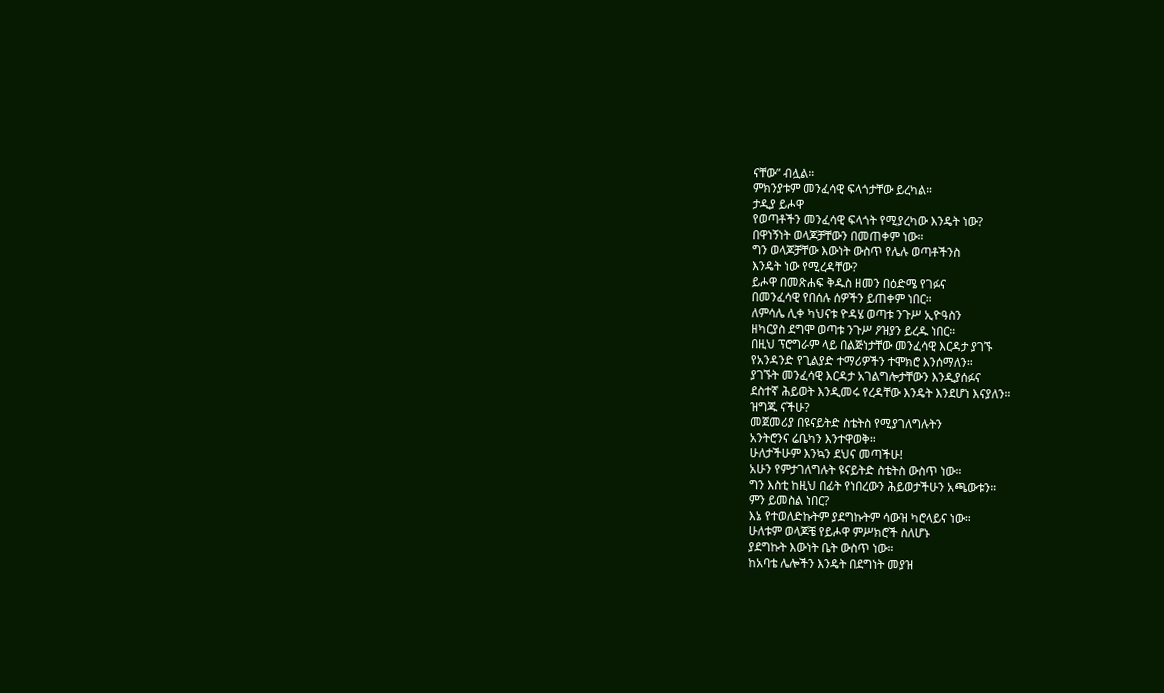ናቸው” ብሏል።
ምክንያቱም መንፈሳዊ ፍላጎታቸው ይረካል።
ታዲያ ይሖዋ
የወጣቶችን መንፈሳዊ ፍላጎት የሚያረካው እንዴት ነው?
በዋነኝነት ወላጆቻቸውን በመጠቀም ነው።
ግን ወላጆቻቸው እውነት ውስጥ የሌሉ ወጣቶችንስ
እንዴት ነው የሚረዳቸው?
ይሖዋ በመጽሐፍ ቅዱስ ዘመን በዕድሜ የገፉና
በመንፈሳዊ የበሰሉ ሰዎችን ይጠቀም ነበር።
ለምሳሌ ሊቀ ካህናቱ ዮዳሄ ወጣቱ ንጉሥ ኢዮዓስን
ዘካርያስ ደግሞ ወጣቱ ንጉሥ ዖዝያን ይረዱ ነበር።
በዚህ ፕሮግራም ላይ በልጅነታቸው መንፈሳዊ እርዳታ ያገኙ
የአንዳንድ የጊልያድ ተማሪዎችን ተሞክሮ እንሰማለን።
ያገኙት መንፈሳዊ እርዳታ አገልግሎታቸውን እንዲያሰፉና
ደስተኛ ሕይወት እንዲመሩ የረዳቸው እንዴት እንደሆነ እናያለን።
ዝግጁ ናችሁ?
መጀመሪያ በዩናይትድ ስቴትስ የሚያገለግሉትን
አንትሮንና ሬቤካን እንተዋወቅ።
ሁለታችሁም እንኳን ደህና መጣችሁ!
አሁን የምታገለግሉት ዩናይትድ ስቴትስ ውስጥ ነው።
ግን እስቲ ከዚህ በፊት የነበረውን ሕይወታችሁን አጫውቱን።
ምን ይመስል ነበር?
እኔ የተወለድኩትም ያደግኩትም ሳውዝ ካሮላይና ነው።
ሁለቱም ወላጆቼ የይሖዋ ምሥክሮች ስለሆኑ
ያደግኩት እውነት ቤት ውስጥ ነው።
ከአባቴ ሌሎችን እንዴት በደግነት መያዝ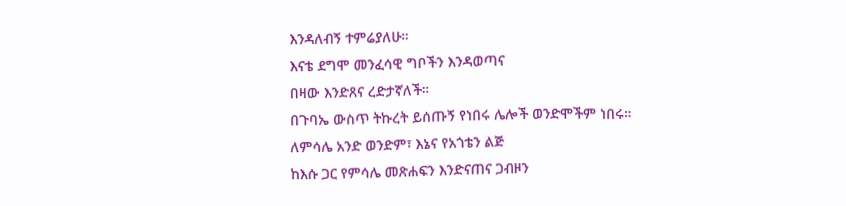እንዳለብኝ ተምሬያለሁ።
እናቴ ደግሞ መንፈሳዊ ግቦችን እንዳወጣና
በዛው እንድጸና ረድታኛለች።
በጉባኤ ውስጥ ትኩረት ይሰጡኝ የነበሩ ሌሎች ወንድሞችም ነበሩ።
ለምሳሌ አንድ ወንድም፣ እኔና የአጎቴን ልጅ
ከእሱ ጋር የምሳሌ መጽሐፍን እንድናጠና ጋብዞን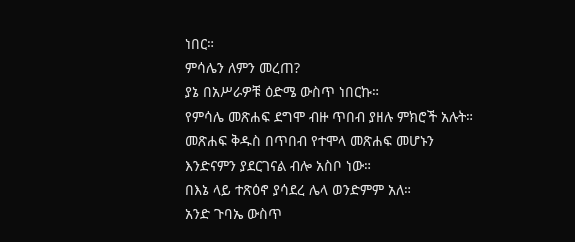ነበር።
ምሳሌን ለምን መረጠ?
ያኔ በአሥራዎቹ ዕድሜ ውስጥ ነበርኩ።
የምሳሌ መጽሐፍ ደግሞ ብዙ ጥበብ ያዘሉ ምክሮች አሉት።
መጽሐፍ ቅዱስ በጥበብ የተሞላ መጽሐፍ መሆኑን
እንድናምን ያደርገናል ብሎ አስቦ ነው።
በእኔ ላይ ተጽዕኖ ያሳደረ ሌላ ወንድምም አለ።
አንድ ጉባኤ ውስጥ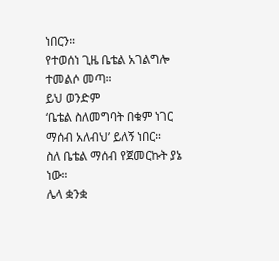ነበርን።
የተወሰነ ጊዜ ቤቴል አገልግሎ ተመልሶ መጣ።
ይህ ወንድም
‘ቤቴል ስለመግባት በቁም ነገር ማሰብ አለብህ’ ይለኝ ነበር።
ስለ ቤቴል ማሰብ የጀመርኩት ያኔ ነው።
ሌላ ቋንቋ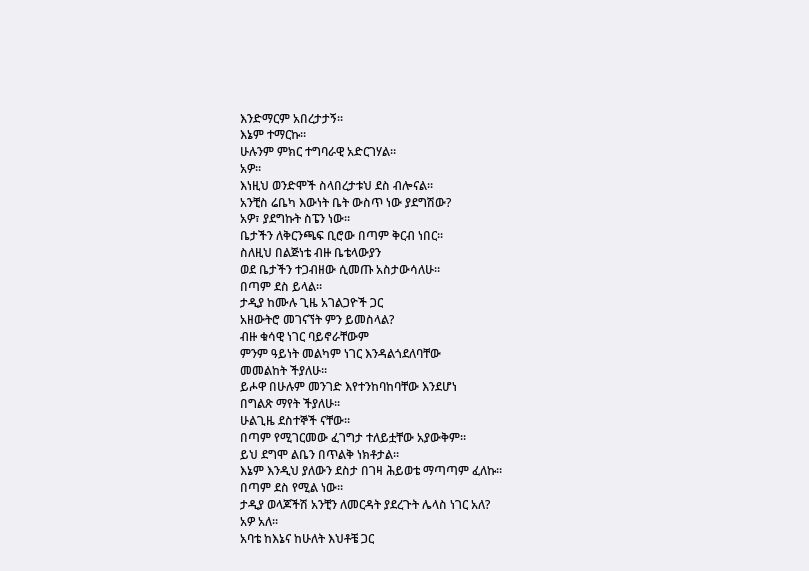እንድማርም አበረታታኝ።
እኔም ተማርኩ።
ሁሉንም ምክር ተግባራዊ አድርገሃል።
አዎ።
እነዚህ ወንድሞች ስላበረታቱህ ደስ ብሎናል።
አንቺስ ሬቤካ እውነት ቤት ውስጥ ነው ያደግሽው?
አዎ፣ ያደግኩት ስፔን ነው።
ቤታችን ለቅርንጫፍ ቢሮው በጣም ቅርብ ነበር።
ስለዚህ በልጅነቴ ብዙ ቤቴላውያን
ወደ ቤታችን ተጋብዘው ሲመጡ አስታውሳለሁ።
በጣም ደስ ይላል።
ታዲያ ከሙሉ ጊዜ አገልጋዮች ጋር
አዘውትሮ መገናኘት ምን ይመስላል?
ብዙ ቁሳዊ ነገር ባይኖራቸውም
ምንም ዓይነት መልካም ነገር እንዳልጎደለባቸው
መመልከት ችያለሁ።
ይሖዋ በሁሉም መንገድ እየተንከባከባቸው እንደሆነ
በግልጽ ማየት ችያለሁ።
ሁልጊዜ ደስተኞች ናቸው።
በጣም የሚገርመው ፈገግታ ተለይቷቸው አያውቅም።
ይህ ደግሞ ልቤን በጥልቅ ነክቶታል።
እኔም እንዲህ ያለውን ደስታ በገዛ ሕይወቴ ማጣጣም ፈለኩ።
በጣም ደስ የሚል ነው።
ታዲያ ወላጆችሽ አንቺን ለመርዳት ያደረጉት ሌላስ ነገር አለ?
አዎ አለ።
አባቴ ከእኔና ከሁለት እህቶቼ ጋር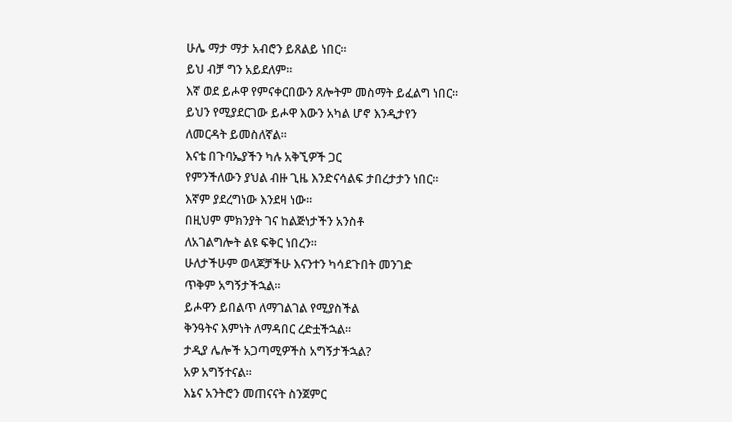ሁሌ ማታ ማታ አብሮን ይጸልይ ነበር።
ይህ ብቻ ግን አይደለም።
እኛ ወደ ይሖዋ የምናቀርበውን ጸሎትም መስማት ይፈልግ ነበር።
ይህን የሚያደርገው ይሖዋ እውን አካል ሆኖ እንዲታየን
ለመርዳት ይመስለኛል።
እናቴ በጉባኤያችን ካሉ አቅኚዎች ጋር
የምንችለውን ያህል ብዙ ጊዜ እንድናሳልፍ ታበረታታን ነበር።
እኛም ያደረግነው እንደዛ ነው።
በዚህም ምክንያት ገና ከልጅነታችን አንስቶ
ለአገልግሎት ልዩ ፍቅር ነበረን።
ሁለታችሁም ወላጆቻችሁ እናንተን ካሳደጉበት መንገድ
ጥቅም አግኝታችኋል።
ይሖዋን ይበልጥ ለማገልገል የሚያስችል
ቅንዓትና እምነት ለማዳበር ረድቷችኋል።
ታዲያ ሌሎች አጋጣሚዎችስ አግኝታችኋል?
አዎ አግኝተናል።
እኔና አንትሮን መጠናናት ስንጀምር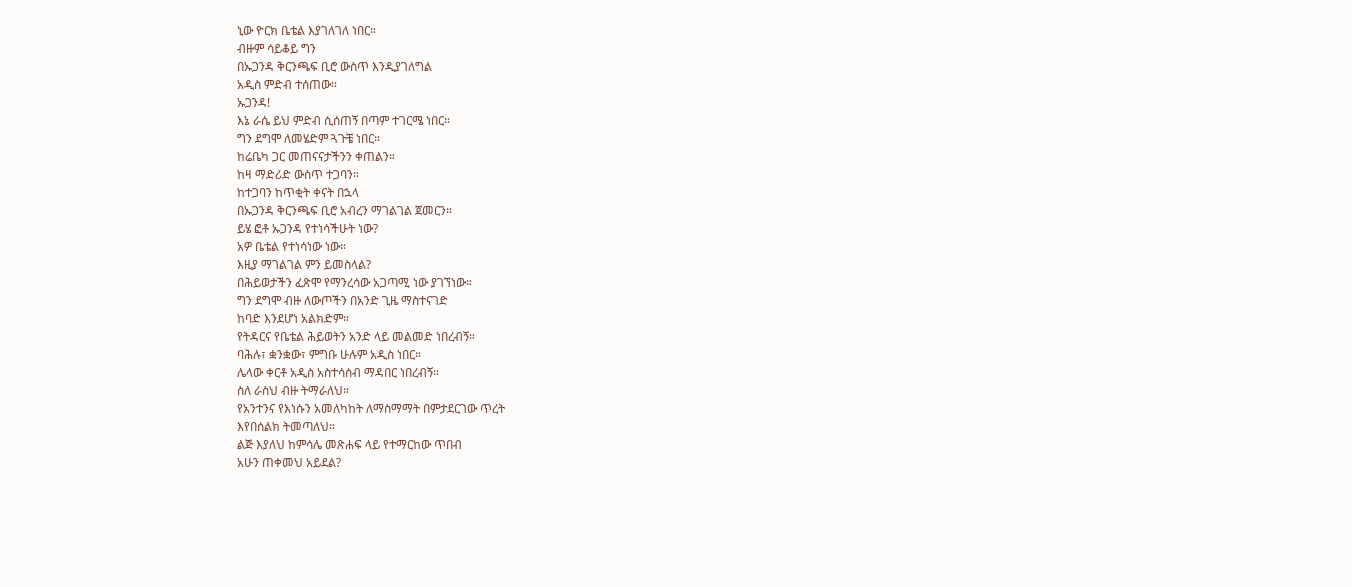ኒው ዮርክ ቤቴል እያገለገለ ነበር።
ብዙም ሳይቆይ ግን
በኡጋንዳ ቅርንጫፍ ቢሮ ውስጥ እንዲያገለግል
አዲስ ምድብ ተሰጠው።
ኡጋንዳ!
እኔ ራሴ ይህ ምድብ ሲሰጠኝ በጣም ተገርሜ ነበር።
ግን ደግሞ ለመሄድም ጓጉቼ ነበር።
ከሬቤካ ጋር መጠናናታችንን ቀጠልን።
ከዛ ማድሪድ ውስጥ ተጋባን።
ከተጋባን ከጥቂት ቀናት በኋላ
በኡጋንዳ ቅርንጫፍ ቢሮ አብረን ማገልገል ጀመርን።
ይሄ ፎቶ ኡጋንዳ የተነሳችሁት ነው?
አዎ ቤቴል የተነሳነው ነው።
እዚያ ማገልገል ምን ይመስላል?
በሕይወታችን ፈጽሞ የማንረሳው አጋጣሚ ነው ያገኘነው።
ግን ደግሞ ብዙ ለውጦችን በአንድ ጊዜ ማስተናገድ
ከባድ እንደሆነ አልክድም።
የትዳርና የቤቴል ሕይወትን አንድ ላይ መልመድ ነበረብኝ።
ባሕሉ፣ ቋንቋው፣ ምግቡ ሁሉም አዲስ ነበር።
ሌላው ቀርቶ አዲስ አስተሳሰብ ማዳበር ነበረብኝ።
ስለ ራስህ ብዙ ትማራለህ።
የአንተንና የእነሱን አመለካከት ለማስማማት በምታደርገው ጥረት
እየበሰልክ ትመጣለህ።
ልጅ እያለህ ከምሳሌ መጽሐፍ ላይ የተማርከው ጥበብ
አሁን ጠቀመህ አይደል?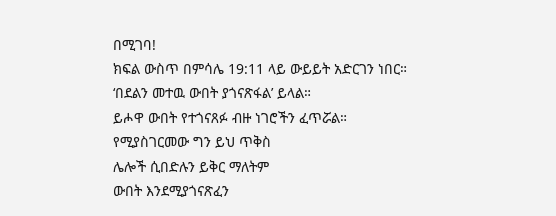በሚገባ!
ክፍል ውስጥ በምሳሌ 19:11 ላይ ውይይት አድርገን ነበር።
‘በደልን መተዉ ውበት ያጎናጽፋል’ ይላል።
ይሖዋ ውበት የተጎናጸፉ ብዙ ነገሮችን ፈጥሯል።
የሚያስገርመው ግን ይህ ጥቅስ
ሌሎች ሲበድሉን ይቅር ማለትም
ውበት እንደሚያጎናጽፈን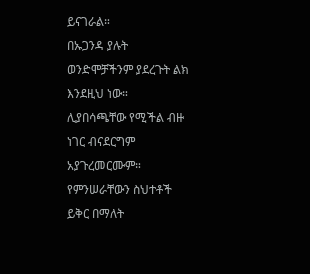ይናገራል።
በኡጋንዳ ያሉት ወንድሞቻችንም ያደረጉት ልክ እንደዚህ ነው።
ሊያበሳጫቸው የሚችል ብዙ ነገር ብናደርግም አያጉረመርሙም።
የምንሠራቸውን ስህተቶች ይቅር በማለት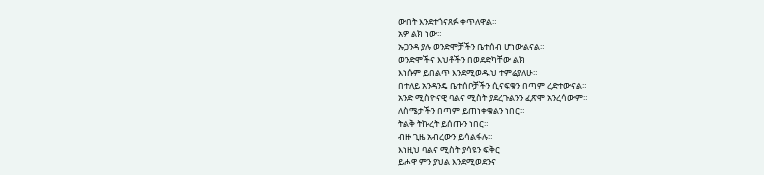ውበት እንደተጎናጸፉ ቀጥለዋል።
አዎ ልክ ነው።
ኡጋንዳ ያሉ ወንድሞቻችን ቤተሰብ ሆነውልናል።
ወንድሞችና እህቶችን በወደድካቸው ልክ
እነሱም ይበልጥ እንደሚወዱህ ተምሬያለሁ።
በተለይ አንዳንዴ ቤተሰቦቻችን ሲናፍቁን በጣም ረድተውናል።
አንድ ሚስዮናዊ ባልና ሚስት ያደረጉልንን ፈጽሞ አንረሳውም።
ለስሜታችን በጣም ይጠነቀቁልን ነበር።
ትልቅ ትኩረት ይሰጡን ነበር።
ብዙ ጊዜ አብረውን ይሳልፋሉ።
እነዚህ ባልና ሚስት ያሳዩን ፍቅር
ይሖዋ ምን ያህል እንደሚወደንና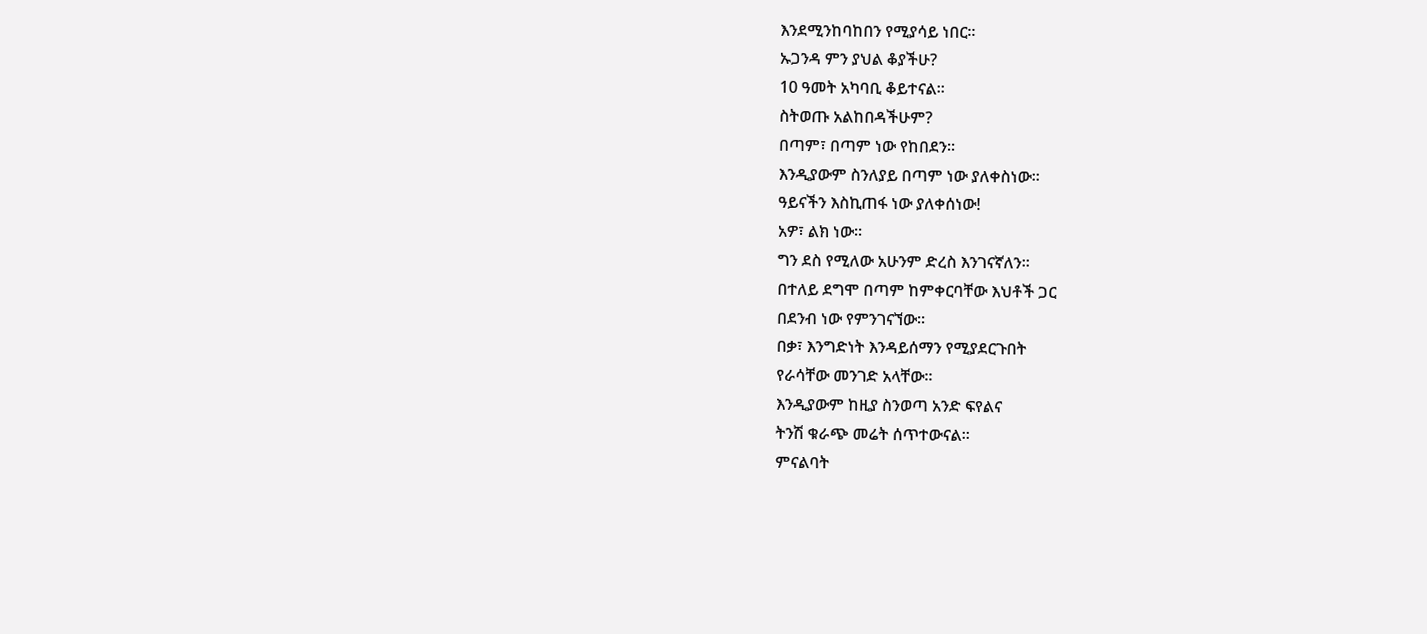እንደሚንከባከበን የሚያሳይ ነበር።
ኡጋንዳ ምን ያህል ቆያችሁ?
10 ዓመት አካባቢ ቆይተናል።
ስትወጡ አልከበዳችሁም?
በጣም፣ በጣም ነው የከበደን።
እንዲያውም ስንለያይ በጣም ነው ያለቀስነው።
ዓይናችን እስኪጠፋ ነው ያለቀሰነው!
አዎ፣ ልክ ነው።
ግን ደስ የሚለው አሁንም ድረስ እንገናኛለን።
በተለይ ደግሞ በጣም ከምቀርባቸው እህቶች ጋር
በደንብ ነው የምንገናኘው።
በቃ፣ እንግድነት እንዳይሰማን የሚያደርጉበት
የራሳቸው መንገድ አላቸው።
እንዲያውም ከዚያ ስንወጣ አንድ ፍየልና
ትንሽ ቁራጭ መሬት ሰጥተውናል።
ምናልባት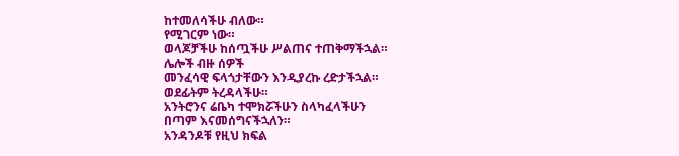ከተመለሳችሁ ብለው።
የሚገርም ነው።
ወላጆቻችሁ ከሰጧችሁ ሥልጠና ተጠቅማችኋል።
ሌሎች ብዙ ሰዎች
መንፈሳዊ ፍላጎታቸውን እንዲያረኩ ረድታችኋል።
ወደፊትም ትረዳላችሁ።
አንትሮንና ሬቤካ ተሞክሯችሁን ስላካፈላችሁን
በጣም እናመሰግናችኋለን።
አንዳንዶቹ የዚህ ክፍል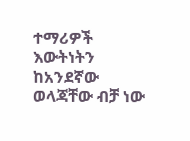ተማሪዎች
እውትነትን ከአንደኛው ወላጃቸው ብቻ ነው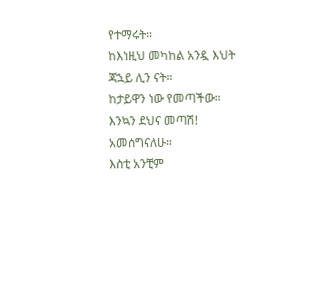የተማሩት።
ከእነዚህ መካከል አንዷ እህት ጃኋይ ሊን ናት።
ከታይዋን ነው የመጣችው።
እንኳን ደህና መጣሽ!
አመሰግናለሁ።
እስቲ አንቺም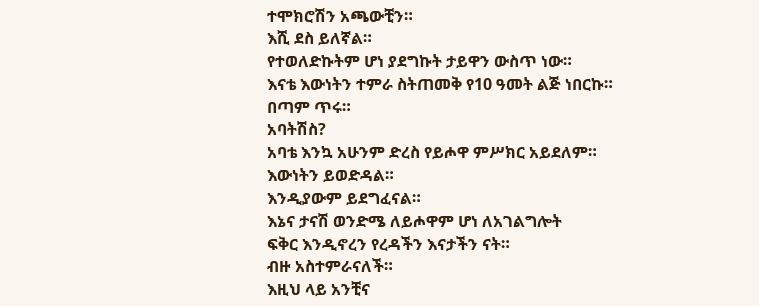ተሞክሮሽን አጫውቺን።
እሺ ደስ ይለኛል።
የተወለድኩትም ሆነ ያደግኩት ታይዋን ውስጥ ነው።
እናቴ እውነትን ተምራ ስትጠመቅ የ10 ዓመት ልጅ ነበርኩ።
በጣም ጥሩ።
አባትሽስ?
አባቴ እንኳ አሁንም ድረስ የይሖዋ ምሥክር አይደለም።
እውነትን ይወድዳል።
እንዲያውም ይደግፈናል።
እኔና ታናሽ ወንድሜ ለይሖዋም ሆነ ለአገልግሎት
ፍቅር እንዲኖረን የረዳችን እናታችን ናት።
ብዙ አስተምራናለች።
እዚህ ላይ አንቺና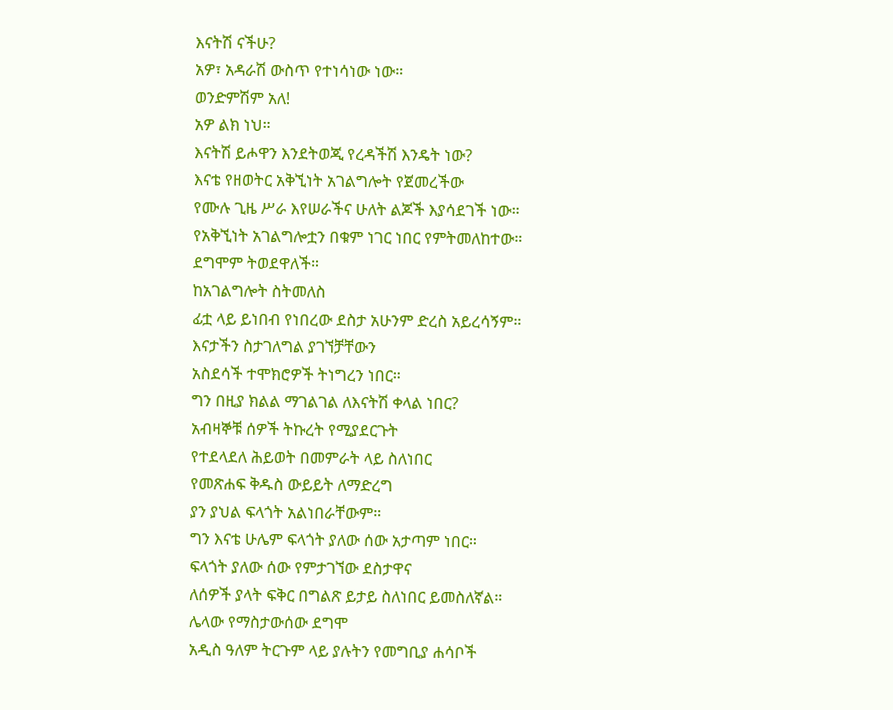እናትሽ ናችሁ?
አዎ፣ አዳራሽ ውስጥ የተነሳነው ነው።
ወንድምሽም አለ!
አዎ ልክ ነህ።
እናትሽ ይሖዋን እንደትወጂ የረዳችሽ እንዴት ነው?
እናቴ የዘወትር አቅኚነት አገልግሎት የጀመረችው
የሙሉ ጊዜ ሥራ እየሠራችና ሁለት ልጆች እያሳደገች ነው።
የአቅኚነት አገልግሎቷን በቁም ነገር ነበር የምትመለከተው።
ደግሞም ትወደዋለች።
ከአገልግሎት ስትመለስ
ፊቷ ላይ ይነበብ የነበረው ደስታ አሁንም ድረስ አይረሳኝም።
እናታችን ስታገለግል ያገኘቻቸውን
አስደሳች ተሞክሮዎች ትነግረን ነበር።
ግን በዚያ ክልል ማገልገል ለእናትሽ ቀላል ነበር?
አብዛኞቹ ሰዎች ትኩረት የሚያደርጉት
የተደላደለ ሕይወት በመምራት ላይ ስለነበር
የመጽሐፍ ቅዱስ ውይይት ለማድረግ
ያን ያህል ፍላጎት አልነበራቸውም።
ግን እናቴ ሁሌም ፍላጎት ያለው ሰው አታጣም ነበር።
ፍላጎት ያለው ሰው የምታገኘው ደስታዋና
ለሰዎች ያላት ፍቅር በግልጽ ይታይ ስለነበር ይመስለኛል።
ሌላው የማስታውሰው ደግሞ
አዲስ ዓለም ትርጉም ላይ ያሉትን የመግቢያ ሐሳቦች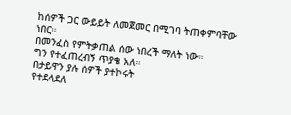ከሰዎች ጋር ውይይት ለመጀመር በሚገባ ትጠቀምባቸው ነበር።
በመንፈስ የምትቃጠል ሰው ነበረች ማለት ነው።
ግን የተፈጠረብኝ ጥያቄ አለ።
በታይዋን ያሉ ሰዎች ያተኮሩት
የተደላደለ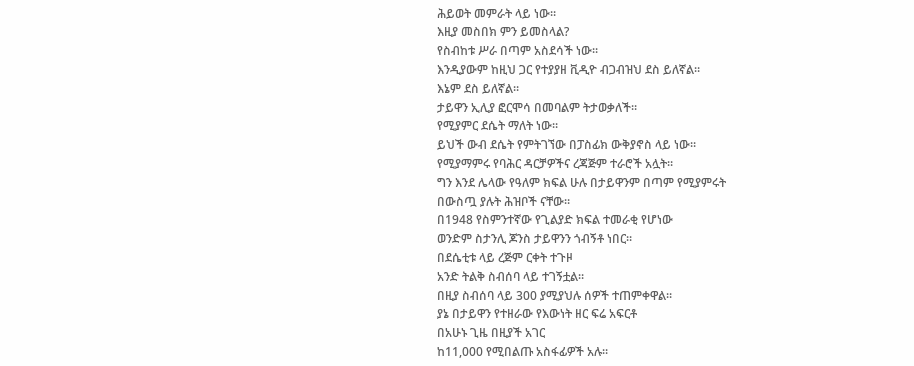ሕይወት መምራት ላይ ነው።
እዚያ መስበክ ምን ይመስላል?
የስብከቱ ሥራ በጣም አስደሳች ነው።
እንዲያውም ከዚህ ጋር የተያያዘ ቪዲዮ ብጋብዝህ ደስ ይለኛል።
እኔም ደስ ይለኛል።
ታይዋን ኢሊያ ፎርሞሳ በመባልም ትታወቃለች።
የሚያምር ደሴት ማለት ነው።
ይህች ውብ ደሴት የምትገኘው በፓስፊክ ውቅያኖስ ላይ ነው።
የሚያማምሩ የባሕር ዳርቻዎችና ረጃጅም ተራሮች አሏት።
ግን እንደ ሌላው የዓለም ክፍል ሁሉ በታይዋንም በጣም የሚያምሩት
በውስጧ ያሉት ሕዝቦች ናቸው።
በ1948 የስምንተኛው የጊልያድ ክፍል ተመራቂ የሆነው
ወንድም ስታንሊ ጆንስ ታይዋንን ጎብኝቶ ነበር።
በደሴቲቱ ላይ ረጅም ርቀት ተጉዞ
አንድ ትልቅ ስብሰባ ላይ ተገኝቷል።
በዚያ ስብሰባ ላይ 300 ያሚያህሉ ሰዎች ተጠምቀዋል።
ያኔ በታይዋን የተዘራው የእውነት ዘር ፍሬ አፍርቶ
በአሁኑ ጊዜ በዚያች አገር
ከ11,000 የሚበልጡ አስፋፊዎች አሉ።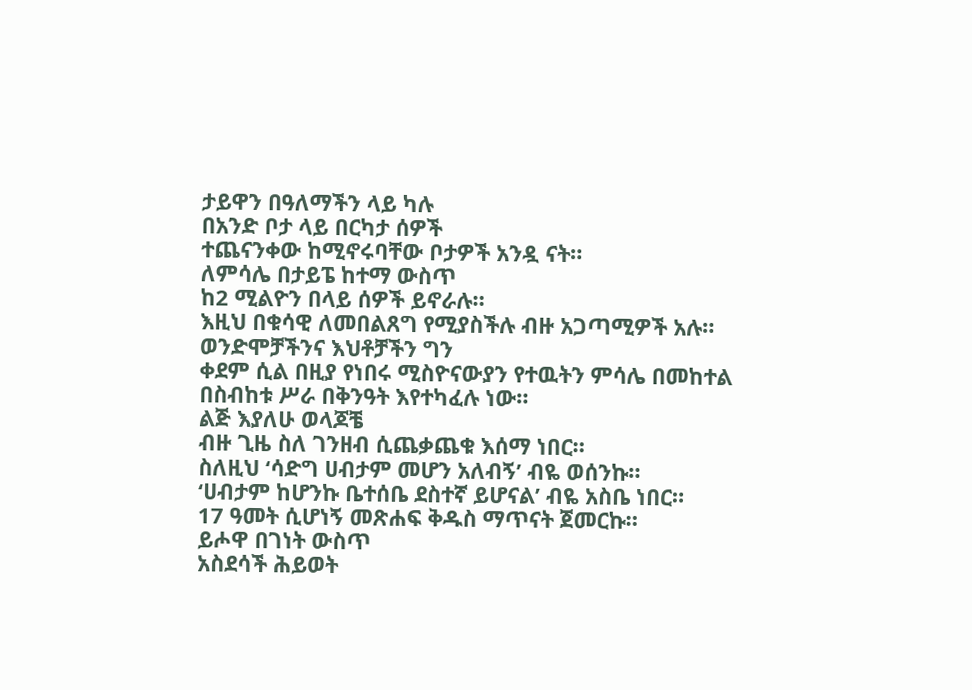ታይዋን በዓለማችን ላይ ካሉ
በአንድ ቦታ ላይ በርካታ ሰዎች
ተጨናንቀው ከሚኖሩባቸው ቦታዎች አንዷ ናት።
ለምሳሌ በታይፔ ከተማ ውስጥ
ከ2 ሚልዮን በላይ ሰዎች ይኖራሉ።
እዚህ በቁሳዊ ለመበልጸግ የሚያስችሉ ብዙ አጋጣሚዎች አሉ።
ወንድሞቻችንና እህቶቻችን ግን
ቀደም ሲል በዚያ የነበሩ ሚስዮናውያን የተዉትን ምሳሌ በመከተል
በስብከቱ ሥራ በቅንዓት እየተካፈሉ ነው።
ልጅ እያለሁ ወላጆቼ
ብዙ ጊዜ ስለ ገንዘብ ሲጨቃጨቁ እሰማ ነበር።
ስለዚህ ‘ሳድግ ሀብታም መሆን አለብኝ’ ብዬ ወሰንኩ።
‘ሀብታም ከሆንኩ ቤተሰቤ ደስተኛ ይሆናል’ ብዬ አስቤ ነበር።
17 ዓመት ሲሆነኝ መጽሐፍ ቅዱስ ማጥናት ጀመርኩ።
ይሖዋ በገነት ውስጥ
አስደሳች ሕይወት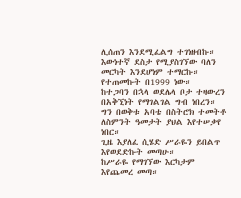ሊሰጠን እንደሚፈልግ ተገነዘብኩ።
እውነተኛ ደስታ የሚያስገኘው ባለን መርካት እንደሆነም ተማርኩ።
የተጠመኩት በ1999 ነው።
ከተጋባን በኋላ ወደሌላ ቦታ ተዛውረን
በአቅኚነት የማገልገል ግብ ነበረን።
ግን በወቅቱ አባቴ በስትሮክ ተመትቶ
ለስምንት ዓመታት ያህል እየተሠቃየ ነበር።
ጊዜ እያለፈ ሲሄድ ሥራዬን ይበልጥ እየወደድኩት መጣሁ።
ከሥራዬ የማገኘው እርካታም እየጨመረ መጣ።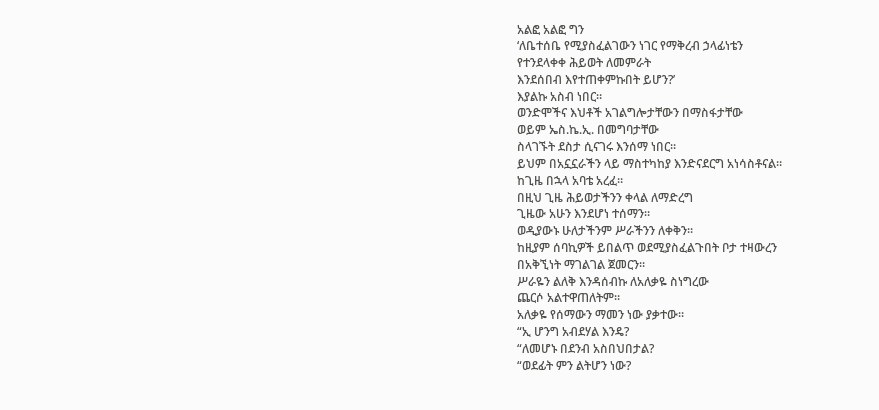አልፎ አልፎ ግን
‘ለቤተሰቤ የሚያስፈልገውን ነገር የማቅረብ ኃላፊነቴን
የተንደላቀቀ ሕይወት ለመምራት
እንደሰበብ እየተጠቀምኩበት ይሆን?’
እያልኩ አስብ ነበር።
ወንድሞችና እህቶች አገልግሎታቸውን በማስፋታቸው
ወይም ኤስ.ኬ.ኢ. በመግባታቸው
ስላገኙት ደስታ ሲናገሩ እንሰማ ነበር።
ይህም በአኗኗራችን ላይ ማስተካከያ እንድናደርግ አነሳስቶናል።
ከጊዜ በኋላ አባቴ አረፈ።
በዚህ ጊዜ ሕይወታችንን ቀላል ለማድረግ
ጊዜው አሁን እንደሆነ ተሰማን።
ወዲያውኑ ሁለታችንም ሥራችንን ለቀቅን።
ከዚያም ሰባኪዎች ይበልጥ ወደሚያስፈልጉበት ቦታ ተዛውረን
በአቅኚነት ማገልገል ጀመርን።
ሥራዬን ልለቅ እንዳሰብኩ ለአለቃዬ ስነግረው
ጨርሶ አልተዋጠለትም።
አለቃዬ የሰማውን ማመን ነው ያቃተው።
“ኢ ሆንግ አብደሃል እንዴ?
“ለመሆኑ በደንብ አስበህበታል?
“ወደፊት ምን ልትሆን ነው?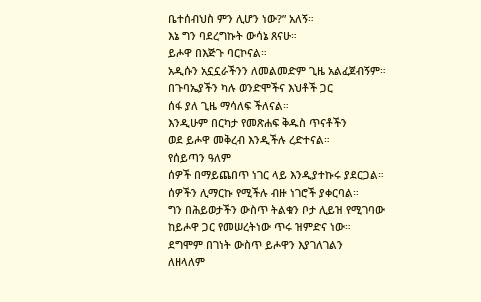ቤተሰብህስ ምን ሊሆን ነው?” አለኝ።
እኔ ግን ባደረግኩት ውሳኔ ጸናሁ።
ይሖዋ በእጅጉ ባርኮናል።
አዲሱን አኗኗራችንን ለመልመድም ጊዜ አልፈጀብኝም።
በጉባኤያችን ካሉ ወንድሞችና እህቶች ጋር
ሰፋ ያለ ጊዜ ማሳለፍ ችለናል።
እንዲሁም በርካታ የመጽሐፍ ቅዱስ ጥናቶችን
ወደ ይሖዋ መቅረብ እንዲችሉ ረድተናል።
የሰይጣን ዓለም
ሰዎች በማይጨበጥ ነገር ላይ እንዲያተኩሩ ያደርጋል።
ሰዎችን ሊማርኩ የሚችሉ ብዙ ነገሮች ያቀርባል።
ግን በሕይወታችን ውስጥ ትልቁን ቦታ ሊይዝ የሚገባው
ከይሖዋ ጋር የመሠረትነው ጥሩ ዝምድና ነው።
ደግሞም በገነት ውስጥ ይሖዋን እያገለገልን
ለዘላለም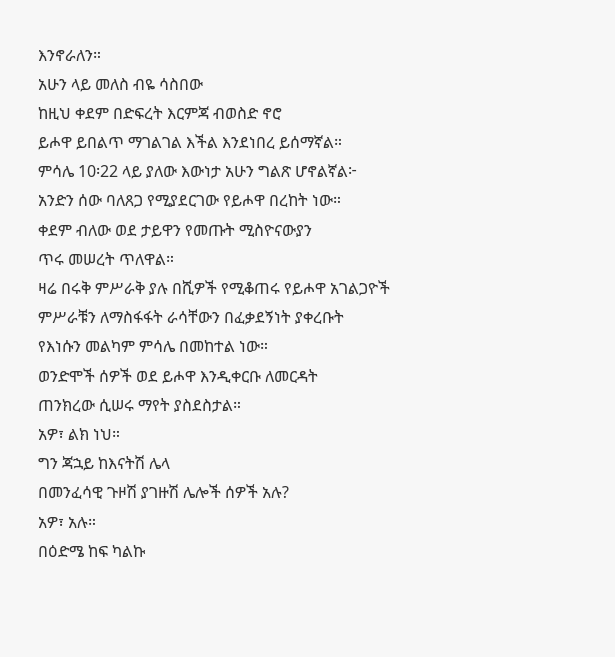እንኖራለን።
አሁን ላይ መለስ ብዬ ሳስበው
ከዚህ ቀደም በድፍረት እርምጃ ብወስድ ኖሮ
ይሖዋ ይበልጥ ማገልገል እችል እንደነበረ ይሰማኛል።
ምሳሌ 10፡22 ላይ ያለው እውነታ አሁን ግልጽ ሆኖልኛል፦
አንድን ሰው ባለጸጋ የሚያደርገው የይሖዋ በረከት ነው።
ቀደም ብለው ወደ ታይዋን የመጡት ሚስዮናውያን
ጥሩ መሠረት ጥለዋል።
ዛሬ በሩቅ ምሥራቅ ያሉ በሺዎች የሚቆጠሩ የይሖዋ አገልጋዮች
ምሥራቹን ለማስፋፋት ራሳቸውን በፈቃደኝነት ያቀረቡት
የእነሱን መልካም ምሳሌ በመከተል ነው።
ወንድሞች ሰዎች ወደ ይሖዋ እንዲቀርቡ ለመርዳት
ጠንክረው ሲሠሩ ማየት ያስደስታል።
አዎ፣ ልክ ነህ።
ግን ጃኋይ ከእናትሽ ሌላ
በመንፈሳዊ ጉዞሽ ያገዙሽ ሌሎች ሰዎች አሉ?
አዎ፣ አሉ።
በዕድሜ ከፍ ካልኩ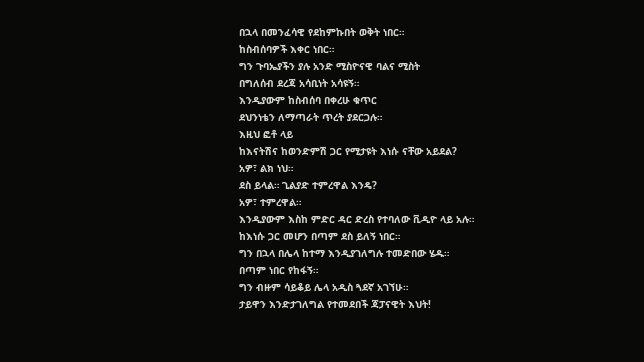በኋላ በመንፈሳዊ የደከምኩበት ወቅት ነበር።
ከስብሰባዎች እቀር ነበር።
ግን ጉባኤያችን ያሉ አንድ ሚስዮናዊ ባልና ሚስት
በግለሰብ ደረጃ አሳቢነት አሳዩኝ።
እንዲያውም ከስብሰባ በቀረሁ ቁጥር
ደህንነቴን ለማጣራት ጥረት ያደርጋሉ።
እዚህ ፎቶ ላይ
ከእናትሽና ከወንድምሽ ጋር የሚታዩት እነሱ ናቸው አይደል?
አዎ፣ ልክ ነህ።
ደስ ይላል። ጊልያድ ተምረዋል እንዴ?
አዎ፣ ተምረዋል።
እንዲያውም እስከ ምድር ዳር ድረስ የተባለው ቪዲዮ ላይ አሉ።
ከእነሱ ጋር መሆን በጣም ደስ ይለኝ ነበር።
ግን በኋላ በሌላ ከተማ እንዲያገለግሉ ተመድበው ሄዱ።
በጣም ነበር የከፋኝ።
ግን ብዙም ሳይቆይ ሌላ አዲስ ጓደኛ አገኘሁ።
ታይዋን እንድታገለግል የተመደበች ጃፓናዊት እህት!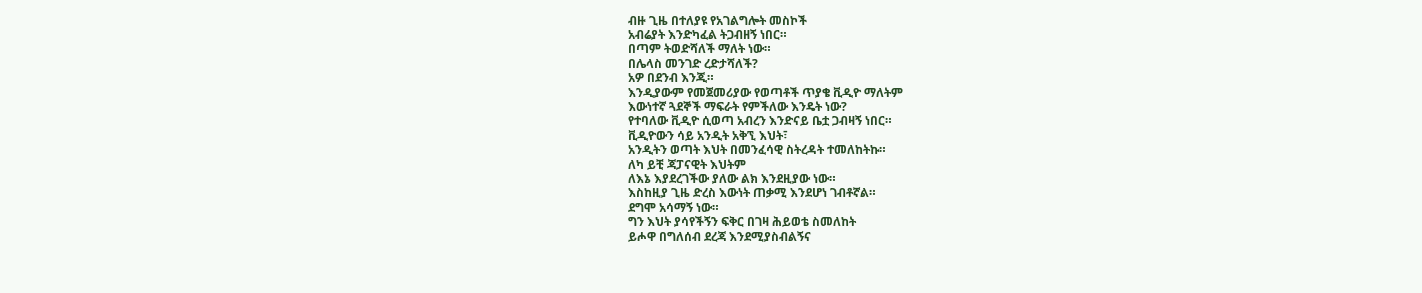ብዙ ጊዜ በተለያዩ የአገልግሎት መስኮች
አብሬያት እንድካፈል ትጋብዘኝ ነበር።
በጣም ትወድሻለች ማለት ነው።
በሌላስ መንገድ ረድታሻለች?
አዎ በደንብ እንጂ።
እንዲያውም የመጀመሪያው የወጣቶች ጥያቄ ቪዲዮ ማለትም
እውነተኛ ጓደኞች ማፍራት የምችለው እንዴት ነው?
የተባለው ቪዲዮ ሲወጣ አብረን እንድናይ ቤቷ ጋብዛኝ ነበር።
ቪዲዮውን ሳይ አንዲት አቅኚ እህት፣
አንዲትን ወጣት እህት በመንፈሳዊ ስትረዳት ተመለከትኩ።
ለካ ይቺ ጃፓናዊት እህትም
ለእኔ እያደረገችው ያለው ልክ እንደዚያው ነው።
እስከዚያ ጊዜ ድረስ እውነት ጠቃሚ እንደሆነ ገብቶኛል።
ደግሞ አሳማኝ ነው።
ግን እህት ያሳየችኝን ፍቅር በገዛ ሕይወቴ ስመለከት
ይሖዋ በግለሰብ ደረጃ እንደሚያስብልኝና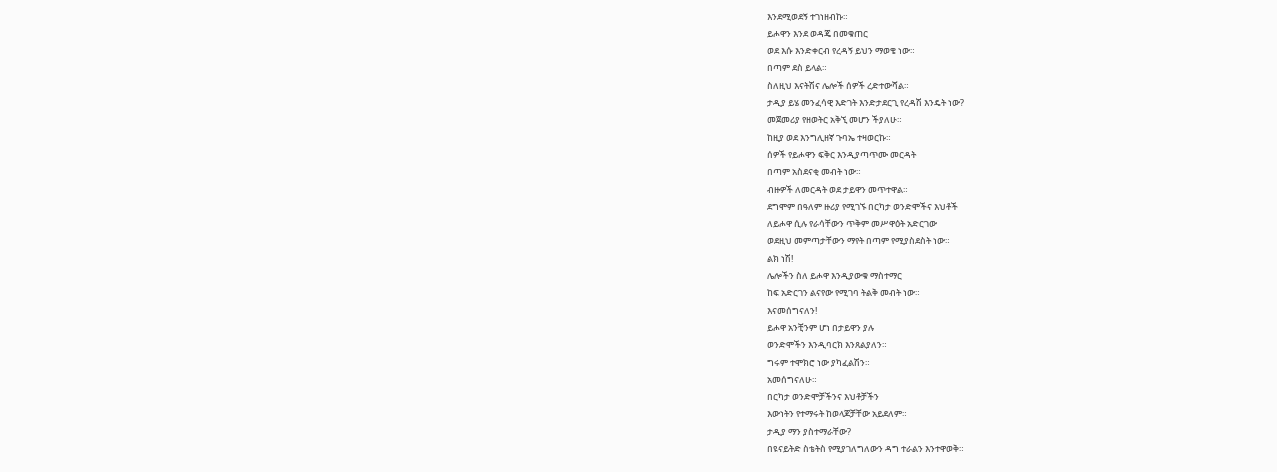እንደሚወደኝ ተገነዘብኩ።
ይሖዋን እንደ ወዳጄ በመቁጠር
ወደ እሱ እንድቀርብ የረዳኝ ይህን ማወቄ ነው።
በጣም ደስ ይላል።
ስለዚህ እናትሽና ሌሎች ሰዎች ረድተውሻል።
ታዲያ ይሄ መንፈሳዊ እድገት እንድታደርጊ የረዳሽ እንዴት ነው?
መጀመሪያ የዘወትር አቅኚ መሆን ችያለሁ።
ከዚያ ወደ እንግሊዘኛ ጉባኤ ተዛወርኩ።
ሰዎች የይሖዋን ፍቅር እንዲያጣጥሙ መርዳት
በጣም አስደናቂ መብት ነው።
ብዙዎች ለመርዳት ወደ ታይዋን መጥተዋል።
ደግሞም በዓለም ዙሪያ የሚገኙ በርካታ ወንድሞችና እህቶች
ለይሖዋ ሲሉ የራሳቸውን ጥቅም መሥዋዕት አድርገው
ወደዚህ መምጣታቸውን ማየት በጣም የሚያስደስት ነው።
ልክ ነሽ!
ሌሎችን ስለ ይሖዋ እንዲያውቁ ማስተማር
ከፍ አድርገን ልናየው የሚገባ ትልቅ መብት ነው።
እናመሰግናለን!
ይሖዋ አንቺንም ሆነ በታይዋን ያሉ
ወንድሞችን እንዲባርክ እንጸልያለን።
ግሩም ተሞክሮ ነው ያካፈልሽን።
አመሰግናለሁ።
በርካታ ወንድሞቻችንና እህቶቻችን
እውነትን የተማሩት ከወላጆቻቸው አይደለም።
ታዲያ ማን ያስተማራቸው?
በዩናይትድ ስቴትስ የሚያገለግለውን ዳግ ተራልን እንተዋወቅ።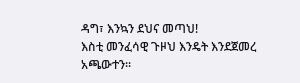ዳግ፣ እንኳን ደህና መጣህ!
እስቲ መንፈሳዊ ጉዞህ እንዴት እንደጀመረ አጫውተን።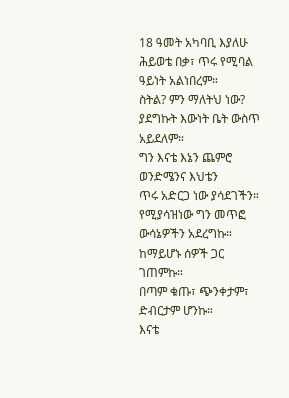18 ዓመት አካባቢ እያለሁ
ሕይወቴ በቃ፣ ጥሩ የሚባል ዓይነት አልነበረም።
ስትል? ምን ማለትህ ነው?
ያደግኩት እውነት ቤት ውስጥ አይደለም።
ግን እናቴ እኔን ጨምሮ ወንድሜንና እህቴን
ጥሩ አድርጋ ነው ያሳደገችን።
የሚያሳዝነው ግን መጥፎ ውሳኔዎችን አደረግኩ።
ከማይሆኑ ሰዎች ጋር ገጠምኩ።
በጣም ቁጡ፣ ጭንቀታም፣ ድብርታም ሆንኩ።
እናቴ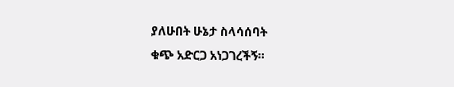ያለሁበት ሁኔታ ስላሳሰባት
ቁጭ አድርጋ አነጋገረችኝ።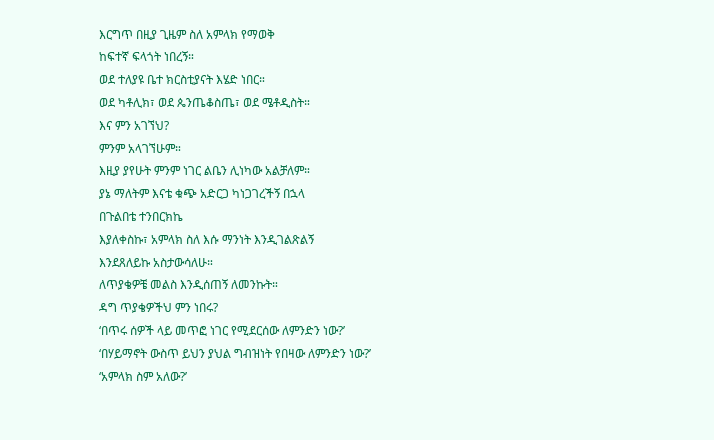እርግጥ በዚያ ጊዜም ስለ አምላክ የማወቅ
ከፍተኛ ፍላጎት ነበረኝ።
ወደ ተለያዩ ቤተ ክርስቲያናት እሄድ ነበር።
ወደ ካቶሊክ፣ ወደ ጴንጤቆስጤ፣ ወደ ሜቶዲስት።
እና ምን አገኘህ?
ምንም አላገኘሁም።
እዚያ ያየሁት ምንም ነገር ልቤን ሊነካው አልቻለም።
ያኔ ማለትም እናቴ ቁጭ አድርጋ ካነጋገረችኝ በኋላ
በጉልበቴ ተንበርክኬ
እያለቀስኩ፣ አምላክ ስለ እሱ ማንነት እንዲገልጽልኝ
እንደጸለይኩ አስታውሳለሁ።
ለጥያቄዎቼ መልስ እንዲሰጠኝ ለመንኩት።
ዳግ ጥያቄዎችህ ምን ነበሩ?
‘በጥሩ ሰዎች ላይ መጥፎ ነገር የሚደርሰው ለምንድን ነው?’
‘በሃይማኖት ውስጥ ይህን ያህል ግብዝነት የበዛው ለምንድን ነው?’
‘አምላክ ስም አለው?’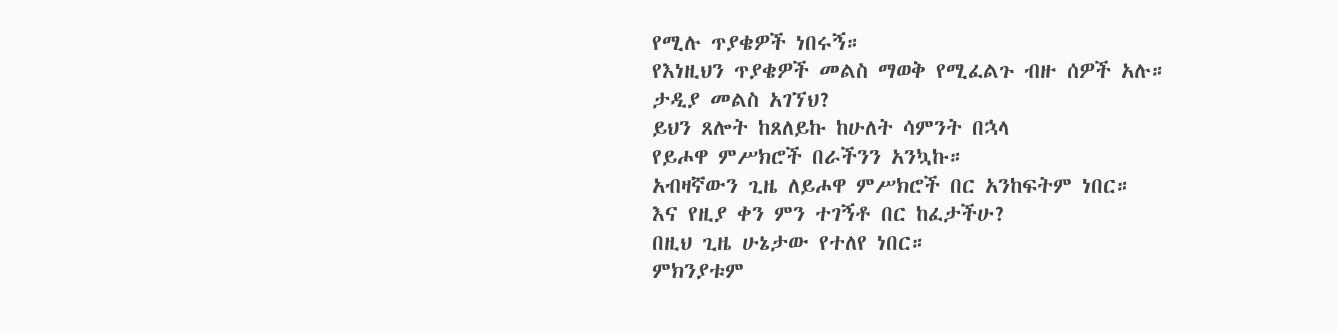የሚሉ ጥያቄዎች ነበሩኝ።
የእነዚህን ጥያቄዎች መልስ ማወቅ የሚፈልጉ ብዙ ሰዎች አሉ።
ታዲያ መልስ አገኘህ?
ይህን ጸሎት ከጸለይኩ ከሁለት ሳምንት በኋላ
የይሖዋ ምሥክሮች በራችንን አንኳኩ።
አብዛኛውን ጊዜ ለይሖዋ ምሥክሮች በር አንከፍትም ነበር።
እና የዚያ ቀን ምን ተገኝቶ በር ከፈታችሁ?
በዚህ ጊዜ ሁኔታው የተለየ ነበር።
ምክንያቱም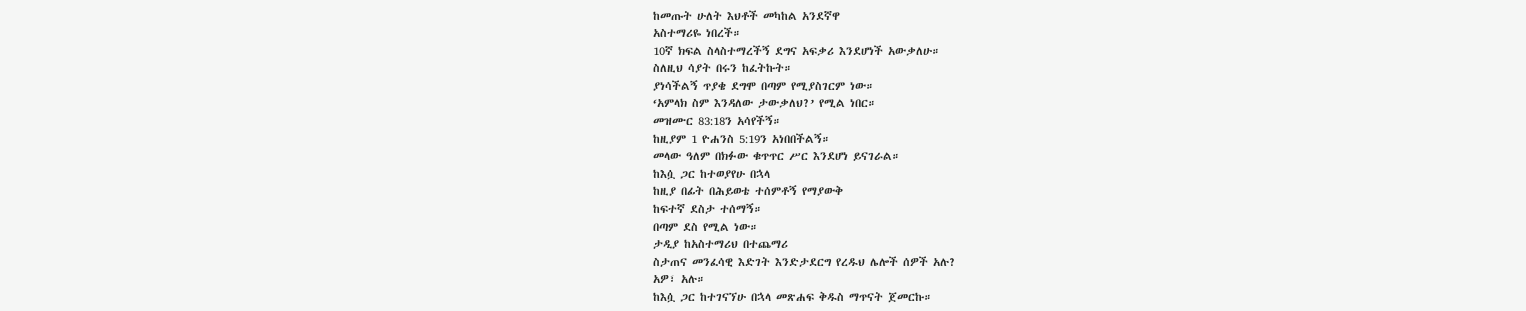ከመጡት ሁለት እህቶች መካከል አንደኛዋ
አስተማሪዬ ነበረች።
10ኛ ክፍል ስላስተማረችኝ ደግና አፍቃሪ እንደሆነች አውቃለሁ።
ስለዚህ ሳያት በሩን ከፈትኩት።
ያነሳችልኝ ጥያቄ ደግሞ በጣም የሚያስገርም ነው።
‘አምላክ ስም እንዳለው ታውቃለህ?’ የሚል ነበር።
መዝሙር 83:18ን አሳየችኝ።
ከዚያም 1 ዮሐንስ 5:19ን አነበበችልኝ።
መላው ዓለም በክፉው ቁጥጥር ሥር እንደሆነ ይናገራል።
ከእሷ ጋር ከተወያየሁ በኋላ
ከዚያ በፊት በሕይወቴ ተሰምቶኝ የማያውቅ
ከፍተኛ ደስታ ተሰማኝ።
በጣም ደስ የሚል ነው።
ታዲያ ከአስተማሪህ በተጨማሪ
ስታጠና መንፈሳዊ እድገት እንድታደርግ የረዱህ ሌሎች ሰዎች አሉ?
አዎ፣ አሉ።
ከእሷ ጋር ከተገናኘሁ በኋላ መጽሐፍ ቅዱስ ማጥናት ጀመርኩ።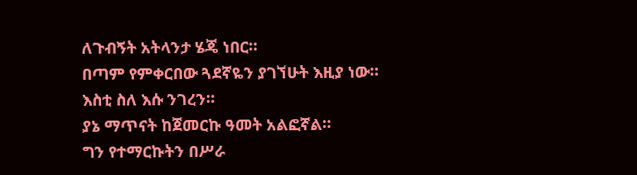ለጉብኝት አትላንታ ሄጄ ነበር።
በጣም የምቀርበው ጓደኛዬን ያገኘሁት እዚያ ነው።
እስቲ ስለ እሱ ንገረን።
ያኔ ማጥናት ከጀመርኩ ዓመት አልፎኛል።
ግን የተማርኩትን በሥራ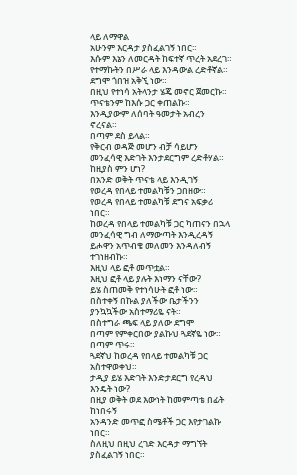ላይ ለማዋል
አሁንም እርዳታ ያስፈልገኝ ነበር።
እሱም እኔን ለመርዳት ከፍተኛ ጥረት አደረገ።
የተማኩትን በሥራ ላይ እንዳውል ረድቶኛል።
ደግሞ ጎበዝ አቅኚ ነው።
በዚህ የተነሳ አትላንታ ሄጄ መኖር ጀመርኩ።
ጥናቴንም ከእሱ ጋር ቀጠልኩ።
እንዲያውም ለሰባት ዓመታት አብረን ኖረናል።
በጣም ደስ ይላል።
የቅርብ ወዳጅ መሆን ብቻ ሳይሆን
መንፈሳዊ እድገት እንታደርግም ረድቶሃል።
ከዚያስ ምን ሆነ?
በአንድ ወቅት ጥናቴ ላይ እንዲገኝ
የወረዳ የበላይ ተመልካቹን ጋበዘው።
የወረዳ የበላይ ተመልካቹ ደግና አፍቃሪ ነበር።
ከወረዳ የበላይ ተመልካቹ ጋር ካጠናን በኋላ
መንፈሳዊ ግብ ለማውጣት እንዲረዳኝ
ይሖዋን አጥብቄ መለመን እንዳለብኝ ተገነዘብኩ።
እዚህ ላይ ፎቶ መጥቷል።
እዚህ ፎቶ ላይ ያሉት እነማን ናቸው?
ይሄ ስጠመቅ የተነሳሁት ፎቶ ነው።
በስተቀኝ በኩል ያለችው ቤታችንን ያንኳኳችው አስተማሪዬ ናት።
በስተግራ ጫፍ ላይ ያለው ደግሞ
በጣም የምቀርበው ያልኩህ ጓደኛዬ ነው።
በጣም ጥሩ።
ጓደኛህ ከወረዳ የበላይ ተመልካቹ ጋር አስተዋወቀህ።
ታዲያ ይሄ እድገት እንድታደርግ የረዳህ እንዴት ነው?
በዚያ ወቅት ወደ እውነት ከመምጣቴ በፊት ከነበሩኝ
አንዳንድ መጥፎ ስሜቶች ጋር እየታገልኩ ነበር።
ስለዚህ በዚህ ረገድ እርዳታ ማግኘት ያስፈልገኝ ነበር።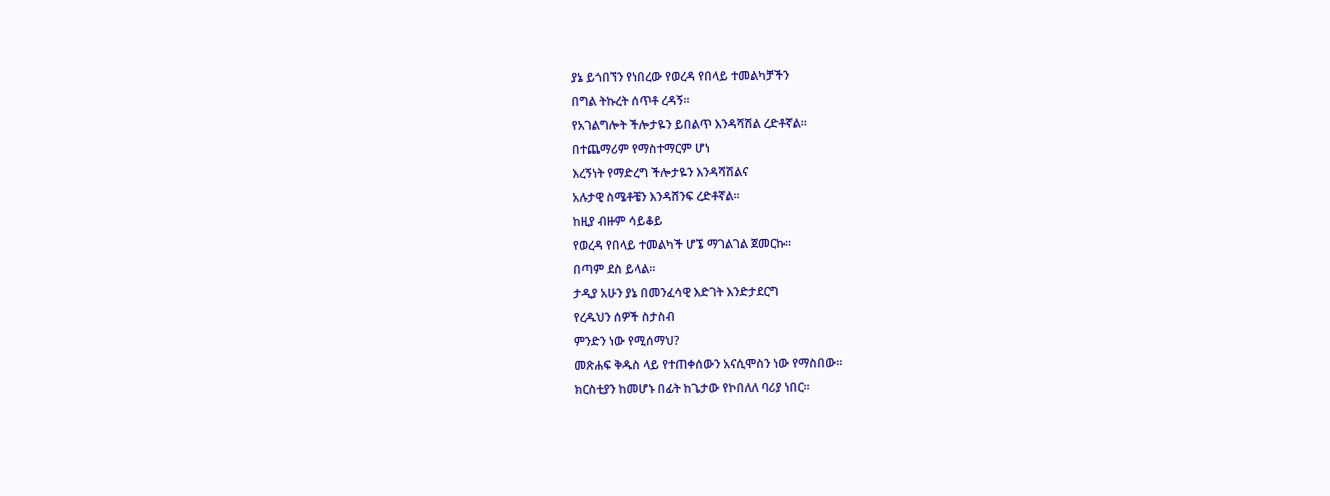ያኔ ይጎበኘን የነበረው የወረዳ የበላይ ተመልካቻችን
በግል ትኩረት ሰጥቶ ረዳኝ።
የአገልግሎት ችሎታዬን ይበልጥ እንዳሻሽል ረድቶኛል።
በተጨማሪም የማስተማርም ሆነ
እረኝነት የማድረግ ችሎታዬን እንዳሻሽልና
አሉታዊ ስሜቶቼን እንዳሸንፍ ረድቶኛል።
ከዚያ ብዙም ሳይቆይ
የወረዳ የበላይ ተመልካች ሆኜ ማገልገል ጀመርኩ።
በጣም ደስ ይላል።
ታዲያ አሁን ያኔ በመንፈሳዊ እድገት እንድታደርግ
የረዱህን ሰዎች ስታስብ
ምንድን ነው የሚሰማህ?
መጽሐፍ ቅዱስ ላይ የተጠቀሰውን አናሲሞስን ነው የማስበው።
ክርስቲያን ከመሆኑ በፊት ከጌታው የኮበለለ ባሪያ ነበር።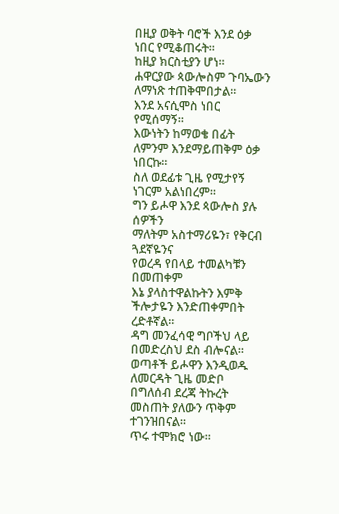በዚያ ወቅት ባሮች እንደ ዕቃ ነበር የሚቆጠሩት።
ከዚያ ክርስቲያን ሆነ።
ሐዋርያው ጳውሎስም ጉባኤውን ለማነጽ ተጠቅሞበታል።
እንደ አናሲሞስ ነበር የሚሰማኝ።
እውነትን ከማወቄ በፊት ለምንም እንደማይጠቅም ዕቃ ነበርኩ።
ስለ ወደፊቱ ጊዜ የሚታየኝ ነገርም አልነበረም።
ግን ይሖዋ እንደ ጳውሎስ ያሉ ሰዎችን
ማለትም አስተማሪዬን፣ የቅርብ ጓደኛዬንና
የወረዳ የበላይ ተመልካቹን በመጠቀም
እኔ ያላስተዋልኩትን እምቅ ችሎታዬን እንድጠቀምበት ረድቶኛል።
ዳግ መንፈሳዊ ግቦችህ ላይ በመድረስህ ደስ ብሎናል።
ወጣቶች ይሖዋን እንዲወዱ ለመርዳት ጊዜ መድቦ
በግለሰብ ደረጃ ትኩረት መስጠት ያለውን ጥቅም ተገንዝበናል።
ጥሩ ተሞክሮ ነው።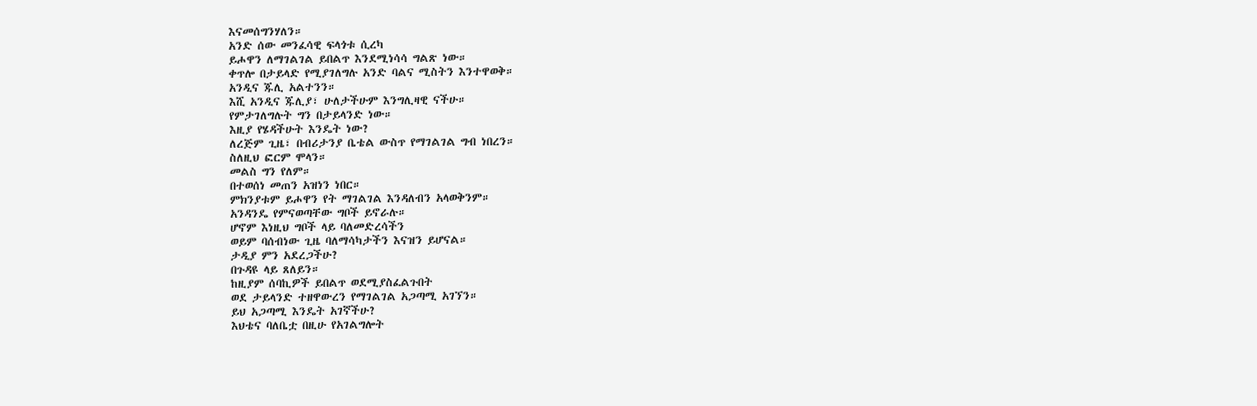እናመሰግንሃለን።
አንድ ሰው መንፈሳዊ ፍላጎቱ ሲረካ
ይሖዋን ለማገልገል ይበልጥ እንደሚነሳሳ ግልጽ ነው።
ቀጥሎ በታይላድ የሚያገለግሉ አንድ ባልና ሚስትን እንተዋወቅ።
አንዲና ጁሊ አልተንን።
እሺ አንዲና ጁሊያ፣ ሁለታችሁም እንግሊዛዊ ናችሁ።
የምታገለግሉት ግን በታይላንድ ነው።
እዚያ የሄዳችሁት እንዴት ነው?
ለረጅም ጊዜ፣ በብሪታንያ ቤቴል ውስጥ የማገልገል ግብ ነበረን።
ስለዚህ ፎርም ሞላን።
መልስ ግን የለም።
በተወሰነ መጠን አዝነን ነበር።
ምክንያቱም ይሖዋን የት ማገልገል እንዳለብን አላወቅንም።
አንዳንዴ የምናወጣቸው ግቦች ይኖራሉ።
ሆኖም እነዚህ ግቦች ላይ ባለመድረሳችን
ወይም ባሰብነው ጊዜ ባለማሳካታችን እናዝን ይሆናል።
ታዲያ ምን አደረጋችሁ?
በጉዳዩ ላይ ጸለይን።
ከዚያም ሰባኪዎች ይበልጥ ወደሚያስፈልጉበት
ወደ ታይላንድ ተዘዋውረን የማገልገል አጋጣሚ አገኘን።
ይህ አጋጣሚ እንዴት አገኛችሁ?
እህቴና ባለቤቷ በዚሁ የአገልግሎት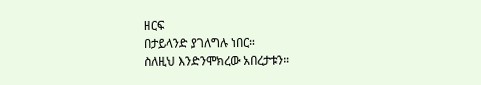ዘርፍ
በታይላንድ ያገለግሉ ነበር።
ስለዚህ እንድንሞክረው አበረታቱን።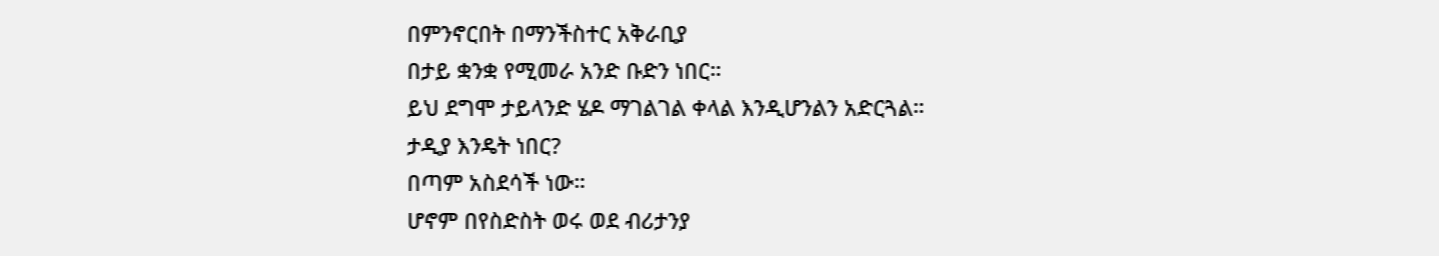በምንኖርበት በማንችስተር አቅራቢያ
በታይ ቋንቋ የሚመራ አንድ ቡድን ነበር።
ይህ ደግሞ ታይላንድ ሄዶ ማገልገል ቀላል እንዲሆንልን አድርጓል።
ታዲያ እንዴት ነበር?
በጣም አስደሳች ነው።
ሆኖም በየስድስት ወሩ ወደ ብሪታንያ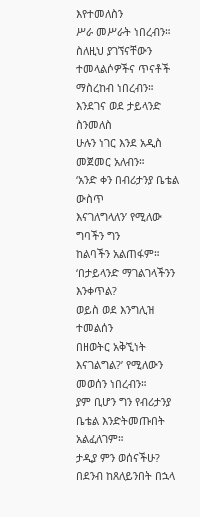እየተመለስን
ሥራ መሥራት ነበረብን።
ስለዚህ ያገኘናቸውን ተመላልሶዎችና ጥናቶች ማስረከብ ነበረብን።
እንደገና ወደ ታይላንድ ስንመለስ
ሁሉን ነገር እንደ አዲስ መጀመር አለብን።
‘አንድ ቀን በብሪታንያ ቤቴል ውስጥ
እናገለግላለን’ የሚለው ግባችን ግን
ከልባችን አልጠፋም።
‘በታይላንድ ማገልገላችንን እንቀጥል?
ወይስ ወደ እንግሊዝ ተመልሰን
በዘወትር አቅኚነት እናገልግል?’ የሚለውን መወሰን ነበረብን።
ያም ቢሆን ግን የብሪታንያ ቤቴል እንድትመጡበት አልፈለገም።
ታዲያ ምን ወሰናችሁ?
በደንብ ከጸለይንበት በኋላ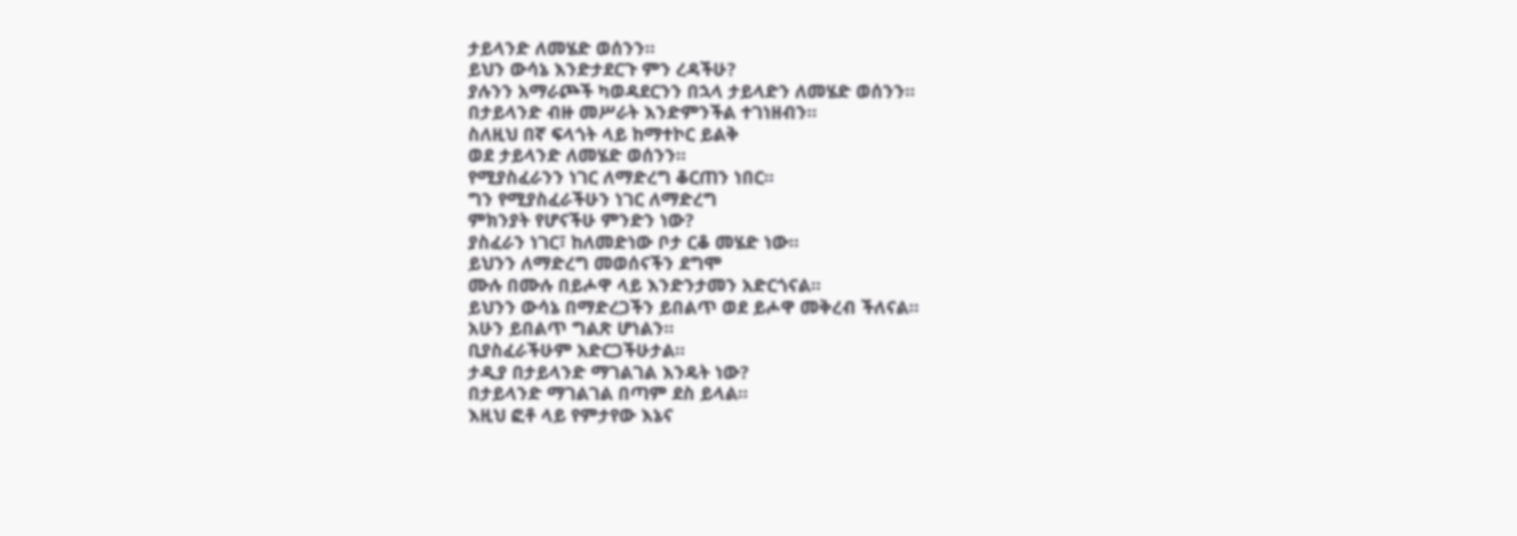ታይላንድ ለመሄድ ወሰንን።
ይህን ውሳኔ እንድታደርጉ ምን ረዳችሁ?
ያሉንን አማራጮች ካወዳደርንን በኋላ ታይላድን ለመሄድ ወሰንን።
በታይላንድ ብዙ መሥራት እንድምንችል ተገነዘብን።
ስለዚህ በኛ ፍላጎት ላይ ከማተኮር ይልቅ
ወደ ታይላንድ ለመሄድ ወሰንን።
የሚያስፈራንን ነገር ለማድረግ ቆርጠን ነበር።
ግን የሚያስፈራችሁን ነገር ለማድረግ
ምክንያት የሆናችሁ ምንድን ነው?
ያስፈራን ነገር፣ ከለመድነው ቦታ ርቆ መሄድ ነው።
ይህንን ለማድረግ መወሰናችን ደግሞ
ሙሉ በሙሉ በይሖዋ ላይ እንድንታመን አድርጎናል።
ይህንን ውሳኔ በማድረጋችን ይበልጥ ወደ ይሖዋ መቅረብ ችለናል።
አሁን ይበልጥ ግልጽ ሆነልን።
ቢያስፈራችሁም አድርጋችሁታል።
ታዲያ በታይላንድ ማገልገል እንዴት ነው?
በታይላንድ ማገልገል በጣም ደስ ይላል።
እዚህ ፎቶ ላይ የምታየው እኔና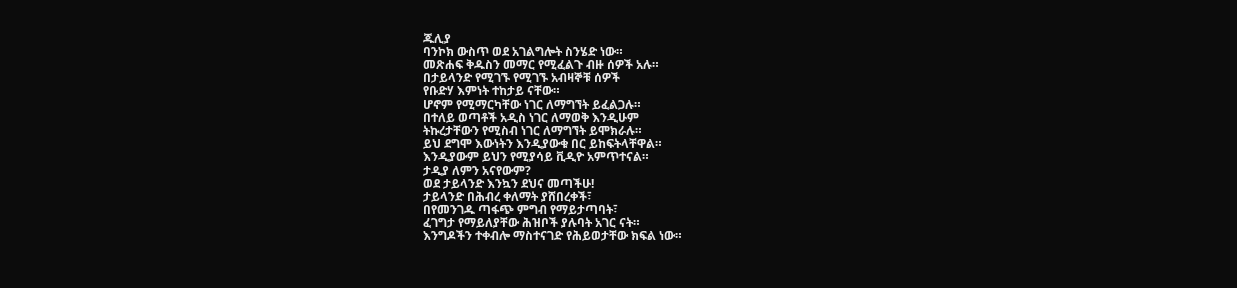ጁሊያ
ባንኮክ ውስጥ ወደ አገልግሎት ስንሄድ ነው።
መጽሐፍ ቅዱስን መማር የሚፈልጉ ብዙ ሰዎች አሉ።
በታይላንድ የሚገኙ የሚገኙ አብዛኞቹ ሰዎች
የቡድሃ እምነት ተከታይ ናቸው።
ሆኖም የሚማርካቸው ነገር ለማግኘት ይፈልጋሉ።
በተለይ ወጣቶች አዲስ ነገር ለማወቅ እንዲሁም
ትኩረታቸውን የሚስብ ነገር ለማግኘት ይሞክራሉ።
ይህ ደግሞ እውነትን እንዲያውቁ በር ይከፍትላቸዋል።
እንዲያውም ይህን የሚያሳይ ቪዲዮ አምጥተናል።
ታዲያ ለምን አናየውም?
ወደ ታይላንድ እንኳን ደህና መጣችሁ!
ታይላንድ በሕብረ ቀለማት ያሸበረቀች፣
በየመንገዱ ጣፋጭ ምግብ የማይታጣባት፣
ፈገግታ የማይለያቸው ሕዝቦች ያሉባት አገር ናት።
እንግዶችን ተቀብሎ ማስተናገድ የሕይወታቸው ክፍል ነው።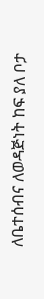ለቤተሰብና ለወዳጅነት ከፍ ያለ ቦታ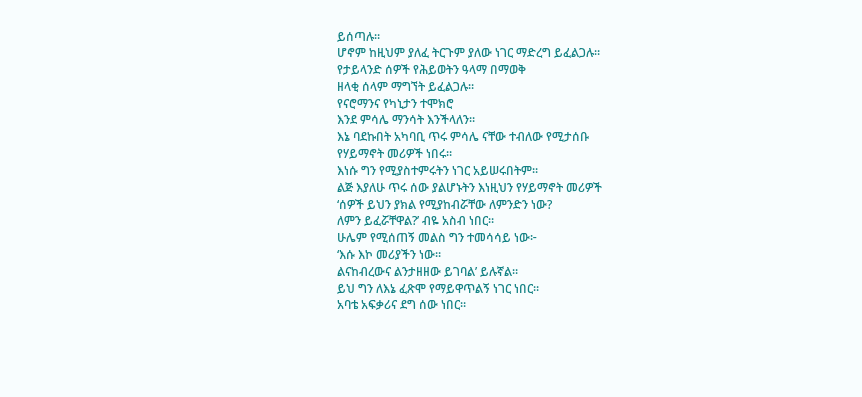ይሰጣሉ።
ሆኖም ከዚህም ያለፈ ትርጉም ያለው ነገር ማድረግ ይፈልጋሉ።
የታይላንድ ሰዎች የሕይወትን ዓላማ በማወቅ
ዘላቂ ሰላም ማግኘት ይፈልጋሉ።
የናሮማንና የካኒታን ተሞክሮ
እንደ ምሳሌ ማንሳት እንችላለን።
እኔ ባደኩበት አካባቢ ጥሩ ምሳሌ ናቸው ተብለው የሚታሰቡ
የሃይማኖት መሪዎች ነበሩ።
እነሱ ግን የሚያስተምሩትን ነገር አይሠሩበትም።
ልጅ እያለሁ ጥሩ ሰው ያልሆኑትን እነዚህን የሃይማኖት መሪዎች
‘ሰዎች ይህን ያክል የሚያከብሯቸው ለምንድን ነው?
ለምን ይፈሯቸዋል?’ ብዬ አስብ ነበር።
ሁሌም የሚሰጠኝ መልስ ግን ተመሳሳይ ነው፦
‘እሱ እኮ መሪያችን ነው።
ልናከብረውና ልንታዘዘው ይገባል’ ይሉኛል።
ይህ ግን ለእኔ ፈጽሞ የማይዋጥልኝ ነገር ነበር።
አባቴ አፍቃሪና ደግ ሰው ነበር።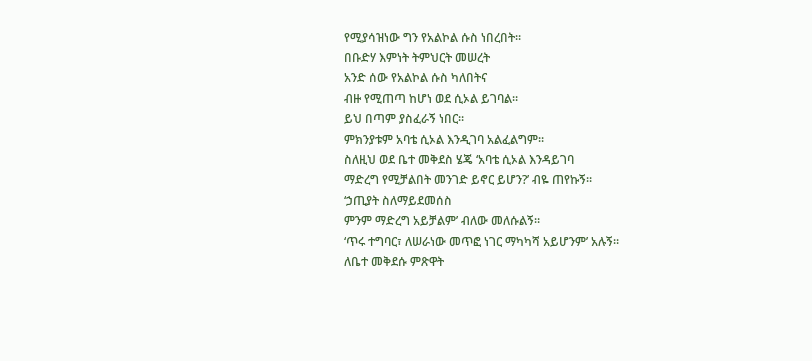የሚያሳዝነው ግን የአልኮል ሱስ ነበረበት።
በቡድሃ እምነት ትምህርት መሠረት
አንድ ሰው የአልኮል ሱስ ካለበትና
ብዙ የሚጠጣ ከሆነ ወደ ሲኦል ይገባል።
ይህ በጣም ያስፈራኝ ነበር።
ምክንያቱም አባቴ ሲኦል እንዲገባ አልፈልግም።
ስለዚህ ወደ ቤተ መቅደስ ሄጄ ‘አባቴ ሲኦል እንዳይገባ
ማድረግ የሚቻልበት መንገድ ይኖር ይሆን?’ ብዬ ጠየኩኝ።
‘ኃጢያት ስለማይደመሰስ
ምንም ማድረግ አይቻልም’ ብለው መለሱልኝ።
‘ጥሩ ተግባር፣ ለሠራነው መጥፎ ነገር ማካካሻ አይሆንም’ አሉኝ።
ለቤተ መቅደሱ ምጽዋት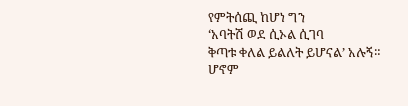የምትሰጪ ከሆነ ግን
‘አባትሽ ወደ ሲኦል ሲገባ
ቅጣቱ ቀለል ይልለት ይሆናል’ አሉኝ።
ሆኖም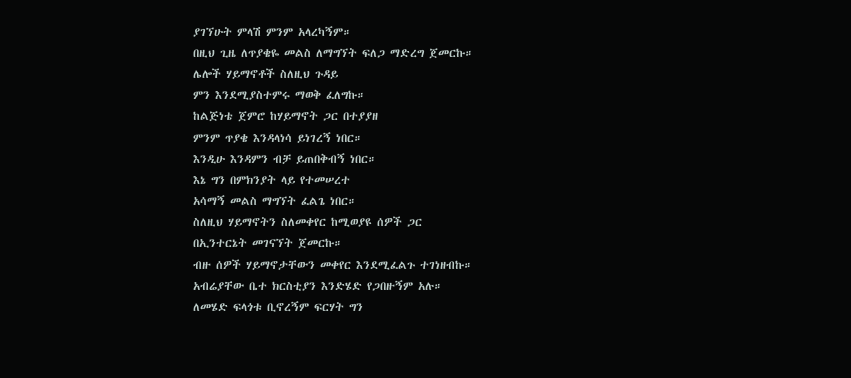ያገኘሁት ምላሽ ምንም አላረካኝም።
በዚህ ጊዜ ለጥያቄዬ መልስ ለማግኘት ፍለጋ ማድረግ ጀመርኩ።
ሌሎች ሃይማኖቶች ስለዚህ ጉዳይ
ምን እንደሚያስተምሩ ማወቅ ፈለግኩ።
ከልጅነቴ ጀምሮ ከሃይማኖት ጋር በተያያዘ
ምንም ጥያቄ እንዳላነሳ ይነገረኝ ነበር።
እንዲሁ እንዳምን ብቻ ይጠበቅብኝ ነበር።
እኔ ግን በምክንያት ላይ የተመሠረተ
አሳማኝ መልስ ማግኘት ፈልጌ ነበር።
ስለዚህ ሃይማኖትን ስለመቀየር ከሚወያዩ ሰዎች ጋር
በኢንተርኔት መገናኘት ጀመርኩ።
ብዙ ሰዎች ሃይማኖታቸውን መቀየር እንደሚፈልጉ ተገነዘብኩ።
አብሬያቸው ቤተ ክርስቲያን እንድሄድ የጋበዙኝም አሉ።
ለመሄድ ፍላጎቱ ቢኖረኝም ፍርሃት ግን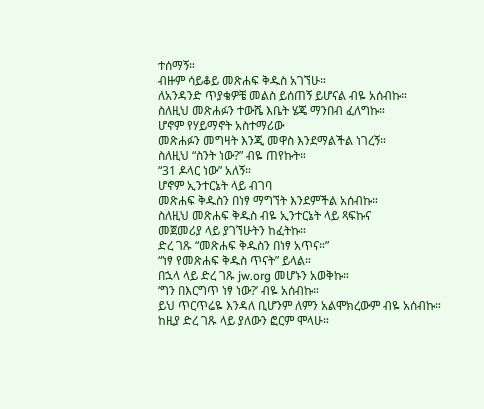ተሰማኝ።
ብዙም ሳይቆይ መጽሐፍ ቅዱስ አገኘሁ።
ለአንዳንድ ጥያቄዎቼ መልስ ይሰጠኝ ይሆናል ብዬ አሰብኩ።
ስለዚህ መጽሐፉን ተውሼ እቤት ሄጄ ማንበብ ፈለግኩ።
ሆኖም የሃይማኖት አስተማሪው
መጽሐፉን መግዛት እንጂ መዋስ እንደማልችል ነገረኝ።
ስለዚህ “ስንት ነው?” ብዬ ጠየኩት።
“31 ዶላር ነው” አለኝ።
ሆኖም ኢንተርኔት ላይ ብገባ
መጽሐፍ ቅዱስን በነፃ ማግኘት እንደምችል አሰብኩ።
ስለዚህ መጽሐፍ ቅዱስ ብዬ ኢንተርኔት ላይ ጻፍኩና
መጀመሪያ ላይ ያገኘሁትን ከፈትኩ።
ድረ ገጹ “መጽሐፍ ቅዱስን በነፃ አጥና።”
“ነፃ የመጽሐፍ ቅዱስ ጥናት” ይላል።
በኋላ ላይ ድረ ገጹ jw.org መሆኑን አወቅኩ።
‘ግን በእርግጥ ነፃ ነው?’ ብዬ አሰብኩ።
ይህ ጥርጥሬዬ እንዳለ ቢሆንም ለምን አልሞክረውም ብዬ አሰብኩ።
ከዚያ ድረ ገጹ ላይ ያለውን ፎርም ሞላሁ።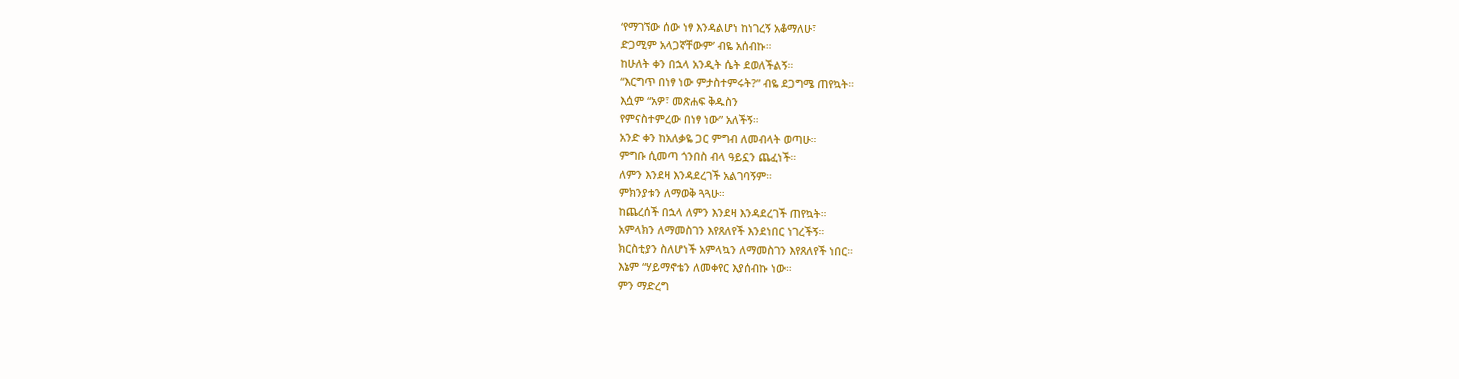‘የማገኘው ሰው ነፃ እንዳልሆነ ከነገረኝ አቆማለሁ፣
ድጋሚም አላጋኛቸውም’ ብዬ አሰብኩ።
ከሁለት ቀን በኋላ አንዲት ሴት ደወለችልኝ።
“እርግጥ በነፃ ነው ምታስተምሩት?” ብዬ ደጋግሜ ጠየኳት።
እሷም “አዎ፣ መጽሐፍ ቅዱስን
የምናስተምረው በነፃ ነው” አለችኝ።
አንድ ቀን ከአለቃዬ ጋር ምግብ ለመብላት ወጣሁ።
ምግቡ ሲመጣ ጎንበስ ብላ ዓይኗን ጨፈነች።
ለምን እንደዛ እንዳደረገች አልገባኝም።
ምክንያቱን ለማወቅ ጓጓሁ።
ከጨረሰች በኋላ ለምን እንደዛ እንዳደረገች ጠየኳት።
አምላክን ለማመስገን እየጸለየች እንደነበር ነገረችኝ።
ክርስቲያን ስለሆነች አምላኳን ለማመስገን እየጸለየች ነበር።
እኔም “ሃይማኖቴን ለመቀየር እያሰብኩ ነው።
ምን ማድረግ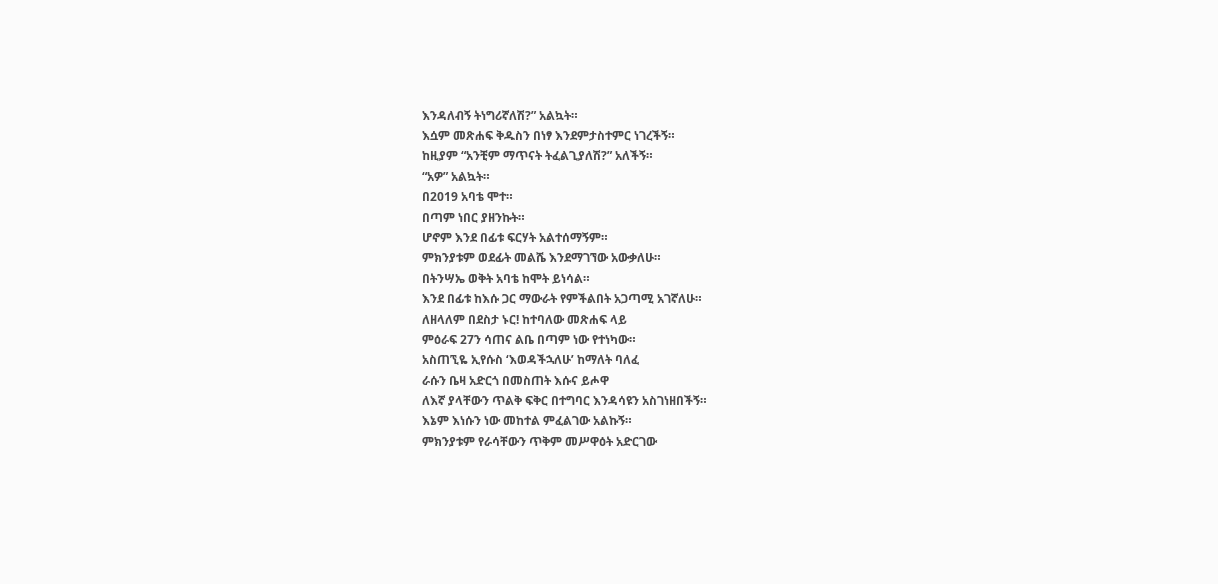እንዳለብኝ ትነግሪኛለሽ?” አልኳት።
እሷም መጽሐፍ ቅዱስን በነፃ እንደምታስተምር ነገረችኝ።
ከዚያም “አንቺም ማጥናት ትፈልጊያለሽ?” አለችኝ።
“አዎ” አልኳት።
በ2019 አባቴ ሞተ።
በጣም ነበር ያዘንኩት።
ሆኖም እንደ በፊቱ ፍርሃት አልተሰማኝም።
ምክንያቱም ወደፊት መልሼ እንደማገኘው አውቃለሁ።
በትንሣኤ ወቅት አባቴ ከሞት ይነሳል።
እንደ በፊቱ ከእሱ ጋር ማውራት የምችልበት አጋጣሚ አገኛለሁ።
ለዘላለም በደስታ ኑር! ከተባለው መጽሐፍ ላይ
ምዕራፍ 27ን ሳጠና ልቤ በጣም ነው የተነካው።
አስጠኚዬ ኢየሱስ ‘እወዳችኋለሁ’ ከማለት ባለፈ
ራሱን ቤዛ አድርጎ በመስጠት እሱና ይሖዋ
ለእኛ ያላቸውን ጥልቅ ፍቅር በተግባር እንዳሳዩን አስገነዘበችኝ።
እኔም እነሱን ነው መከተል ምፈልገው አልኩኝ።
ምክንያቱም የራሳቸውን ጥቅም መሥዋዕት አድርገው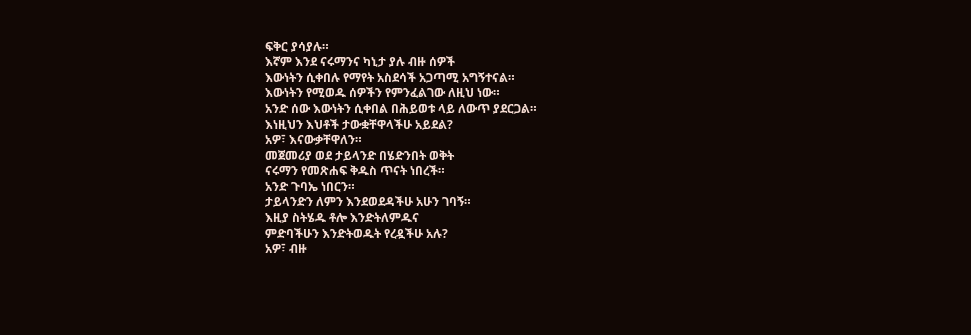ፍቅር ያሳያሉ።
እኛም እንደ ናሩማንና ካኒታ ያሉ ብዙ ሰዎች
እውነትን ሲቀበሉ የማየት አስደሳች አጋጣሚ አግኝተናል።
እውነትን የሚወዱ ሰዎችን የምንፈልገው ለዚህ ነው።
አንድ ሰው እውነትን ሲቀበል በሕይወቱ ላይ ለውጥ ያደርጋል።
እነዚህን እህቶች ታውቋቸዋላችሁ አይደል?
አዎ፣ እናውቃቸዋለን።
መጀመሪያ ወደ ታይላንድ በሄድንበት ወቅት
ናሩማን የመጽሐፍ ቅዱስ ጥናት ነበረች።
አንድ ጉባኤ ነበርን።
ታይላንድን ለምን እንደወደዳችሁ አሁን ገባኝ።
እዚያ ስትሄዱ ቶሎ እንድትለምዱና
ምድባችሁን እንድትወዱት የረዷችሁ አሉ?
አዎ፣ ብዙ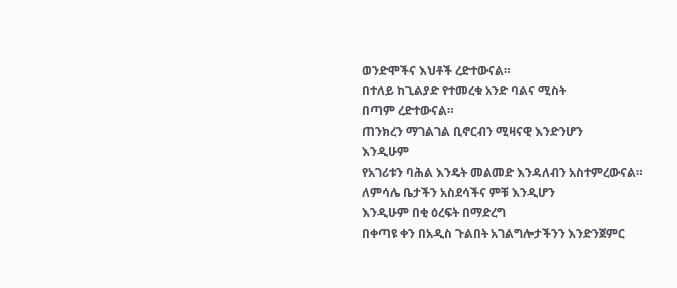ወንድሞችና እህቶች ረድተውናል።
በተለይ ከጊልያድ የተመረቁ አንድ ባልና ሚስት
በጣም ረድተውናል።
ጠንክረን ማገልገል ቢኖርብን ሚዛናዊ እንድንሆን
እንዲሁም
የአገሪቱን ባሕል እንዴት መልመድ እንዳለብን አስተምረውናል።
ለምሳሌ ቤታችን አስደሳችና ምቹ እንዲሆን
እንዲሁም በቂ ዕረፍት በማድረግ
በቀጣዩ ቀን በአዲስ ጉልበት አገልግሎታችንን እንድንጀምር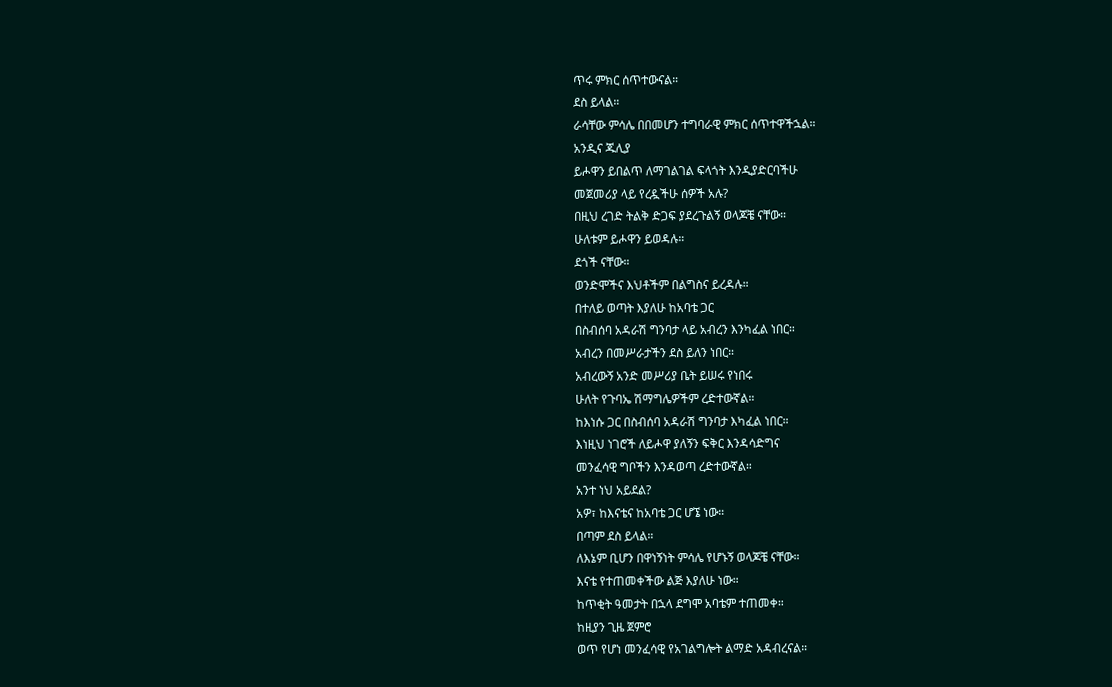ጥሩ ምክር ሰጥተውናል።
ደስ ይላል።
ራሳቸው ምሳሌ በበመሆን ተግባራዊ ምክር ሰጥተዋችኋል።
አንዲና ጁሊያ
ይሖዋን ይበልጥ ለማገልገል ፍላጎት እንዲያድርባችሁ
መጀመሪያ ላይ የረዷችሁ ሰዎች አሉ?
በዚህ ረገድ ትልቅ ድጋፍ ያደረጉልኝ ወላጆቼ ናቸው።
ሁለቱም ይሖዋን ይወዳሉ።
ደጎች ናቸው።
ወንድሞችና እህቶችም በልግስና ይረዳሉ።
በተለይ ወጣት እያለሁ ከአባቴ ጋር
በስብሰባ አዳራሽ ግንባታ ላይ አብረን እንካፈል ነበር።
አብረን በመሥራታችን ደስ ይለን ነበር።
አብረውኝ አንድ መሥሪያ ቤት ይሠሩ የነበሩ
ሁለት የጉባኤ ሽማግሌዎችም ረድተውኛል።
ከእነሱ ጋር በስብሰባ አዳራሽ ግንባታ እካፈል ነበር።
እነዚህ ነገሮች ለይሖዋ ያለኝን ፍቅር እንዳሳድግና
መንፈሳዊ ግቦችን እንዳወጣ ረድተውኛል።
አንተ ነህ አይደል?
አዎ፣ ከእናቴና ከአባቴ ጋር ሆኜ ነው።
በጣም ደስ ይላል።
ለእኔም ቢሆን በዋነኝነት ምሳሌ የሆኑኝ ወላጆቼ ናቸው።
እናቴ የተጠመቀችው ልጅ እያለሁ ነው።
ከጥቂት ዓመታት በኋላ ደግሞ አባቴም ተጠመቀ።
ከዚያን ጊዜ ጀምሮ
ወጥ የሆነ መንፈሳዊ የአገልግሎት ልማድ አዳብረናል።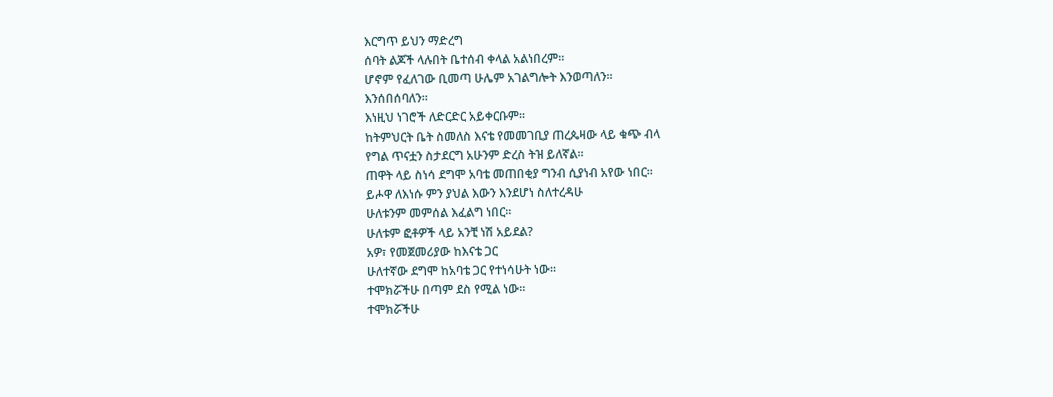እርግጥ ይህን ማድረግ
ሰባት ልጆች ላሉበት ቤተሰብ ቀላል አልነበረም።
ሆኖም የፈለገው ቢመጣ ሁሌም አገልግሎት እንወጣለን።
እንሰበሰባለን።
እነዚህ ነገሮች ለድርድር አይቀርቡም።
ከትምህርት ቤት ስመለስ እናቴ የመመገቢያ ጠረጴዛው ላይ ቁጭ ብላ
የግል ጥናቷን ስታደርግ አሁንም ድረስ ትዝ ይለኛል።
ጠዋት ላይ ስነሳ ደግሞ አባቴ መጠበቂያ ግንብ ሲያነብ አየው ነበር።
ይሖዋ ለእነሱ ምን ያህል እውን እንደሆነ ስለተረዳሁ
ሁለቱንም መምሰል እፈልግ ነበር።
ሁለቱም ፎቶዎች ላይ አንቺ ነሽ አይደል?
አዎ፣ የመጀመሪያው ከእናቴ ጋር
ሁለተኛው ደግሞ ከአባቴ ጋር የተነሳሁት ነው።
ተሞክሯችሁ በጣም ደስ የሚል ነው።
ተሞክሯችሁ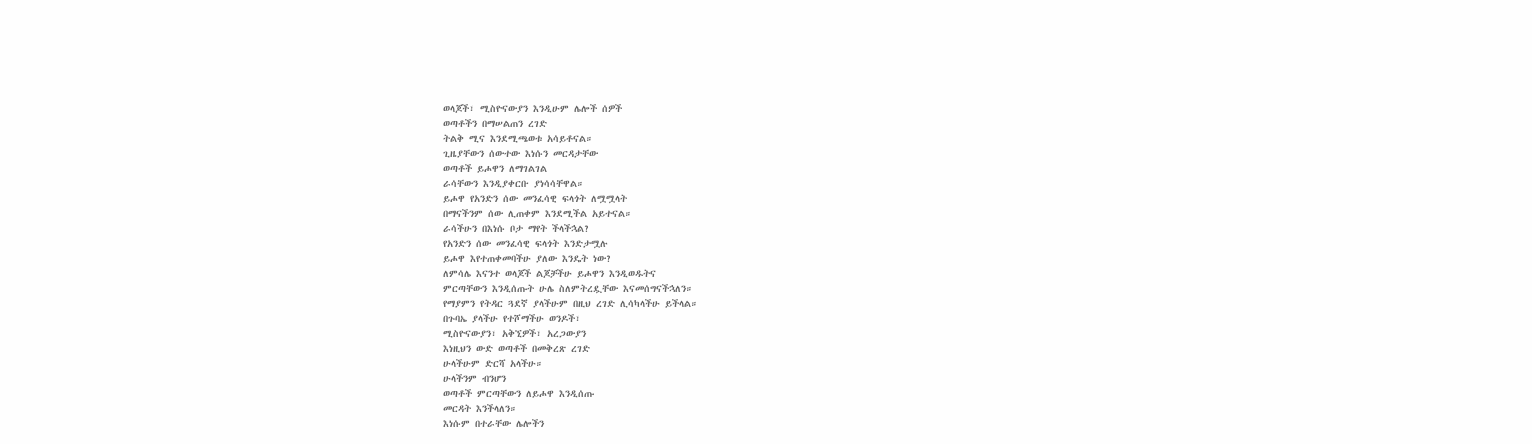ወላጆች፣ ሚስዮናውያን እንዲሁም ሌሎች ሰዎች
ወጣቶችን በማሠልጠን ረገድ
ትልቅ ሚና እንደሚጫወቱ አሳይቶናል።
ጊዜያቸውን ሰውተው እነሱን መርዳታቸው
ወጣቶች ይሖዋን ለማገልገል
ራሳቸውን እንዲያቀርቡ ያነሳሳቸዋል።
ይሖዋ የአንድን ሰው መንፈሳዊ ፍላጎት ለሟሟላት
በማናችንም ሰው ሊጠቀም እንደሚችል አይተናል።
ራሳችሁን በእነሱ ቦታ ማየት ችላችኋል?
የአንድን ሰው መንፈሳዊ ፍላጎት እንድታሟሉ
ይሖዋ እየተጠቀመባችሁ ያለው እንዴት ነው?
ለምሳሌ እናንተ ወላጆች ልጆቻችሁ ይሖዋን እንዲወዱትና
ምርጣቸውን እንዲሰጡት ሁሌ ስለምትረዷቸው እናመሰግናችኋለን።
የማያምን የትዳር ጓደኛ ያላችሁም በዚህ ረገድ ሊሳካላችሁ ይችላል።
በጉባኤ ያላችሁ የተሾማችሁ ወንዶች፣
ሚስዮናውያን፣ አቅኚዎች፣ አረጋውያን
እነዚህን ውድ ወጣቶች በመቅረጽ ረገድ
ሁላችሁም ድርሻ አላችሁ።
ሁላችንም ብንሆን
ወጣቶች ምርጣቸውን ለይሖዋ እንዲሰጡ
መርዳት እንችላለን።
እነሱም በተራቸው ሌሎችን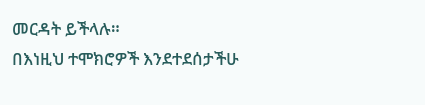መርዳት ይችላሉ።
በእነዚህ ተሞክሮዎች እንደተደሰታችሁ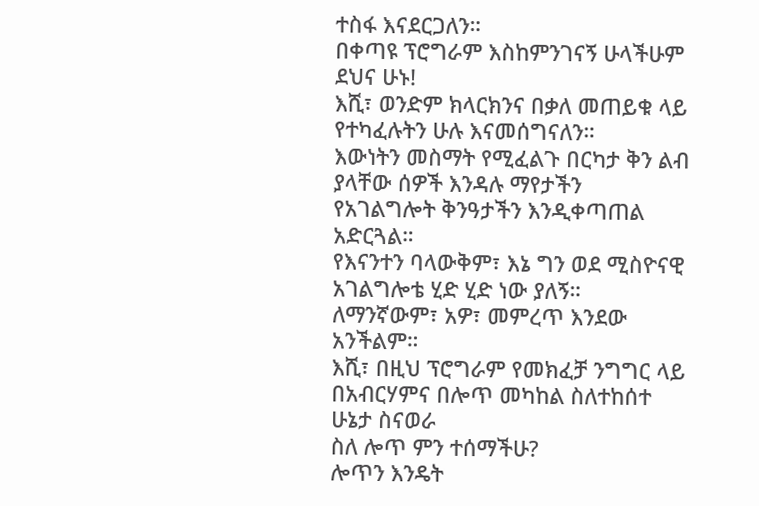ተስፋ እናደርጋለን።
በቀጣዩ ፕሮግራም እስከምንገናኝ ሁላችሁም ደህና ሁኑ!
እሺ፣ ወንድም ክላርክንና በቃለ መጠይቁ ላይ የተካፈሉትን ሁሉ እናመሰግናለን።
እውነትን መስማት የሚፈልጉ በርካታ ቅን ልብ ያላቸው ሰዎች እንዳሉ ማየታችን
የአገልግሎት ቅንዓታችን እንዲቀጣጠል አድርጓል።
የእናንተን ባላውቅም፣ እኔ ግን ወደ ሚስዮናዊ አገልግሎቴ ሂድ ሂድ ነው ያለኝ።
ለማንኛውም፣ አዎ፣ መምረጥ እንደው አንችልም።
እሺ፣ በዚህ ፕሮግራም የመክፈቻ ንግግር ላይ
በአብርሃምና በሎጥ መካከል ስለተከሰተ ሁኔታ ስናወራ
ስለ ሎጥ ምን ተሰማችሁ?
ሎጥን እንዴት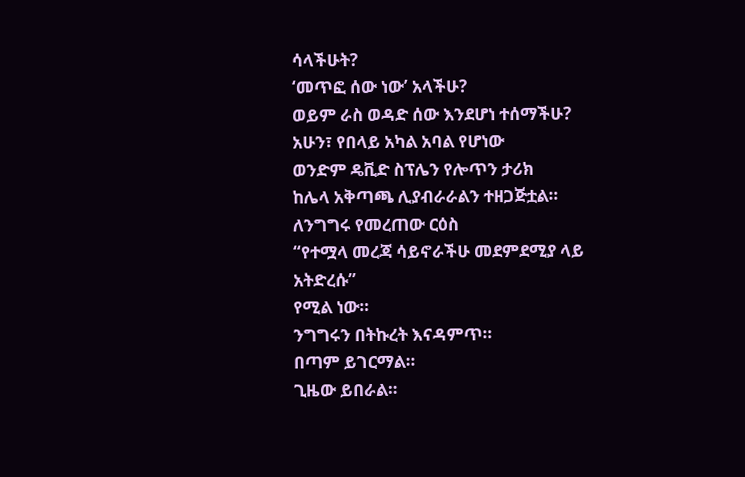ሳላችሁት?
‘መጥፎ ሰው ነው’ አላችሁ?
ወይም ራስ ወዳድ ሰው እንደሆነ ተሰማችሁ?
አሁን፣ የበላይ አካል አባል የሆነው
ወንድም ዴቪድ ስፕሌን የሎጥን ታሪክ
ከሌላ አቅጣጫ ሊያብራራልን ተዘጋጅቷል።
ለንግግሩ የመረጠው ርዕስ
“የተሟላ መረጃ ሳይኖራችሁ መደምደሚያ ላይ አትድረሱ”
የሚል ነው።
ንግግሩን በትኩረት እናዳምጥ።
በጣም ይገርማል።
ጊዜው ይበራል።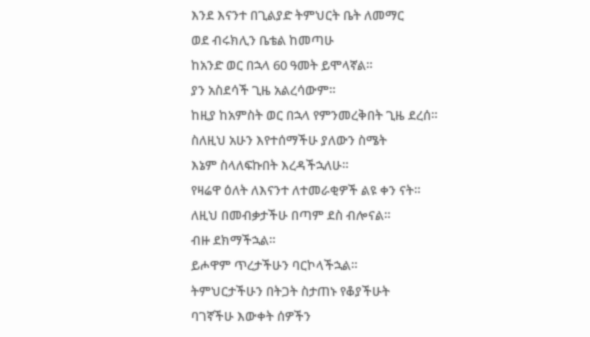እንደ እናንተ በጊልያድ ትምህርት ቤት ለመማር
ወደ ብሩክሊን ቤቴል ከመጣሁ
ከአንድ ወር በኋላ 60 ዓመት ይሞላኛል።
ያን አስደሳች ጊዜ አልረሳውም።
ከዚያ ከአምስት ወር በኋላ የምንመረቅበት ጊዜ ደረሰ።
ስለዚህ አሁን እየተሰማችሁ ያለውን ስሜት
እኔም ስላለፍኩበት እረዳችኋለሁ።
የዛሬዋ ዕለት ለእናንተ ለተመራቂዎች ልዩ ቀን ናት።
ለዚህ በመብቃታችሁ በጣም ደስ ብሎናል።
ብዙ ደክማችኋል።
ይሖዋም ጥረታችሁን ባርኮላችኋል።
ትምህርታችሁን በትጋት ስታጠኑ የቆያችሁት
ባገኛችሁ እውቀት ሰዎችን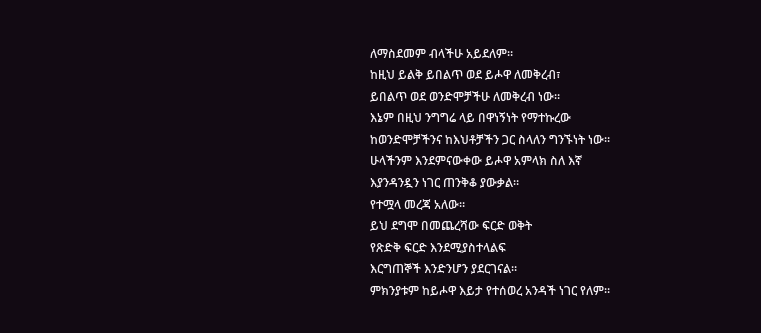ለማስደመም ብላችሁ አይደለም።
ከዚህ ይልቅ ይበልጥ ወደ ይሖዋ ለመቅረብ፣
ይበልጥ ወደ ወንድሞቻችሁ ለመቅረብ ነው።
እኔም በዚህ ንግግሬ ላይ በዋነኝነት የማተኩረው
ከወንድሞቻችንና ከእህቶቻችን ጋር ስላለን ግንኙነት ነው።
ሁላችንም እንደምናውቀው ይሖዋ አምላክ ስለ እኛ
እያንዳንዷን ነገር ጠንቅቆ ያውቃል።
የተሟላ መረጃ አለው።
ይህ ደግሞ በመጨረሻው ፍርድ ወቅት
የጽድቅ ፍርድ እንደሚያስተላልፍ
እርግጠኞች እንድንሆን ያደርገናል።
ምክንያቱም ከይሖዋ እይታ የተሰወረ አንዳች ነገር የለም።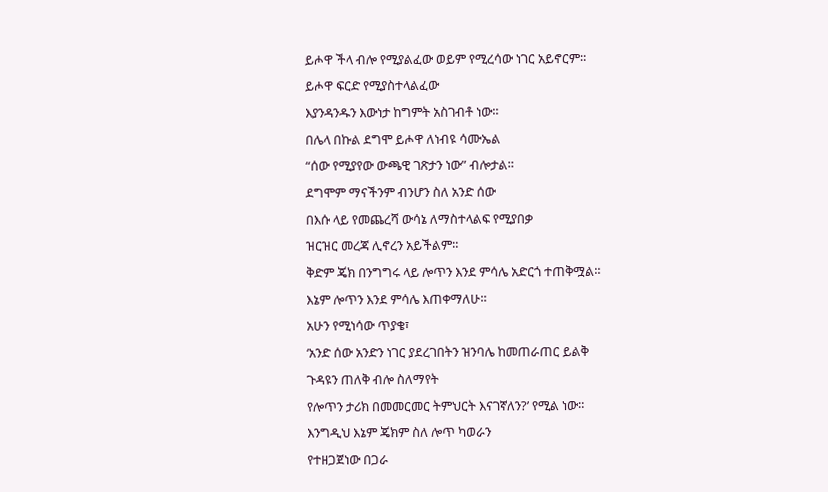ይሖዋ ችላ ብሎ የሚያልፈው ወይም የሚረሳው ነገር አይኖርም።
ይሖዋ ፍርድ የሚያስተላልፈው
እያንዳንዱን እውነታ ከግምት አስገብቶ ነው።
በሌላ በኩል ደግሞ ይሖዋ ለነብዩ ሳሙኤል
“ሰው የሚያየው ውጫዊ ገጽታን ነው” ብሎታል።
ደግሞም ማናችንም ብንሆን ስለ አንድ ሰው
በእሱ ላይ የመጨረሻ ውሳኔ ለማስተላልፍ የሚያበቃ
ዝርዝር መረጃ ሊኖረን አይችልም።
ቅድም ጄክ በንግግሩ ላይ ሎጥን እንደ ምሳሌ አድርጎ ተጠቅሟል።
እኔም ሎጥን እንደ ምሳሌ እጠቀማለሁ።
አሁን የሚነሳው ጥያቄ፣
‘አንድ ሰው አንድን ነገር ያደረገበትን ዝንባሌ ከመጠራጠር ይልቅ
ጉዳዩን ጠለቅ ብሎ ስለማየት
የሎጥን ታሪክ በመመርመር ትምህርት እናገኛለን?’ የሚል ነው።
እንግዲህ እኔም ጄክም ስለ ሎጥ ካወራን
የተዘጋጀነው በጋራ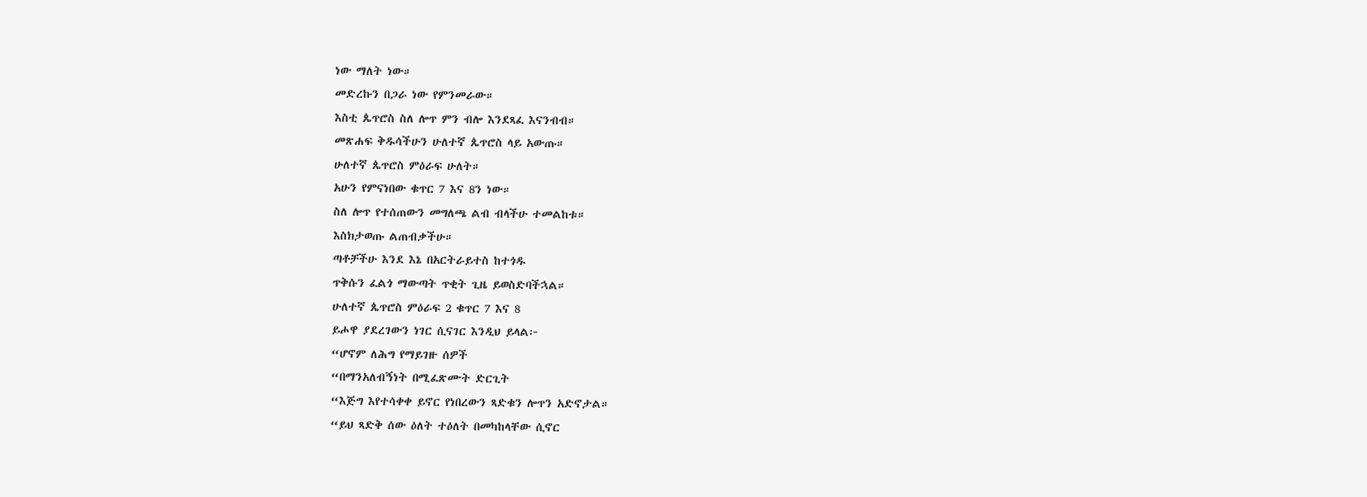ነው ማለት ነው።
መድረኩን በጋራ ነው የምንመራው።
እስቲ ጴጥሮስ ስለ ሎጥ ምን ብሎ እንደጻፈ እናንብብ።
መጽሐፍ ቅዱሳችሁን ሁለተኛ ጴጥሮስ ላይ አውጡ።
ሁለተኛ ጴጥሮስ ምዕራፍ ሁለት።
አሁን የምናነበው ቁጥር 7 እና 8ን ነው።
ስለ ሎጥ የተሰጠውን መግለጫ ልብ ብላችሁ ተመልከቱ።
እስክታወጡ ልጠብቃችሁ።
ጣቶቻችሁ እንደ እኔ በአርትራይተስ ከተጎዱ
ጥቅሱን ፈልጎ ማውጣት ጥቂት ጊዜ ይወስድባችኋል።
ሁለተኛ ጴጥሮስ ምዕራፍ 2 ቁጥር 7 እና 8
ይሖዋ ያደረገውን ነገር ሲናገር እንዲህ ይላል፦
“ሆኖም ለሕግ የማይገዙ ሰዎች
“በማንአለብኝነት በሚፈጽሙት ድርጊት
“እጅግ እየተሳቀቀ ይኖር የነበረውን ጻድቁን ሎጥን አድኖታል።
“ይህ ጻድቅ ሰው ዕለት ተዕለት በመካከላቸው ሲኖር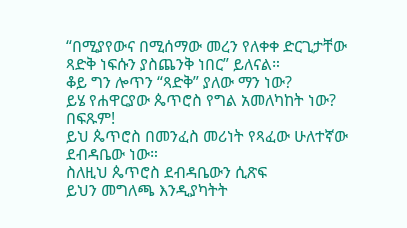“በሚያየውና በሚሰማው መረን የለቀቀ ድርጊታቸው
ጻድቅ ነፍሱን ያስጨንቅ ነበር” ይለናል።
ቆይ ግን ሎጥን “ጻድቅ” ያለው ማን ነው?
ይሄ የሐዋርያው ጴጥሮስ የግል አመለካከት ነው?
በፍጹም!
ይህ ጴጥሮስ በመንፈስ መሪነት የጻፈው ሁለተኛው ደብዳቤው ነው።
ስለዚህ ጴጥሮስ ደብዳቤውን ሲጽፍ
ይህን መግለጫ እንዲያካትት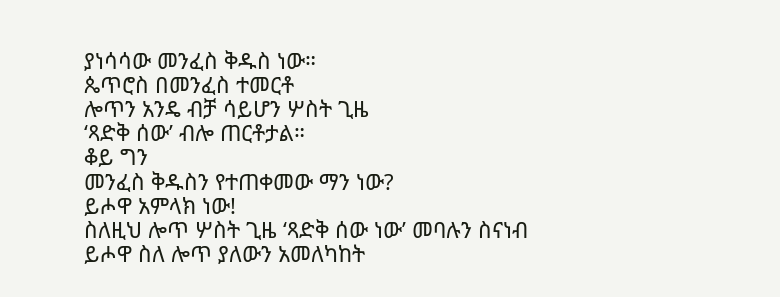ያነሳሳው መንፈስ ቅዱስ ነው።
ጴጥሮስ በመንፈስ ተመርቶ
ሎጥን አንዴ ብቻ ሳይሆን ሦስት ጊዜ
‘ጻድቅ ሰው’ ብሎ ጠርቶታል።
ቆይ ግን
መንፈስ ቅዱስን የተጠቀመው ማን ነው?
ይሖዋ አምላክ ነው!
ስለዚህ ሎጥ ሦስት ጊዜ ‘ጻድቅ ሰው ነው’ መባሉን ስናነብ
ይሖዋ ስለ ሎጥ ያለውን አመለካከት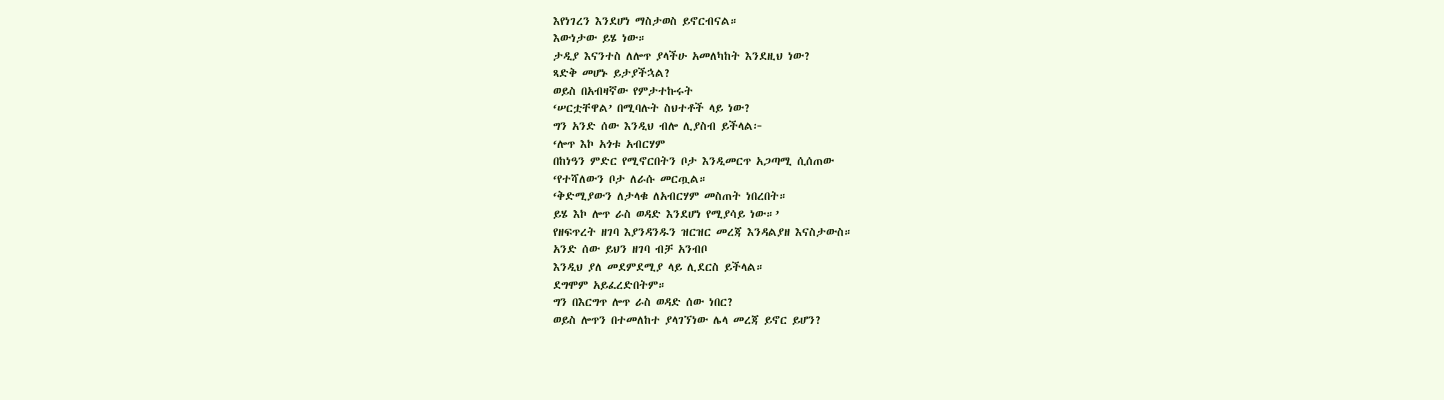እየነገረን እንደሆነ ማስታወስ ይኖርብናል።
እውነታው ይሄ ነው።
ታዲያ እናንተስ ለሎጥ ያላችሁ አመለካከት እንደዚህ ነው?
ጻድቅ መሆኑ ይታያችኋል?
ወይስ በአብዛኛው የምታተኩሩት
‘ሠርቷቸዋል’ በሚባሉት ስህተቶች ላይ ነው?
ግን አንድ ሰው እንዲህ ብሎ ሊያስብ ይችላል፦
‘ሎጥ እኮ አጎቱ አብርሃም
በከነዓን ምድር የሚኖርበትን ቦታ እንዲመርጥ አጋጣሚ ሲሰጠው
‘የተሻለውን ቦታ ለራሱ መርጧል።
‘ቅድሚያውን ለታላቁ ለአብርሃም መስጠት ነበረበት።
ይሄ እኮ ሎጥ ራስ ወዳድ እንደሆነ የሚያሳይ ነው።’
የዘፍጥረት ዘገባ እያንዳንዱን ዝርዝር መረጃ እንዳልያዘ እናስታውስ።
አንድ ሰው ይህን ዘገባ ብቻ አንብቦ
እንዲህ ያለ መደምደሚያ ላይ ሊደርስ ይችላል።
ደግሞም አይፈረድበትም።
ግን በእርግጥ ሎጥ ራስ ወዳድ ሰው ነበር?
ወይስ ሎጥን በተመለከተ ያላገኘነው ሌላ መረጃ ይኖር ይሆን?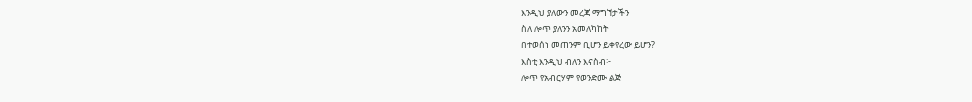እንዲህ ያለውን መረጃ ማግኘታችን
ስለ ሎጥ ያለንን አመለካከት
በተወሰነ መጠንም ቢሆን ይቀየረው ይሆን?
እስቲ እንዲህ ብለን እናስብ፦
ሎጥ የአብርሃም የወንድሙ ልጅ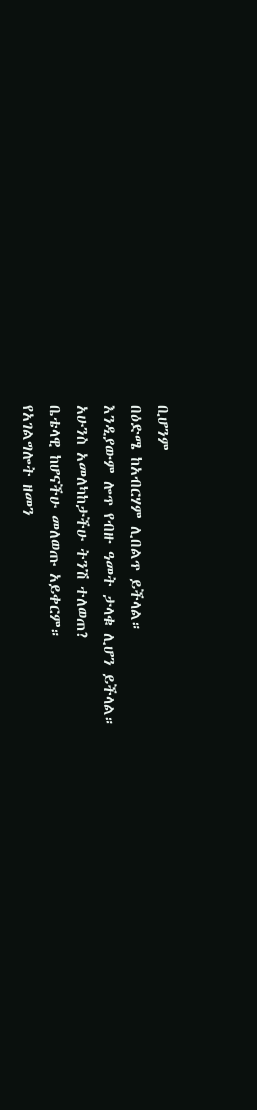ቢሆንም
በዕድሜ ከአብርሃም ሊበልጥ ይችላል።
እንዲያውም ሎጥ የብዙ ዓመት ታላቁ ሊሆን ይችላል።
አሁንስ አመለካከታችሁ ትንሽ ተለወጠ?
ቤቴላዊ ከሆናችሁ መለወጡ አይቀርም።
የአገልግሎት ዘመን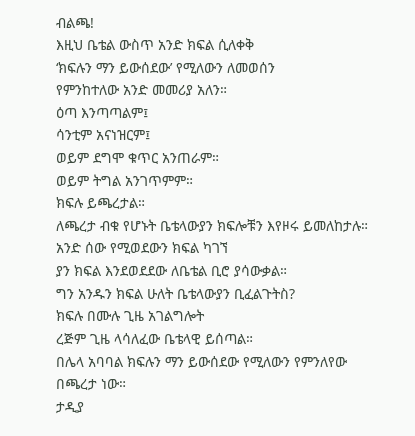ብልጫ!
እዚህ ቤቴል ውስጥ አንድ ክፍል ሲለቀቅ
‘ክፍሉን ማን ይውሰደው’ የሚለውን ለመወሰን
የምንከተለው አንድ መመሪያ አለን።
ዕጣ እንጣጣልም፤
ሳንቲም አናነዝርም፤
ወይም ደግሞ ቁጥር አንጠራም።
ወይም ትግል አንገጥምም።
ክፍሉ ይጫረታል።
ለጫረታ ብቁ የሆኑት ቤቴላውያን ክፍሎቹን እየዞሩ ይመለከታሉ።
አንድ ሰው የሚወደውን ክፍል ካገኘ
ያን ክፍል እንደወደደው ለቤቴል ቢሮ ያሳውቃል።
ግን አንዱን ክፍል ሁለት ቤቴላውያን ቢፈልጉትስ?
ክፍሉ በሙሉ ጊዜ አገልግሎት
ረጅም ጊዜ ላሳለፈው ቤቴላዊ ይሰጣል።
በሌላ አባባል ክፍሉን ማን ይውሰደው የሚለውን የምንለየው
በጫረታ ነው።
ታዲያ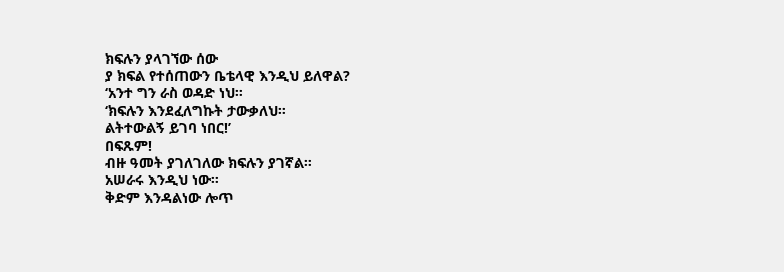ክፍሉን ያላገኘው ሰው
ያ ክፍል የተሰጠውን ቤቴላዊ እንዲህ ይለዋል?
‘አንተ ግን ራስ ወዳድ ነህ።
‘ክፍሉን እንደፈለግኩት ታውቃለህ።
ልትተውልኝ ይገባ ነበር!’
በፍጹም!
ብዙ ዓመት ያገለገለው ክፍሉን ያገኛል።
አሠራሩ እንዲህ ነው።
ቅድም እንዳልነው ሎጥ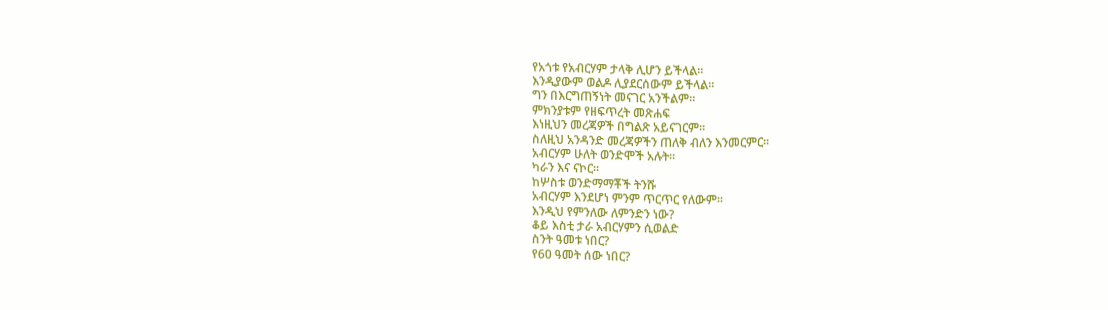የአጎቱ የአብርሃም ታላቅ ሊሆን ይችላል።
እንዲያውም ወልዶ ሊያደርሰውም ይችላል።
ግን በእርግጠኝነት መናገር አንችልም።
ምክንያቱም የዘፍጥረት መጽሐፍ
እነዚህን መረጃዎች በግልጽ አይናገርም።
ስለዚህ አንዳንድ መረጃዎችን ጠለቅ ብለን እንመርምር።
አብርሃም ሁለት ወንድሞች አሉት።
ካራን እና ናኮር።
ከሦስቱ ወንድማማቾች ትንሹ
አብርሃም እንደሆነ ምንም ጥርጥር የለውም።
እንዲህ የምንለው ለምንድን ነው?
ቆይ እስቲ ታራ አብርሃምን ሲወልድ
ስንት ዓመቱ ነበር?
የ60 ዓመት ሰው ነበር?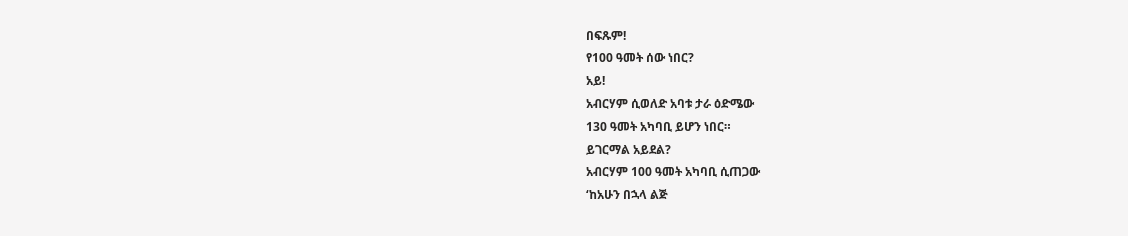በፍጹም!
የ100 ዓመት ሰው ነበር?
አይ!
አብርሃም ሲወለድ አባቱ ታራ ዕድሜው
130 ዓመት አካባቢ ይሆን ነበር።
ይገርማል አይደል?
አብርሃም 100 ዓመት አካባቢ ሲጠጋው
‘ከአሁን በኋላ ልጅ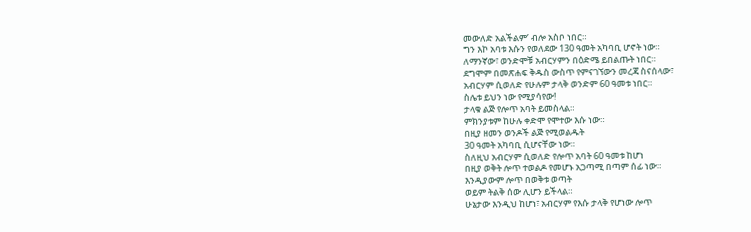መውለድ አልችልም’ ብሎ አስቦ ነበር።
ግን እኮ አባቱ እሱን የወለደው 130 ዓመት አካባቢ ሆኖት ነው።
ለማንኛው፣ ወንድሞቹ አብርሃምን በዕድሜ ይበልጡት ነበር።
ደግሞም በመጽሐፍ ቅዱስ ውስጥ የምናገኘውን መረጃ ስናሰላው፣
አብርሃም ሲወለድ የሁሉም ታላቅ ወንድም 60 ዓመቱ ነበር።
ስሌቱ ይህን ነው የሚያሳየው!
ታላቁ ልጅ የሎጥ አባት ይመስላል።
ምክንያቱም ከሁሉ ቀድሞ የሞተው እሱ ነው።
በዚያ ዘመን ወንዶች ልጅ የሚወልዱት
30 ዓመት አካባቢ ሲሆናቸው ነው።
ስለዚህ አብርሃም ሲወለድ የሎጥ አባት 60 ዓመቱ ከሆነ
በዚያ ወቅት ሎጥ ተወልዶ የመሆኑ አጋጣሚ በጣም ሰፊ ነው።
እንዲያውም ሎጥ በወቅቱ ወጣት
ወይም ትልቅ ሰው ሊሆን ይችላል።
ሁኔታው እንዲህ ከሆነ፣ አብርሃም የእሱ ታላቅ የሆነው ሎጥ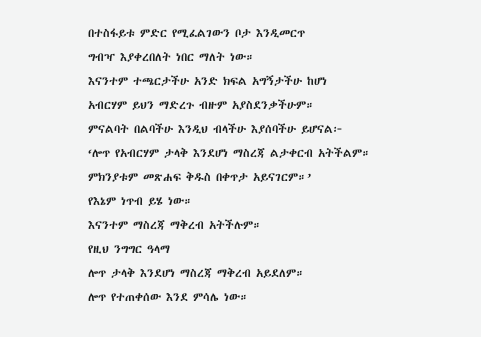በተስፋይቱ ምድር የሚፈልገውን ቦታ እንዲመርጥ
ግብዣ እያቀረበለት ነበር ማለት ነው።
እናንተም ተጫርታችሁ አንድ ክፍል አግኝታችሁ ከሆነ
አብርሃም ይህን ማድረጉ ብዙም አያስደንቃችሁም።
ምናልባት በልባችሁ እንዲህ ብላችሁ እያሰባችሁ ይሆናል፦
‘ሎጥ የአብርሃም ታላቅ እንደሆነ ማስረጃ ልታቀርብ አትችልም።
ምክንያቱም መጽሐፍ ቅዱስ በቀጥታ አይናገርም።’
የእኔም ነጥብ ይሄ ነው።
እናንተም ማስረጃ ማቅረብ አትችሉም።
የዚህ ንግግር ዓላማ
ሎጥ ታላቅ እንደሆነ ማስረጃ ማቅረብ አይደለም።
ሎጥ የተጠቀሰው እንደ ምሳሌ ነው።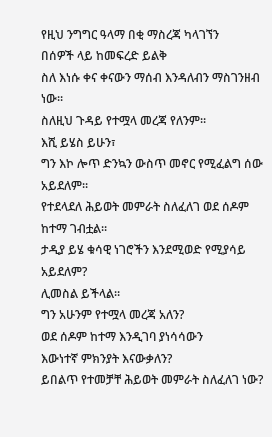የዚህ ንግግር ዓላማ በቂ ማስረጃ ካላገኘን
በሰዎች ላይ ከመፍረድ ይልቅ
ስለ እነሱ ቀና ቀናውን ማሰብ እንዳለብን ማስገንዘብ ነው።
ስለዚህ ጉዳይ የተሟላ መረጃ የለንም።
እሺ ይሄስ ይሁን፣
ግን እኮ ሎጥ ድንኳን ውስጥ መኖር የሚፈልግ ሰው አይደለም።
የተደላደለ ሕይወት መምራት ስለፈለገ ወደ ሰዶም ከተማ ገብቷል።
ታዲያ ይሄ ቁሳዊ ነገሮችን እንደሚወድ የሚያሳይ አይደለም?
ሊመስል ይችላል።
ግን አሁንም የተሟላ መረጃ አለን?
ወደ ሰዶም ከተማ እንዲገባ ያነሳሳውን
እውነተኛ ምክንያት እናውቃለን?
ይበልጥ የተመቻቸ ሕይወት መምራት ስለፈለገ ነው?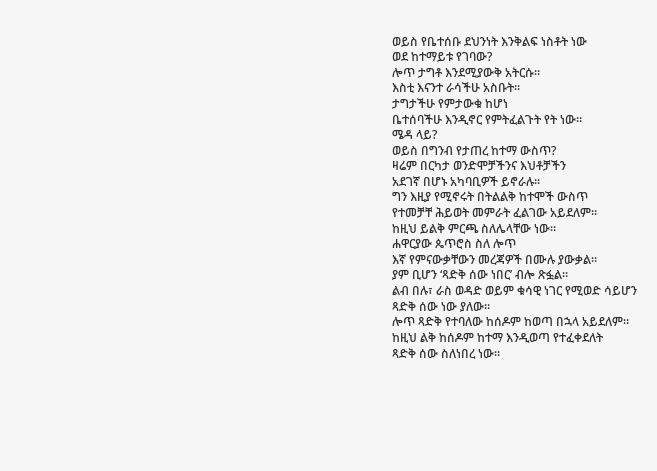ወይስ የቤተሰቡ ደህንነት እንቅልፍ ነስቶት ነው
ወደ ከተማይቱ የገባው?
ሎጥ ታግቶ እንደሚያውቅ አትርሱ።
እስቲ እናንተ ራሳችሁ አስቡት።
ታግታችሁ የምታውቁ ከሆነ
ቤተሰባችሁ እንዲኖር የምትፈልጉት የት ነው።
ሜዳ ላይ?
ወይስ በግንብ የታጠረ ከተማ ውስጥ?
ዛሬም በርካታ ወንድሞቻችንና እህቶቻችን
አደገኛ በሆኑ አካባቢዎች ይኖራሉ።
ግን እዚያ የሚኖሩት በትልልቅ ከተሞች ውስጥ
የተመቻቸ ሕይወት መምራት ፈልገው አይደለም።
ከዚህ ይልቅ ምርጫ ስለሌላቸው ነው።
ሐዋርያው ጴጥሮስ ስለ ሎጥ
እኛ የምናውቃቸውን መረጃዎች በሙሉ ያውቃል።
ያም ቢሆን ‘ጻድቅ ሰው ነበር’ ብሎ ጽፏል።
ልብ በሉ፣ ራስ ወዳድ ወይም ቁሳዊ ነገር የሚወድ ሳይሆን
ጻድቅ ሰው ነው ያለው።
ሎጥ ጻድቅ የተባለው ከሰዶም ከወጣ በኋላ አይደለም።
ከዚህ ልቅ ከሰዶም ከተማ እንዲወጣ የተፈቀደለት
ጻድቅ ሰው ስለነበረ ነው።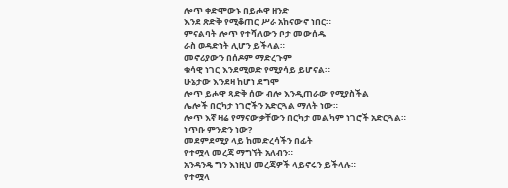ሎጥ ቀድሞውኑ በይሖዋ ዘንድ
እንደ ጽድቅ የሚቆጠር ሥራ አከናውኖ ነበር።
ምናልባት ሎጥ የተሻለውን ቦታ መውሰዱ
ራስ ወዳድነት ሊሆን ይችላል።
መኖሪያውን በሰዶም ማድረጉም
ቁሳዊ ነገር እንደሚወድ የሚያሳይ ይሆናል።
ሁኔታው እንደዛ ከሆነ ደግሞ
ሎጥ ይሖዋ ጻድቅ ሰው ብሎ እንዲጠራው የሚያስችል
ሌሎች በርካታ ነገሮችን አድርጓል ማለት ነው።
ሎጥ እኛ ዛሬ የማናውቃቸውን በርካታ መልካም ነገሮች አድርጓል።
ነጥቡ ምንድን ነው?
መደምደሚያ ላይ ከመድረሳችን በፊት
የተሟላ መረጃ ማግኘት አለብን።
አንዳንዴ ግን እነዚህ መረጃዎች ላይኖሩን ይችላሉ።
የተሟላ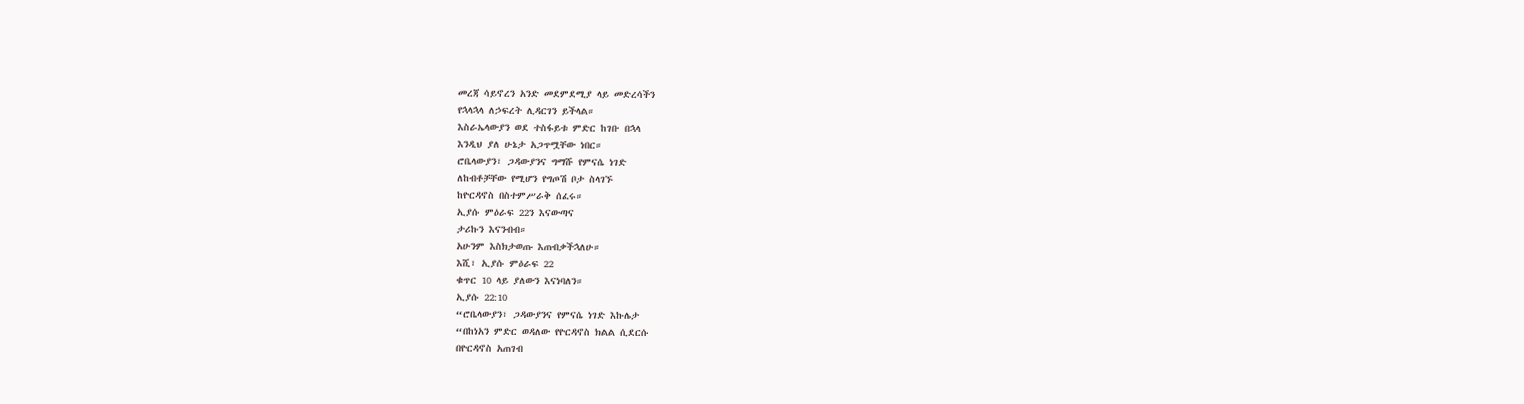መረጃ ሳይኖረን አንድ መደምደሚያ ላይ መድረሳችን
የኋላኋላ ለኃፍረት ሊዳርገን ይችላል።
እስራኤላውያን ወደ ተስፋይቱ ምድር ከገቡ በኋላ
እንዲህ ያለ ሁኔታ አጋጥሟቸው ነበር።
ሮቤላውያን፣ ጋዳውያንና ግማሹ የምናሴ ነገድ
ለከብቶቻቸው የሚሆን የግጦሽ ቦታ ስላገኙ
ከዮርዳኖስ በስተምሥራቅ ሰፈሩ።
ኢያሱ ምዕራፍ 22ን እናውጣና
ታሪኩን እናንብብ።
አሁንም እስክታወጡ እጠብቃችኋለሁ።
እሺ፣ ኢያሱ ምዕራፍ 22
ቁጥር 10 ላይ ያለውን እናነባለን።
ኢያሱ 22:10
“ሮቤላውያን፣ ጋዳውያንና የምናሴ ነገድ እኩሌታ
“በከነአን ምድር ወዳለው የዮርዳኖስ ክልል ሲደርሱ
በዮርዳኖስ አጠገብ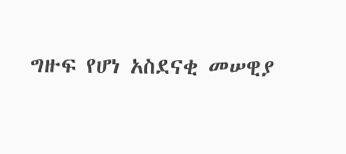ግዙፍ የሆነ አስደናቂ መሠዊያ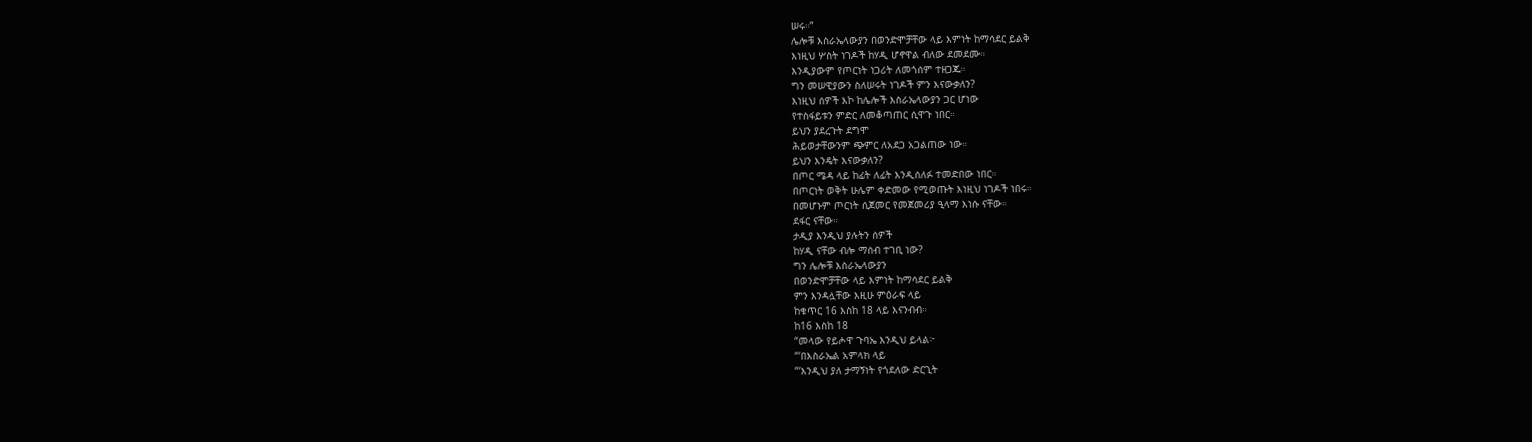ሠሩ።”
ሌሎቹ እስራኤላውያን በወንድሞቻቸው ላይ እምነት ከማሳደር ይልቅ
እነዚህ ሦስት ነገዶች ከሃዲ ሆኖዋል ብለው ደመደሙ።
እንዲያውም የጦርነት ነጋሪት ለመጎሰም ተዘጋጁ።
ግን መሠዊያውን ስለሠሩት ነገዶች ምን እናውቃለን?
እነዚህ ሰዎች እኮ ከሌሎች እስራኤላውያን ጋር ሆነው
የተስፋይቱን ምድር ለመቆጣጠር ሲዋጉ ነበር።
ይህን ያደረጉት ደግሞ
ሕይወታቸውንም ጭምር ለአደጋ አጋልጠው ነው።
ይህን እንዴት እናውቃለን?
በጦር ሜዳ ላይ ከፊት ለፊት እንዲሰለፉ ተመድበው ነበር።
በጦርነት ወቅት ሁሌም ቀድመው የሚወጡት እነዚህ ነገዶች ነበሩ።
በመሆኑም ጦርነት ሲጀመር የመጀመሪያ ዒላማ እነሱ ናቸው።
ደፋር ናቸው።
ታዲያ እንዲህ ያሉትን ሰዎች
ከሃዲ ናቸው ብሎ ማሰብ ተገቢ ነው?
ግን ሌሎቹ እስራኤላውያን
በወንድሞቻቸው ላይ እምነት ከማሳደር ይልቅ
ምን እንዳሏቸው እዚሁ ምዕራፍ ላይ
ከቁጥር 16 እስከ 18 ላይ እናንብብ።
ከ16 እስከ 18
“መላው የይሖዋ ጉባኤ እንዲህ ይላል፦
“‘በእስራኤል አምላክ ላይ
“‘እንዲህ ያለ ታማኝነት የጎደለው ድርጊት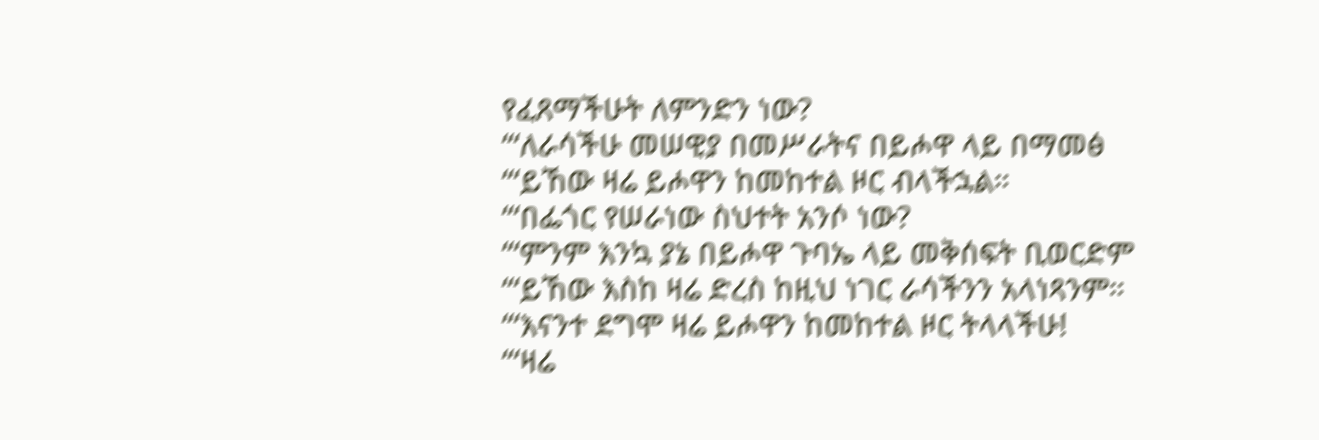የፈጸማችሁት ለምንድን ነው?
“‘ለራሳችሁ መሠዊያ በመሥራትና በይሖዋ ላይ በማመፅ
“‘ይኸው ዛሬ ይሖዋን ከመከተል ዞር ብላችኋል።
“‘በፌጎር የሠራነው ስህተት አንሶ ነው?
“‘ምንም እንኳ ያኔ በይሖዋ ጉባኤ ላይ መቅሰፍት ቢወርድም
“‘ይኸው እስከ ዛሬ ድረስ ከዚህ ነገር ራሳችንን አላነጻንም።
“‘እናንተ ደግሞ ዛሬ ይሖዋን ከመከተል ዞር ትላላችሁ!
“‘ዛሬ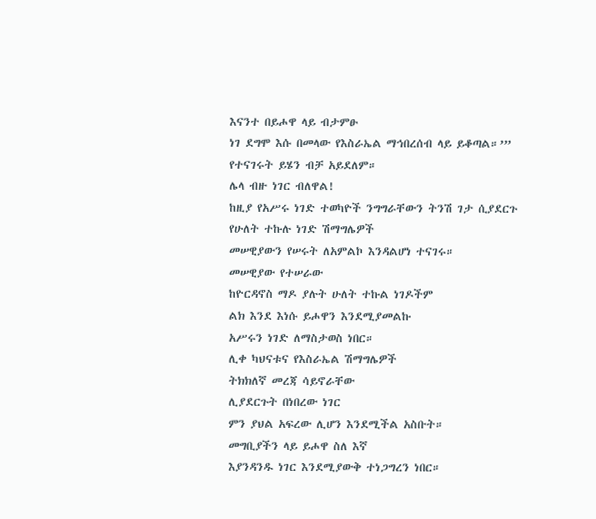እናንተ በይሖዋ ላይ ብታምፁ
ነገ ደግሞ እሱ በመላው የእስራኤል ማኅበረሰብ ላይ ይቆጣል።’”
የተናገሩት ይሄን ብቻ አይደለም።
ሌላ ብዙ ነገር ብለዋል!
ከዚያ የአሥሩ ነገድ ተወካዮች ንግግራቸውን ትንሽ ገታ ሲያደርጉ
የሁለት ተኩሉ ነገድ ሽማግሌዎች
መሠዊያውን የሠሩት ለአምልኮ እንዳልሆነ ተናገሩ።
መሠዊያው የተሠራው
ከዮርዳኖስ ማዶ ያሉት ሁለት ተኩል ነገዶችም
ልክ እንደ እነሱ ይሖዋን እንደሚያመልኩ
አሥሩን ነገድ ለማስታወስ ነበር።
ሊቀ ካህናቱና የእስራኤል ሽማግሌዎች
ትክክለኛ መረጃ ሳይኖራቸው
ሊያደርጉት በነበረው ነገር
ምን ያህል አፍረው ሊሆን እንደሚችል አስቡት።
መግቢያችን ላይ ይሖዋ ስለ እኛ
እያንዳንዱ ነገር እንደሚያውቅ ተነጋግረን ነበር።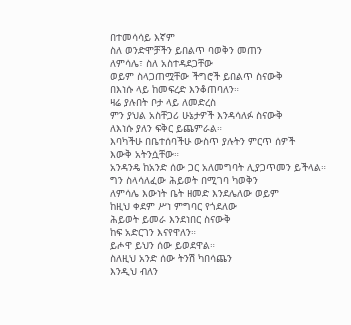በተመሳሳይ እኛም
ስለ ወንድሞቻችን ይበልጥ ባወቅን መጠን
ለምሳሌ፣ ስለ አስተዳደጋቸው
ወይም ስላጋጠሟቸው ችግሮች ይበልጥ ስናውቅ
በእነሱ ላይ ከመፍረድ እንቆጠባለን።
ዛሬ ያሉበት ቦታ ላይ ለመድረስ
ምን ያህል አስቸጋሪ ሁኔታዎች እንዳሳለፉ ስናውቅ
ለእነሱ ያለን ፍቅር ይጨምራል።
እባካችሁ በቤተሰባችሁ ውስጥ ያሉትን ምርጥ ሰዎች
እውቅ አትንሷቸው።
አንዳንዴ ከአንድ ሰው ጋር አለመግባት ሊያጋጥመን ይችላል።
ግን ስላሳለፈው ሕይወት በሚገባ ካወቅን
ለምሳሌ እውነት ቤት ዘመድ እንደሌለው ወይም
ከዚህ ቀደም ሥነ ምግባር የጎደለው
ሕይወት ይመራ እንደነበር ስናውቅ
ከፍ አድርገን እናየዋለን።
ይሖዋ ይህን ሰው ይወደዋል።
ስለዚህ አንድ ሰው ትንሽ ካበሳጨን
እንዲህ ብለን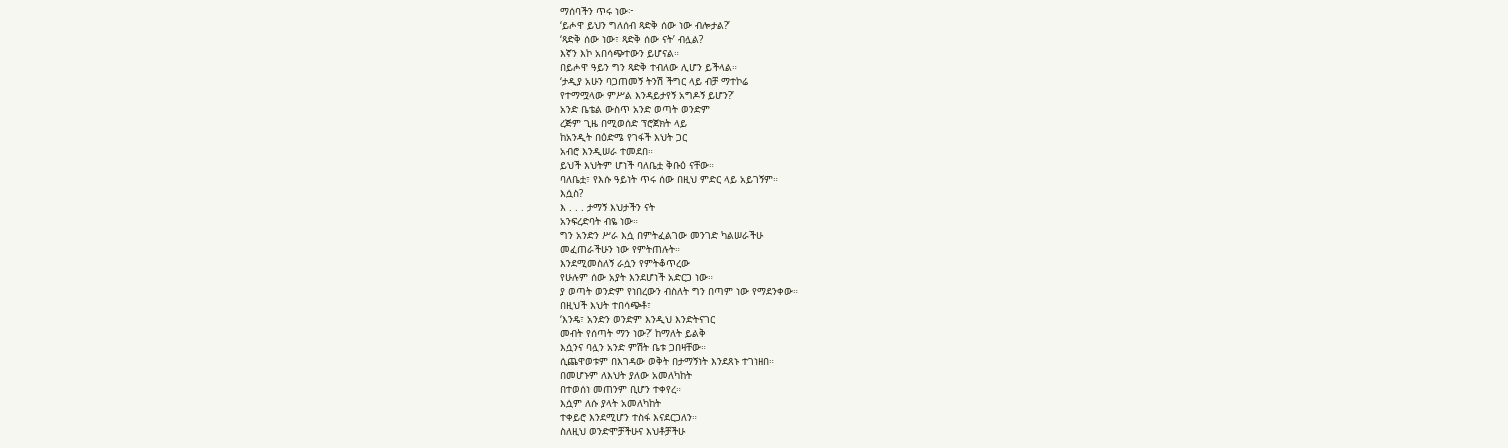ማሰባችን ጥሩ ነው፦
‘ይሖዋ ይህን ግለሰብ ጻድቅ ሰው ነው ብሎታል?’
‘ጻድቅ ሰው ነው፣ ጻድቅ ሰው ናት’ ብሏል?
እኛን እኮ አበሳጭተውን ይሆናል።
በይሖዋ ዓይን ግን ጻድቅ ተብለው ሊሆን ይችላል።
‘ታዲያ አሁን ባጋጠመኝ ትንሽ ችግር ላይ ብቻ ማተኮሬ
የተማሟላው ምሥል እንዳይታየኝ አግዶኝ ይሆን?’
አንድ ቤቴል ውስጥ አንድ ወጣት ወንድም
ረጅም ጊዜ በሚወሰድ ፕሮጀክት ላይ
ከአንዲት በዕድሜ የገፋች እህት ጋር
አብሮ እንዲሠራ ተመደበ።
ይህች እህትም ሆነች ባለቤቷ ቅቡዕ ናቸው።
ባለቤቷ፣ የእሱ ዓይነት ጥሩ ሰው በዚህ ምድር ላይ አይገኝም።
እሷስ?
እ . . . ታማኝ እህታችን ናት
አንፍረድባት ብዬ ነው።
ግን አንድን ሥራ እሷ በምትፈልገው መንገድ ካልሠራችሁ
መፈጠራችሁን ነው የምትጠሉት።
እንደሚመስለኝ ራሷን የምትቆጥረው
የሁሉም ሰው አያት እንደሆነች አድርጋ ነው።
ያ ወጣት ወንድም የነበረውን ብስለት ግን በጣም ነው የማደንቀው።
በዚህች እህት ተበሳጭቶ፣
‘እንዴ፣ አንድን ወንድም እንዲህ እንድትናገር
መብት የሰጣት ማን ነው?’ ከማለት ይልቅ
እሷንና ባሏን አንድ ምሽት ቤቱ ጋበዛቸው።
ሲጨዋወቱም በእገዳው ወቅት በታማኝነት እንደጸኑ ተገነዘበ።
በመሆኑም ለእህት ያለው አመለካከት
በተወሰነ መጠንም ቢሆን ተቀየረ።
እሷም ለሱ ያላት አመለካከት
ተቀይሮ እንደሚሆን ተስፋ እናደርጋለን።
ስለዚህ ወንድሞቻችሁና እህቶቻችሁ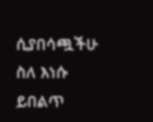ሲያበሳጯችሁ
ስለ እነሱ ይበልጥ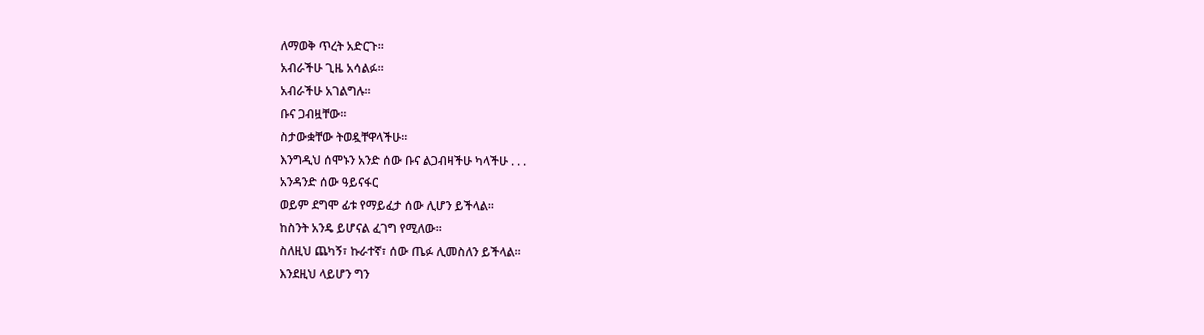ለማወቅ ጥረት አድርጉ።
አብራችሁ ጊዜ አሳልፉ።
አብራችሁ አገልግሉ።
ቡና ጋብዟቸው።
ስታውቋቸው ትወዷቸዋላችሁ።
እንግዲህ ሰሞኑን አንድ ሰው ቡና ልጋብዛችሁ ካላችሁ . . .
አንዳንድ ሰው ዓይናፋር
ወይም ደግሞ ፊቱ የማይፈታ ሰው ሊሆን ይችላል።
ከስንት አንዴ ይሆናል ፈገግ የሚለው።
ስለዚህ ጨካኝ፣ ኩራተኛ፣ ሰው ጤፉ ሊመስለን ይችላል።
እንደዚህ ላይሆን ግን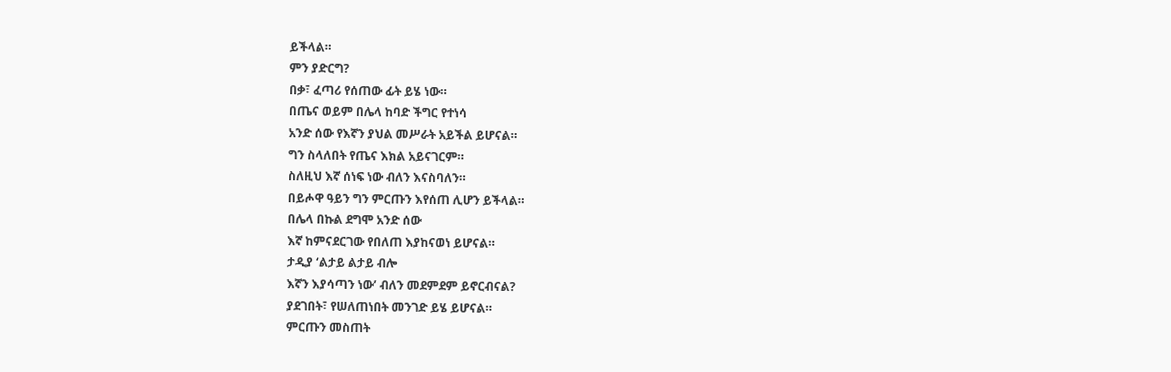ይችላል።
ምን ያድርግ?
በቃ፣ ፈጣሪ የሰጠው ፊት ይሄ ነው።
በጤና ወይም በሌላ ከባድ ችግር የተነሳ
አንድ ሰው የእኛን ያህል መሥራት አይችል ይሆናል።
ግን ስላለበት የጤና እክል አይናገርም።
ስለዚህ እኛ ሰነፍ ነው ብለን እናስባለን።
በይሖዋ ዓይን ግን ምርጡን እየሰጠ ሊሆን ይችላል።
በሌላ በኩል ደግሞ አንድ ሰው
እኛ ከምናደርገው የበለጠ እያከናወነ ይሆናል።
ታዲያ ‘ልታይ ልታይ ብሎ
እኛን እያሳጣን ነው’ ብለን መደምደም ይኖርብናል?
ያደገበት፣ የሠለጠነበት መንገድ ይሄ ይሆናል።
ምርጡን መስጠት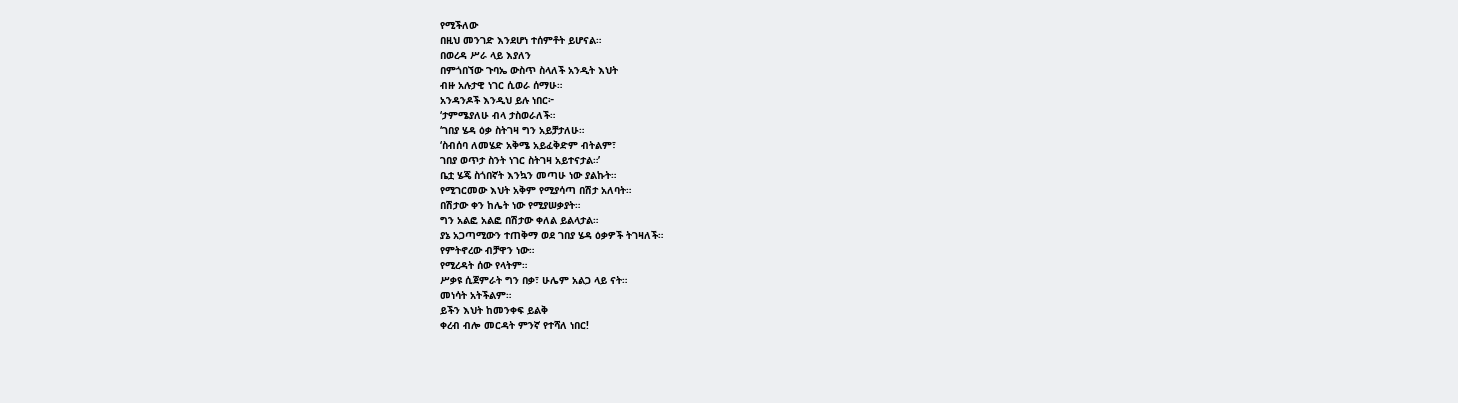የሚችለው
በዚህ መንገድ እንደሆነ ተሰምቶት ይሆናል።
በወረዳ ሥራ ላይ እያለን
በምጎበኘው ጉባኤ ውስጥ ስላለች አንዲት እህት
ብዙ አሉታዊ ነገር ሲወራ ሰማሁ።
አንዳንዶች እንዲህ ይሉ ነበር፦
‘ታምሜያለሁ ብላ ታስወራለች።
‘ገበያ ሄዳ ዕቃ ስትገዛ ግን አይቻታለሁ።
‘ስብሰባ ለመሄድ አቅሜ አይፈቅድም ብትልም፣
ገበያ ወጥታ ስንት ነገር ስትገዛ አይተናታል።’
ቤቷ ሄጄ ስጎበኛት እንኳን መጣሁ ነው ያልኩት።
የሚገርመው እህት አቅም የሚያሳጣ በሽታ አለባት።
በሽታው ቀን ከሌት ነው የሚያሠቃያት።
ግን አልፎ አልፎ በሽታው ቀለል ይልላታል።
ያኔ አጋጣሚውን ተጠቅማ ወደ ገበያ ሄዳ ዕቃዎች ትገዛለች።
የምትኖረው ብቻዋን ነው።
የሚረዳት ሰው የላትም።
ሥቃዩ ሲጀምራት ግን በቃ፣ ሁሌም አልጋ ላይ ናት።
መነሳት አትችልም።
ይችን እህት ከመንቀፍ ይልቅ
ቀረብ ብሎ መርዳት ምንኛ የተሻለ ነበር!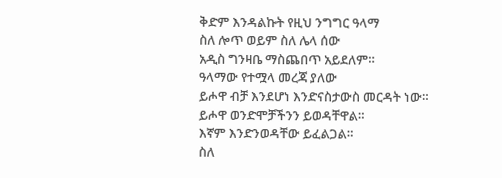ቅድም እንዳልኩት የዚህ ንግግር ዓላማ
ስለ ሎጥ ወይም ስለ ሌላ ሰው
አዲስ ግንዛቤ ማስጨበጥ አይደለም።
ዓላማው የተሟላ መረጃ ያለው
ይሖዋ ብቻ እንደሆነ እንድናስታውስ መርዳት ነው።
ይሖዋ ወንድሞቻችንን ይወዳቸዋል።
እኛም እንድንወዳቸው ይፈልጋል።
ስለ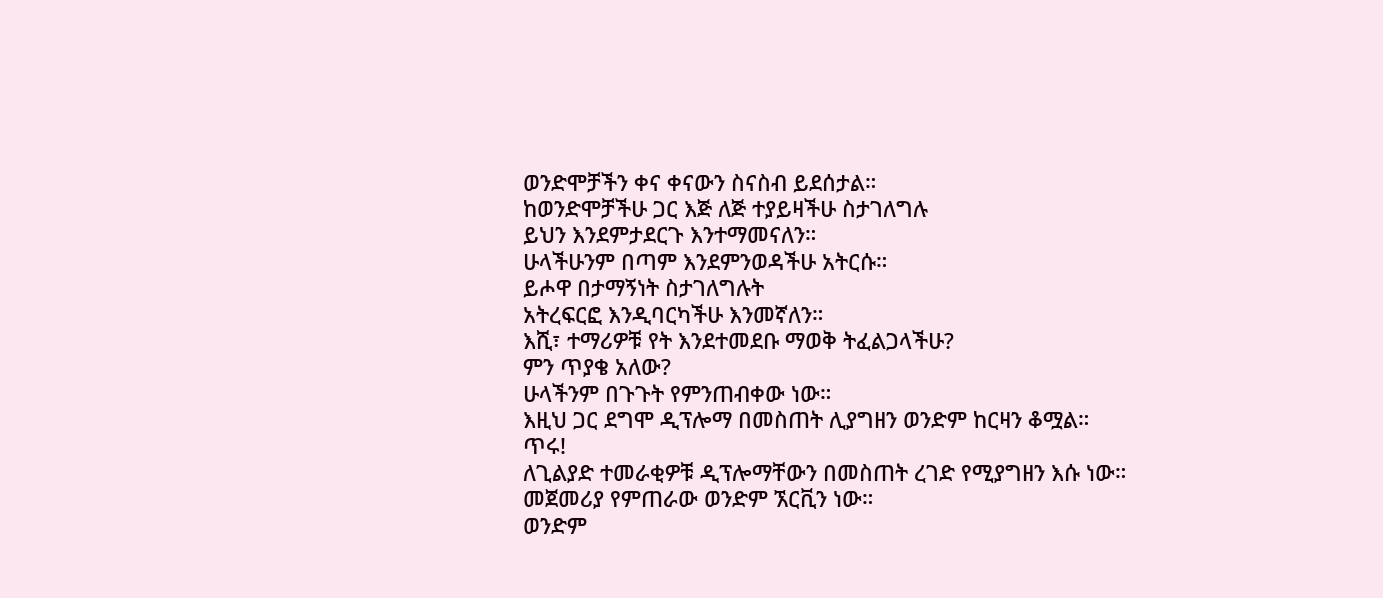ወንድሞቻችን ቀና ቀናውን ስናስብ ይደሰታል።
ከወንድሞቻችሁ ጋር እጅ ለጅ ተያይዛችሁ ስታገለግሉ
ይህን እንደምታደርጉ እንተማመናለን።
ሁላችሁንም በጣም እንደምንወዳችሁ አትርሱ።
ይሖዋ በታማኝነት ስታገለግሉት
አትረፍርፎ እንዲባርካችሁ እንመኛለን።
እሺ፣ ተማሪዎቹ የት እንደተመደቡ ማወቅ ትፈልጋላችሁ?
ምን ጥያቄ አለው?
ሁላችንም በጉጉት የምንጠብቀው ነው።
እዚህ ጋር ደግሞ ዲፕሎማ በመስጠት ሊያግዘን ወንድም ከርዛን ቆሟል።
ጥሩ!
ለጊልያድ ተመራቂዎቹ ዲፕሎማቸውን በመስጠት ረገድ የሚያግዘን እሱ ነው።
መጀመሪያ የምጠራው ወንድም ኧርቪን ነው።
ወንድም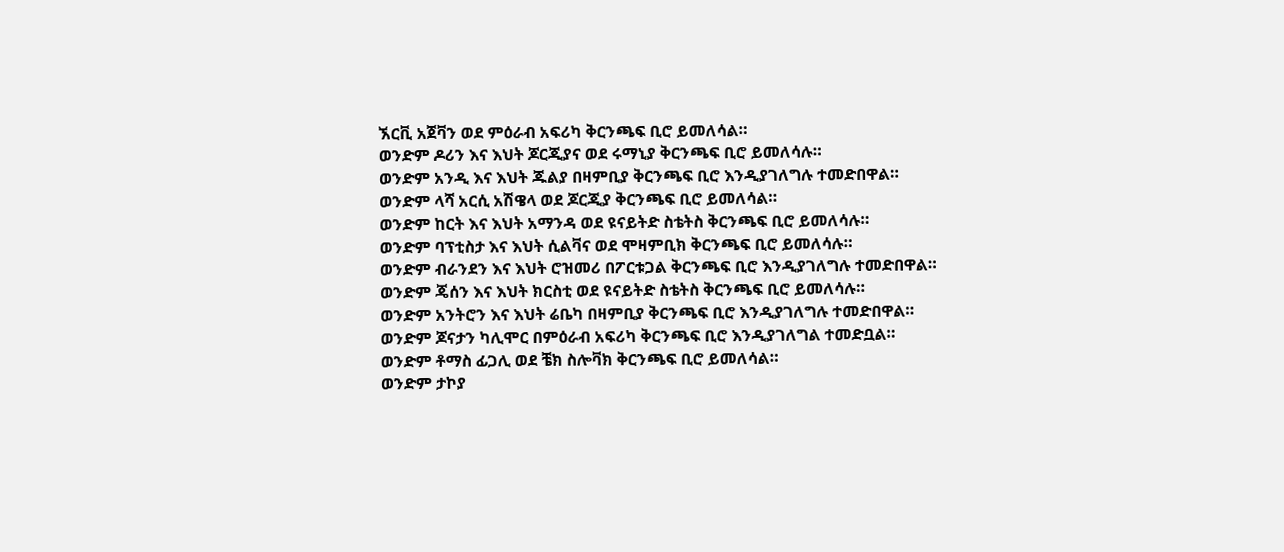ኧርቪ አጀቫን ወደ ምዕራብ አፍሪካ ቅርንጫፍ ቢሮ ይመለሳል።
ወንድም ዶሪን እና እህት ጆርጂያና ወደ ሩማኒያ ቅርንጫፍ ቢሮ ይመለሳሉ።
ወንድም አንዲ እና እህት ጁልያ በዛምቢያ ቅርንጫፍ ቢሮ እንዲያገለግሉ ተመድበዋል።
ወንድም ላሻ አርሲ አሽዌላ ወደ ጆርጂያ ቅርንጫፍ ቢሮ ይመለሳል።
ወንድም ከርት እና እህት አማንዳ ወደ ዩናይትድ ስቴትስ ቅርንጫፍ ቢሮ ይመለሳሉ።
ወንድም ባፕቲስታ እና እህት ሲልቫና ወደ ሞዛምቢክ ቅርንጫፍ ቢሮ ይመለሳሉ።
ወንድም ብራንደን እና እህት ሮዝመሪ በፖርቱጋል ቅርንጫፍ ቢሮ እንዲያገለግሉ ተመድበዋል።
ወንድም ጄሰን እና እህት ክርስቲ ወደ ዩናይትድ ስቴትስ ቅርንጫፍ ቢሮ ይመለሳሉ።
ወንድም አንትሮን እና እህት ሬቤካ በዛምቢያ ቅርንጫፍ ቢሮ እንዲያገለግሉ ተመድበዋል።
ወንድም ጆናታን ካሊሞር በምዕራብ አፍሪካ ቅርንጫፍ ቢሮ እንዲያገለግል ተመድቧል።
ወንድም ቶማስ ፊጋሊ ወደ ቼክ ስሎቫክ ቅርንጫፍ ቢሮ ይመለሳል።
ወንድም ታኮያ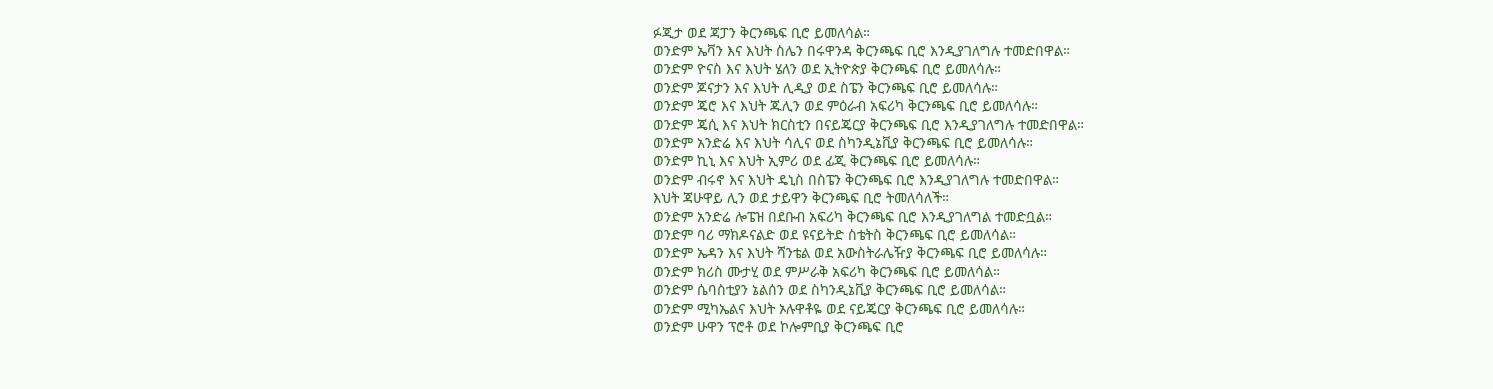ፉጂታ ወደ ጃፓን ቅርንጫፍ ቢሮ ይመለሳል።
ወንድም ኤቫን እና እህት ስሌን በሩዋንዳ ቅርንጫፍ ቢሮ እንዲያገለግሉ ተመድበዋል።
ወንድም ዮናስ እና እህት ሄለን ወደ ኢትዮጵያ ቅርንጫፍ ቢሮ ይመለሳሉ።
ወንድም ጆናታን እና እህት ሊዲያ ወደ ስፔን ቅርንጫፍ ቢሮ ይመለሳሉ።
ወንድም ጄሮ እና እህት ጁሊን ወደ ምዕራብ አፍሪካ ቅርንጫፍ ቢሮ ይመለሳሉ።
ወንድም ጄሲ እና እህት ክርስቲን በናይጄርያ ቅርንጫፍ ቢሮ እንዲያገለግሉ ተመድበዋል።
ወንድም አንድሬ እና እህት ሳሊና ወደ ስካንዲኔቪያ ቅርንጫፍ ቢሮ ይመለሳሉ።
ወንድም ኪኒ እና እህት ኢምሪ ወደ ፊጂ ቅርንጫፍ ቢሮ ይመለሳሉ።
ወንድም ብሩኖ እና እህት ዴኒስ በስፔን ቅርንጫፍ ቢሮ እንዲያገለግሉ ተመድበዋል።
እህት ጃሁዋይ ሊን ወደ ታይዋን ቅርንጫፍ ቢሮ ትመለሳለች።
ወንድም አንድሬ ሎፔዝ በደቡብ አፍሪካ ቅርንጫፍ ቢሮ እንዲያገለግል ተመድቧል።
ወንድም ባሪ ማክዶናልድ ወደ ዩናይትድ ስቴትስ ቅርንጫፍ ቢሮ ይመለሳል።
ወንድም ኤዳን እና እህት ሻንቴል ወደ አውስትራሌዥያ ቅርንጫፍ ቢሮ ይመለሳሉ።
ወንድም ክሪስ ሙታሂ ወደ ምሥራቅ አፍሪካ ቅርንጫፍ ቢሮ ይመለሳል።
ወንድም ሴባስቲያን ኔልሰን ወደ ስካንዲኔቪያ ቅርንጫፍ ቢሮ ይመለሳል።
ወንድም ሚካኤልና እህት ኦሉዋቶዬ ወደ ናይጄርያ ቅርንጫፍ ቢሮ ይመለሳሉ።
ወንድም ሁዋን ፕሮቶ ወደ ኮሎምቢያ ቅርንጫፍ ቢሮ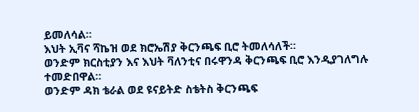ይመለሳል።
እህት ኢቫና ሻኬዝ ወደ ክሮኤሽያ ቅርንጫፍ ቢሮ ትመለሳለች።
ወንድም ክርስቲያን እና እህት ቫለንቲና በሩዋንዳ ቅርንጫፍ ቢሮ እንዲያገለግሉ ተመድበዋል።
ወንድም ዳክ ቴራል ወደ ዩናይትድ ስቴትስ ቅርንጫፍ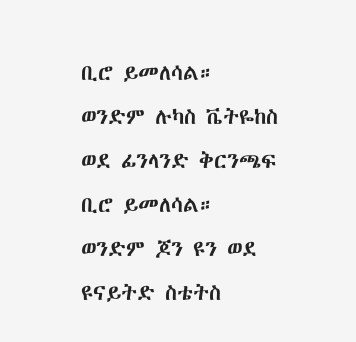ቢሮ ይመለሳል።
ወንድም ሉካስ ቬትዬከስ ወደ ፊንላንድ ቅርንጫፍ ቢሮ ይመለሳል።
ወንድም ጆን ዩን ወደ ዩናይትድ ስቴትስ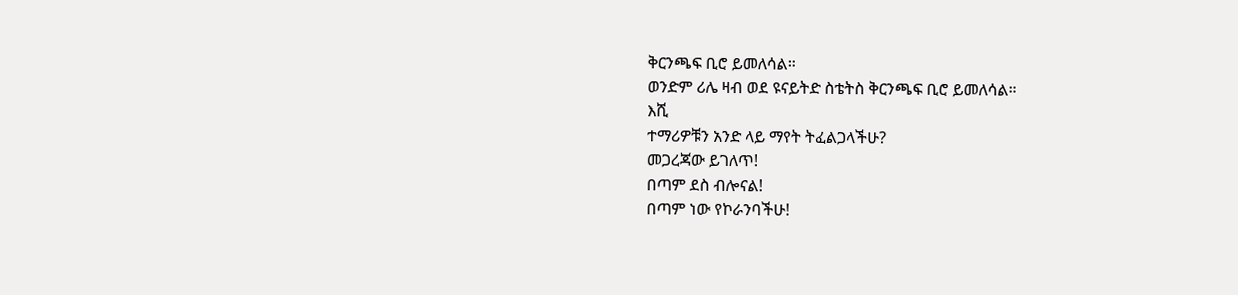ቅርንጫፍ ቢሮ ይመለሳል።
ወንድም ሪሌ ዛብ ወደ ዩናይትድ ስቴትስ ቅርንጫፍ ቢሮ ይመለሳል።
እሺ
ተማሪዎቹን አንድ ላይ ማየት ትፈልጋላችሁ?
መጋረጃው ይገለጥ!
በጣም ደስ ብሎናል!
በጣም ነው የኮራንባችሁ!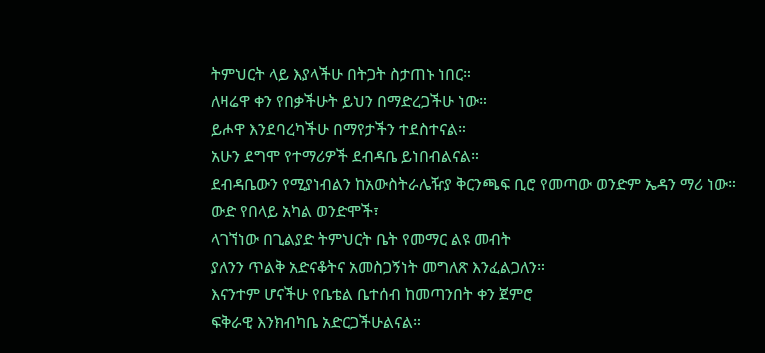ትምህርት ላይ እያላችሁ በትጋት ስታጠኑ ነበር።
ለዛሬዋ ቀን የበቃችሁት ይህን በማድረጋችሁ ነው።
ይሖዋ እንደባረካችሁ በማየታችን ተደስተናል።
አሁን ደግሞ የተማሪዎች ደብዳቤ ይነበብልናል።
ደብዳቤውን የሚያነብልን ከአውስትራሌዥያ ቅርንጫፍ ቢሮ የመጣው ወንድም ኤዳን ማሪ ነው።
ውድ የበላይ አካል ወንድሞች፣
ላገኘነው በጊልያድ ትምህርት ቤት የመማር ልዩ መብት
ያለንን ጥልቅ አድናቆትና አመስጋኝነት መግለጽ እንፈልጋለን።
እናንተም ሆናችሁ የቤቴል ቤተሰብ ከመጣንበት ቀን ጀምሮ
ፍቅራዊ እንክብካቤ አድርጋችሁልናል።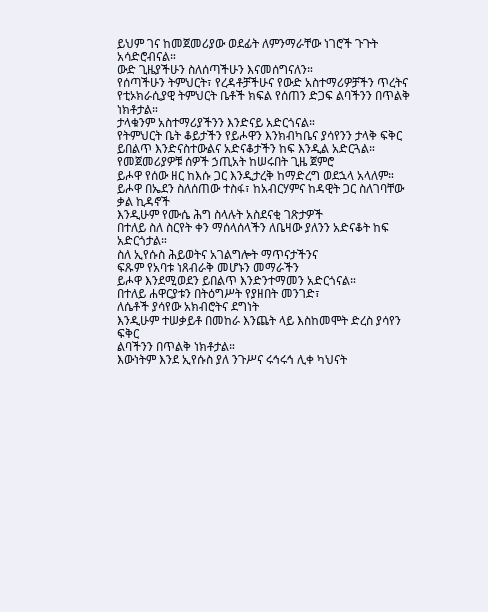ይህም ገና ከመጀመሪያው ወደፊት ለምንማራቸው ነገሮች ጉጉት አሳድሮብናል።
ውድ ጊዜያችሁን ስለሰጣችሁን እናመሰግናለን።
የሰጣችሁን ትምህርት፣ የረዳቶቻችሁና የውድ አስተማሪዎቻችን ጥረትና
የቲኦክራሲያዊ ትምህርት ቤቶች ክፍል የሰጠን ድጋፍ ልባችንን በጥልቅ ነክቶታል።
ታላቁንም አስተማሪያችንን እንድናይ አድርጎናል።
የትምህርት ቤት ቆይታችን የይሖዋን እንክብካቤና ያሳየንን ታላቅ ፍቅር
ይበልጥ እንድናስተውልና አድናቆታችን ከፍ እንዲል አድርጓል።
የመጀመሪያዎቹ ሰዎች ኃጢአት ከሠሩበት ጊዜ ጀምሮ
ይሖዋ የሰው ዘር ከእሱ ጋር እንዲታረቅ ከማድረግ ወደኋላ አላለም።
ይሖዋ በኤደን ስለሰጠው ተስፋ፣ ከአብርሃምና ከዳዊት ጋር ስለገባቸው ቃል ኪዳኖች
እንዲሁም የሙሴ ሕግ ስላሉት አስደናቂ ገጽታዎች
በተለይ ስለ ስርየት ቀን ማሰላሰላችን ለቤዛው ያለንን አድናቆት ከፍ አድርጎታል።
ስለ ኢየሱስ ሕይወትና አገልግሎት ማጥናታችንና
ፍጹም የአባቱ ነጸብራቅ መሆኑን መማራችን
ይሖዋ እንደሚወደን ይበልጥ እንድንተማመን አድርጎናል።
በተለይ ሐዋርያቱን በትዕግሥት የያዘበት መንገድ፣
ለሴቶች ያሳየው አክብሮትና ደግነት
እንዲሁም ተሠቃይቶ በመከራ እንጨት ላይ እስከመሞት ድረስ ያሳየን ፍቅር
ልባችንን በጥልቅ ነክቶታል።
እውነትም እንደ ኢየሱስ ያለ ንጉሥና ሩኅሩኅ ሊቀ ካህናት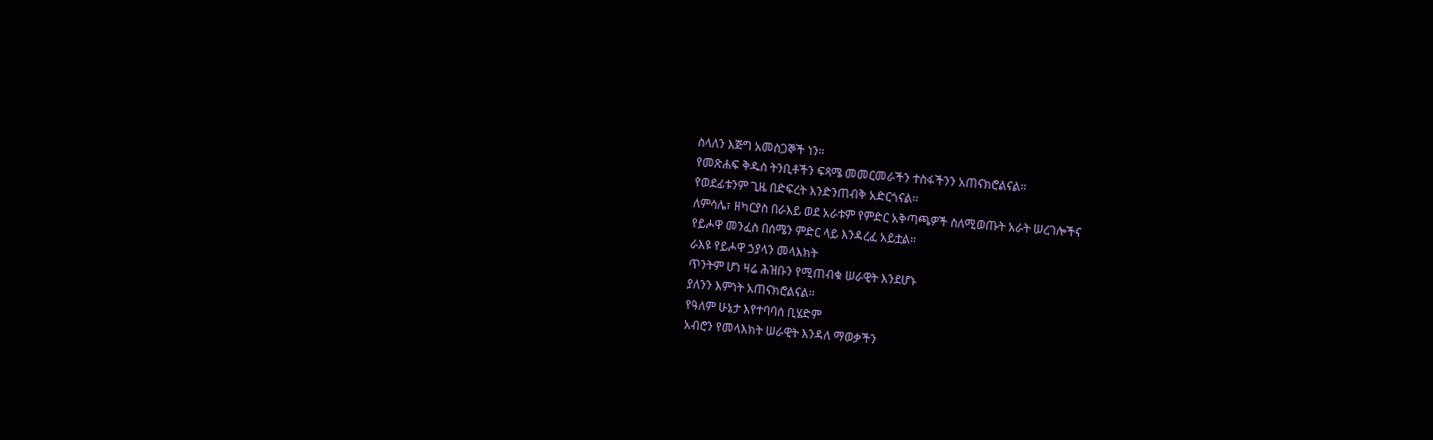ስላለን እጅግ አመስጋኞች ነን።
የመጽሐፍ ቅዱስ ትንቢቶችን ፍጻሜ መመርመራችን ተስፋችንን አጠናክሮልናል።
የወደፊቱንም ጊዜ በድፍረት እንድንጠብቅ አድርጎናል።
ለምሳሌ፣ ዘካርያስ በራእይ ወደ አራቱም የምድር አቅጣጫዎች ስለሚወጡት አራት ሠረገሎችና
የይሖዋ መንፈስ በሰሜን ምድር ላይ እንዳረፈ አይቷል።
ራእዩ የይሖዋ ኃያላን መላእክት
ጥንትም ሆነ ዛሬ ሕዝቡን የሚጠብቁ ሠራዊት እንደሆኑ
ያለንን እምነት አጠናክሮልናል።
የዓለም ሁኔታ እየተባባሰ ቢሄድም
አብሮን የመላእክት ሠራዊት እንዳለ ማወቃችን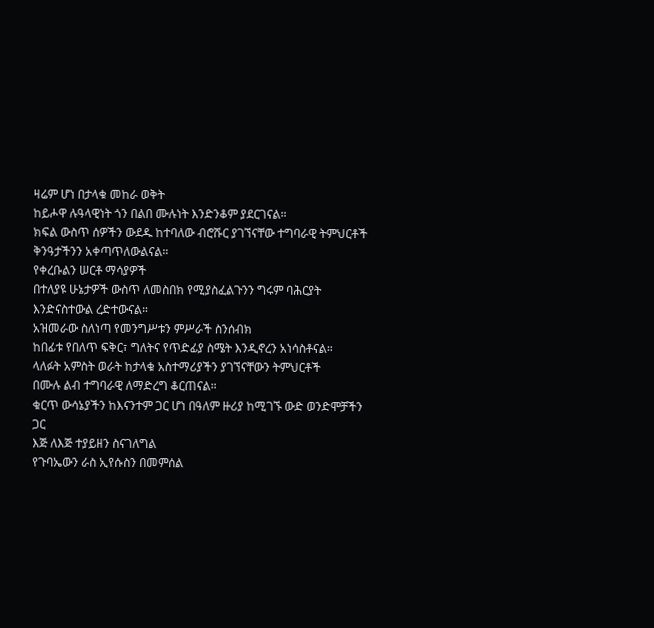ዛሬም ሆነ በታላቁ መከራ ወቅት
ከይሖዋ ሉዓላዊነት ጎን በልበ ሙሉነት እንድንቆም ያደርገናል።
ክፍል ውስጥ ሰዎችን ውደዱ ከተባለው ብሮሹር ያገኘናቸው ተግባራዊ ትምህርቶች
ቅንዓታችንን አቀጣጥለውልናል።
የቀረቡልን ሠርቶ ማሳያዎች
በተለያዩ ሁኔታዎች ውስጥ ለመስበክ የሚያስፈልጉንን ግሩም ባሕርያት እንድናስተውል ረድተውናል።
አዝመራው ስለነጣ የመንግሥቱን ምሥራች ስንሰብክ
ከበፊቱ የበለጥ ፍቅር፣ ግለትና የጥድፊያ ስሜት እንዲኖረን አነሳስቶናል።
ላለፉት አምስት ወራት ከታላቁ አስተማሪያችን ያገኘናቸውን ትምህርቶች
በሙሉ ልብ ተግባራዊ ለማድረግ ቆርጠናል።
ቁርጥ ውሳኔያችን ከእናንተም ጋር ሆነ በዓለም ዙሪያ ከሚገኙ ውድ ወንድሞቻችን ጋር
እጅ ለእጅ ተያይዘን ስናገለግል
የጉባኤውን ራስ ኢየሱስን በመምሰል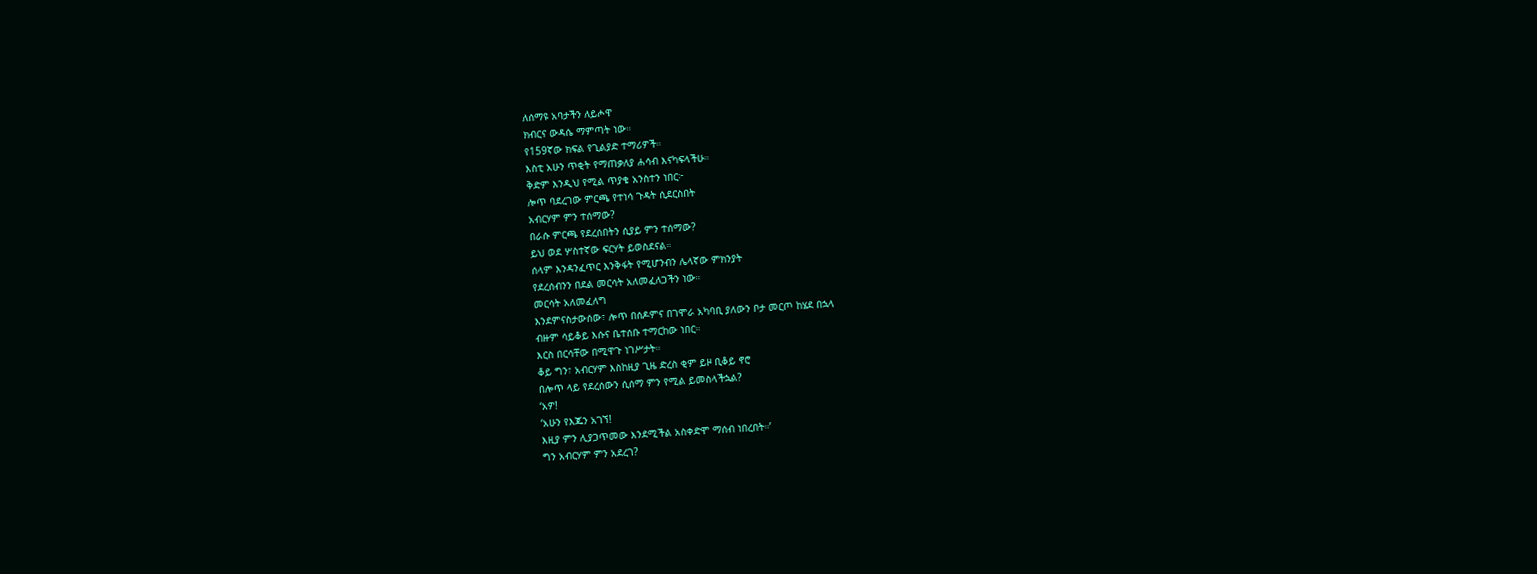ለሰማዩ አባታችን ለይሖዋ
ክብርና ውዳሴ ማምጣት ነው።
የ159ኛው ክፍል የጊልያድ ተማሪዎች።
እስቲ አሁን ጥቂት የማጠቃለያ ሐሳብ እናካፍላችሁ።
ቅድም እንዲህ የሚል ጥያቄ አንስተን ነበር፦
ሎጥ ባደረገው ምርጫ የተነሳ ጉዳት ሲደርስበት
አብርሃም ምን ተሰማው?
በራሱ ምርጫ የደረሰበትን ሲያይ ምን ተሰማው?
ይህ ወደ ሦስተኛው ፍርሃት ይወስደናል።
ሰላም እንዳንፈጥር እንቅፋት የሚሆንብን ሌላኛው ምክንያት
የደረሰብንን በደል መርሳት አለመፈለጋችን ነው።
መርሳት አለመፈለግ
እንደምናስታውሰው፣ ሎጥ በሰዶምና በገሞራ አካባቢ ያለውን ቦታ መርጦ ከሄደ በኋላ
ብዙም ሳይቆይ እሱና ቤተሰቡ ተማርከው ነበር።
እርስ በርሳቸው በሚዋጉ ነገሥታት።
ቆይ ግን፣ አብርሃም እስከዚያ ጊዜ ድረስ ቂም ይዞ ቢቆይ ኖሮ
በሎጥ ላይ የደረሰውን ሲሰማ ምን የሚል ይመስላችኋል?
‘አዎ!
‘አሁን የእጁን አገኘ!
እዚያ ምን ሊያጋጥመው እንደሚችል አስቀድሞ ማሰብ ነበረበት።’
ግን አብርሃም ምን አደረገ?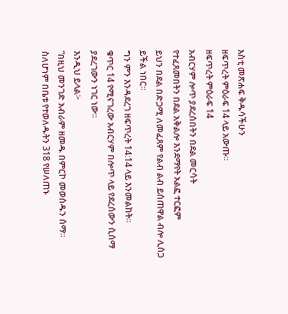እስቲ መጽሐፍ ቅዱሳችሁን
ዘፍጥረት ምዕራፍ 14 ላይ አውጡ።
ዘፍጥረት ምዕራፍ 14
አብርሃም ሎጥ ያደረሰበትን በደል መርሳት
የተፈጸመበትን በደል አቅልሎ እንደማየት አልፎ ተርፎም
ይህን በደል በድጋሚ ለመፈጸም የልብ ልብ ይሰጠዋል ብሎ ሊሰጋ ይችል ነበር።
ግን ምን እንዳደረገ ዘፍጥረት 14:14 ላይ እንመልከት።
ቁጥር 14 የሚናገረው አብርሃም በሎጥ ላይ የደረሰውን ሲሰማ ያደረገውን ነገር ነው።
እንዲህ ይላል፦
“በዚህ መንገድ አብራም ዘመዱ በምርኮ መወሰዱን ሰማ።
ስለሆነም በቤቱ የተወለዱትን 318 የሠለጠኑ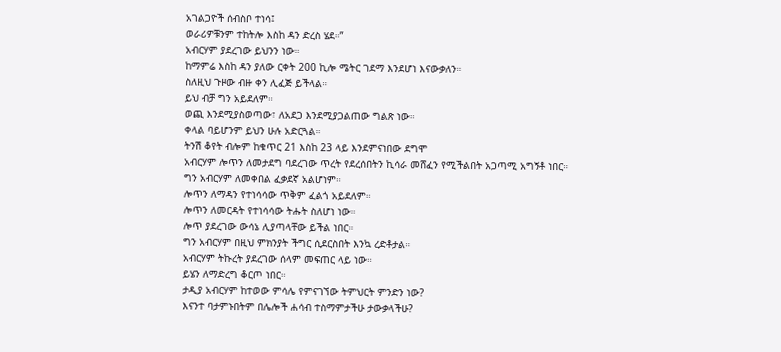አገልጋዮች ሰብስቦ ተነሳ፤
ወራሪዎቹንም ተከትሎ እስከ ዳን ድረስ ሄደ።”
አብርሃም ያደረገው ይህንን ነው።
ከማምሬ እስከ ዳን ያለው ርቀት 200 ኪሎ ሜትር ገደማ እንደሆነ እናውቃለን።
ስለዚህ ጉዞው ብዙ ቀን ሊፈጅ ይችላል።
ይህ ብቻ ግን አይደለም።
ወጪ እንደሚያስወጣው፣ ለአደጋ እንደሚያጋልጠው ግልጽ ነው።
ቀላል ባይሆንም ይህን ሁሉ አድርጓል።
ትንሽ ቆየት ብሎም ከቁጥር 21 እስከ 23 ላይ እንደምናነበው ደግሞ
አብርሃም ሎጥን ለመታደግ ባደረገው ጥረት የደረሰበትን ኪሳራ መሸፈን የሚችልበት አጋጣሚ አግኝቶ ነበር።
ግን አብርሃም ለመቀበል ፈቃደኛ አልሆነም።
ሎጥን ለማዳን የተነሳሳው ጥቅም ፈልጎ አይደለም።
ሎጥን ለመርዳት የተነሳሳው ትሑት ስለሆነ ነው።
ሎጥ ያደረገው ውሳኔ ሊያጣላቸው ይችል ነበር።
ግን አብርሃም በዚህ ምክንያት ችግር ሲደርስበት እንኳ ረድቶታል።
አብርሃም ትኩረት ያደረገው ሰላም መፍጠር ላይ ነው።
ይሄን ለማድረግ ቆርጦ ነበር።
ታዲያ አብርሃም ከተወው ምሳሌ የምናገኘው ትምህርት ምንድን ነው?
እናንተ ባታምኑበትም በሌሎች ሐሳብ ተስማምታችሁ ታውቃላችሁ?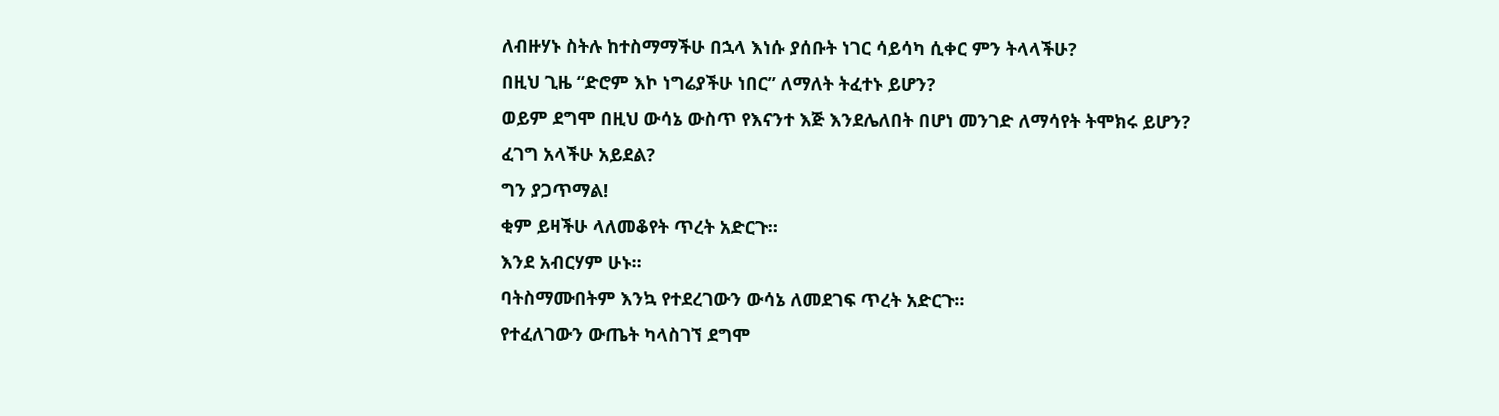ለብዙሃኑ ስትሉ ከተስማማችሁ በኋላ እነሱ ያሰቡት ነገር ሳይሳካ ሲቀር ምን ትላላችሁ?
በዚህ ጊዜ “ድሮም እኮ ነግሬያችሁ ነበር” ለማለት ትፈተኑ ይሆን?
ወይም ደግሞ በዚህ ውሳኔ ውስጥ የእናንተ እጅ እንደሌለበት በሆነ መንገድ ለማሳየት ትሞክሩ ይሆን?
ፈገግ አላችሁ አይደል?
ግን ያጋጥማል!
ቂም ይዛችሁ ላለመቆየት ጥረት አድርጉ።
እንደ አብርሃም ሁኑ።
ባትስማሙበትም እንኳ የተደረገውን ውሳኔ ለመደገፍ ጥረት አድርጉ።
የተፈለገውን ውጤት ካላስገኘ ደግሞ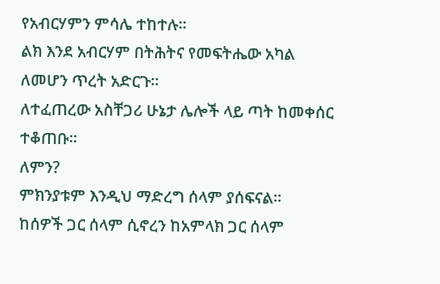የአብርሃምን ምሳሌ ተከተሉ።
ልክ እንደ አብርሃም በትሕትና የመፍትሔው አካል ለመሆን ጥረት አድርጉ።
ለተፈጠረው አስቸጋሪ ሁኔታ ሌሎች ላይ ጣት ከመቀሰር ተቆጠቡ።
ለምን?
ምክንያቱም እንዲህ ማድረግ ሰላም ያሰፍናል።
ከሰዎች ጋር ሰላም ሲኖረን ከአምላክ ጋር ሰላም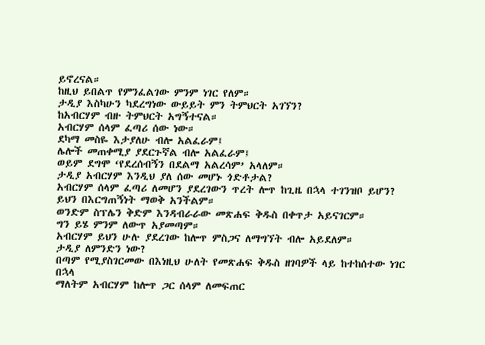ይኖረናል።
ከዚህ ይበልጥ የምንፈልገው ምንም ነገር የለም።
ታዲያ እስካሁን ካደረግነው ውይይት ምን ትምህርት አገኘን?
ከአብርሃም ብዙ ትምህርት አግኝተናል።
አብርሃም ሰላም ፈጣሪ ሰው ነው።
ደካማ መስዬ እታያለሁ ብሎ አልፈራም፤
ሌሎች መጠቀሚያ ያደርጉኛል ብሎ አልፈራም፤
ወይም ደግሞ ‘የደረሰብኝን በደልማ አልረሳም’ አላለም።
ታዲያ አብርሃም እንዲህ ያለ ሰው መሆኑ ጎድቶታል?
አብርሃም ሰላም ፈጣሪ ለመሆን ያደረገውን ጥረት ሎጥ ከጊዜ በኋላ ተገንዝቦ ይሆን?
ይህን በእርግጠኝነት ማወቅ አንችልም።
ወንድም ስፕሌን ቅድም እንዳብራራው መጽሐፍ ቅዱስ በቀጥታ አይናገርም።
ግን ይሄ ምንም ለውጥ አያመጣም።
አብርሃም ይህን ሁሉ ያደረገው ከሎጥ ምስጋና ለማግኘት ብሎ አይደለም።
ታዲያ ለምንድን ነው?
በጣም የሚያስገርመው በእነዚህ ሁለት የመጽሐፍ ቅዱስ ዘገባዎች ላይ ከተከሰተው ነገር በኋላ
ማለትም አብርሃም ከሎጥ ጋር ሰላም ለመፍጠር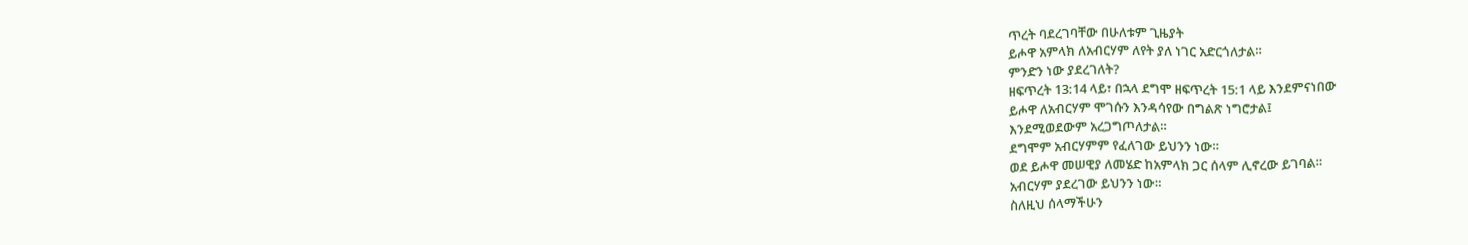ጥረት ባደረገባቸው በሁለቱም ጊዜያት
ይሖዋ አምላክ ለአብርሃም ለየት ያለ ነገር አድርጎለታል።
ምንድን ነው ያደረገለት?
ዘፍጥረት 13:14 ላይ፣ በኋላ ደግሞ ዘፍጥረት 15:1 ላይ እንደምናነበው
ይሖዋ ለአብርሃም ሞገሱን እንዳሳየው በግልጽ ነግሮታል፤
እንደሚወደውም አረጋግጦለታል።
ደግሞም አብርሃምም የፈለገው ይህንን ነው።
ወደ ይሖዋ መሠዊያ ለመሄድ ከአምላክ ጋር ሰላም ሊኖረው ይገባል።
አብርሃም ያደረገው ይህንን ነው።
ስለዚህ ሰላማችሁን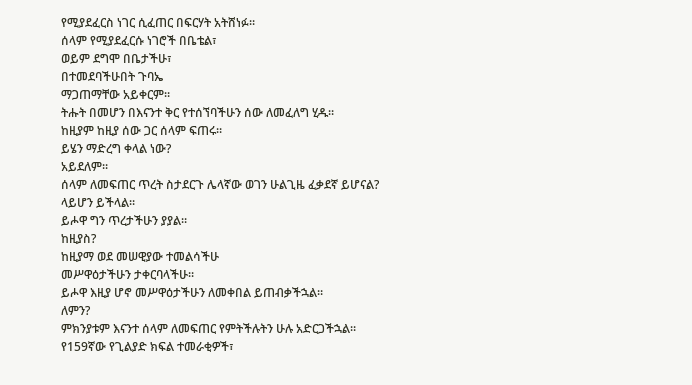የሚያደፈርስ ነገር ሲፈጠር በፍርሃት አትሸነፉ።
ሰላም የሚያደፈርሱ ነገሮች በቤቴል፣
ወይም ደግሞ በቤታችሁ፣
በተመደባችሁበት ጉባኤ
ማጋጠማቸው አይቀርም።
ትሑት በመሆን በእናንተ ቅር የተሰኘባችሁን ሰው ለመፈለግ ሂዱ።
ከዚያም ከዚያ ሰው ጋር ሰላም ፍጠሩ።
ይሄን ማድረግ ቀላል ነው?
አይደለም።
ሰላም ለመፍጠር ጥረት ስታደርጉ ሌላኛው ወገን ሁልጊዜ ፈቃደኛ ይሆናል?
ላይሆን ይችላል።
ይሖዋ ግን ጥረታችሁን ያያል።
ከዚያስ?
ከዚያማ ወደ መሠዊያው ተመልሳችሁ
መሥዋዕታችሁን ታቀርባላችሁ።
ይሖዋ እዚያ ሆኖ መሥዋዕታችሁን ለመቀበል ይጠብቃችኋል።
ለምን?
ምክንያቱም እናንተ ሰላም ለመፍጠር የምትችሉትን ሁሉ አድርጋችኋል።
የ159ኛው የጊልያድ ክፍል ተመራቂዎች፣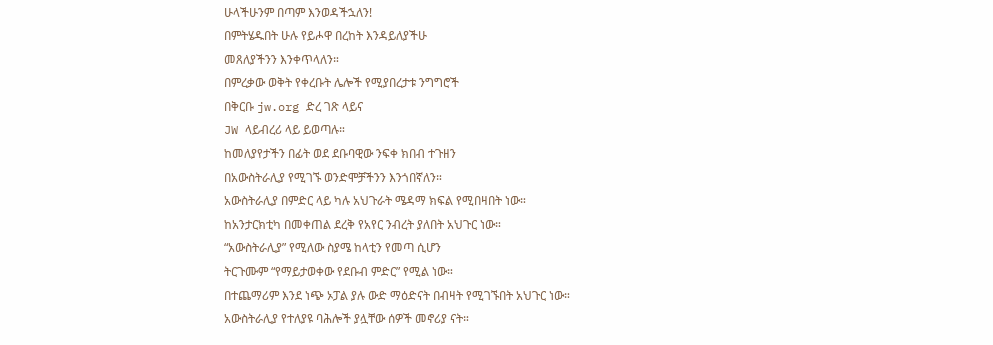ሁላችሁንም በጣም እንወዳችኋለን!
በምትሄዱበት ሁሉ የይሖዋ በረከት እንዳይለያችሁ
መጸለያችንን እንቀጥላለን።
በምረቃው ወቅት የቀረቡት ሌሎች የሚያበረታቱ ንግግሮች
በቅርቡ jw.org ድረ ገጽ ላይና
JW ላይብረሪ ላይ ይወጣሉ።
ከመለያየታችን በፊት ወደ ደቡባዊው ንፍቀ ክበብ ተጉዘን
በአውስትራሊያ የሚገኙ ወንድሞቻችንን እንጎበኛለን።
አውስትራሊያ በምድር ላይ ካሉ አህጉራት ሜዳማ ክፍል የሚበዛበት ነው።
ከአንታርክቲካ በመቀጠል ደረቅ የአየር ንብረት ያለበት አህጉር ነው።
“አውስትራሊያ” የሚለው ስያሜ ከላቲን የመጣ ሲሆን
ትርጉሙም “የማይታወቀው የደቡብ ምድር” የሚል ነው።
በተጨማሪም እንደ ነጭ ኦፓል ያሉ ውድ ማዕድናት በብዛት የሚገኙበት አህጉር ነው።
አውስትራሊያ የተለያዩ ባሕሎች ያሏቸው ሰዎች መኖሪያ ናት።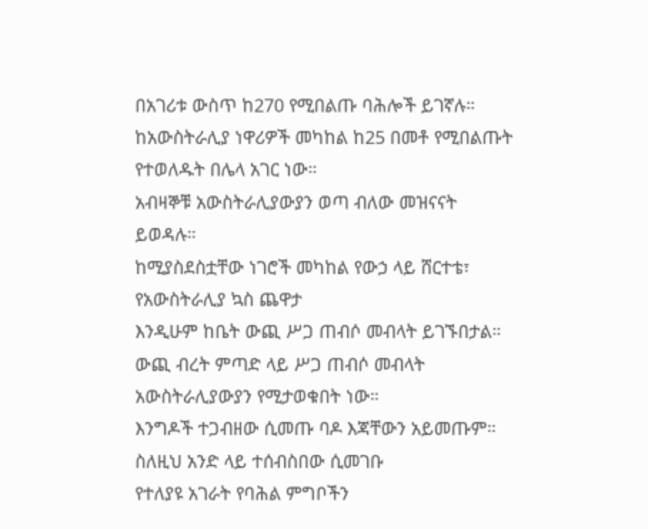በአገሪቱ ውስጥ ከ270 የሚበልጡ ባሕሎች ይገኛሉ።
ከአውስትራሊያ ነዋሪዎች መካከል ከ25 በመቶ የሚበልጡት የተወለዱት በሌላ አገር ነው።
አብዛኞቹ አውስትራሊያውያን ወጣ ብለው መዝናናት ይወዳሉ።
ከሚያስደስቷቸው ነገሮች መካከል የውኃ ላይ ሸርተቴ፣
የአውስትራሊያ ኳስ ጨዋታ
እንዲሁም ከቤት ውጪ ሥጋ ጠብሶ መብላት ይገኙበታል።
ውጪ ብረት ምጣድ ላይ ሥጋ ጠብሶ መብላት
አውስትራሊያውያን የሚታወቁበት ነው።
እንግዶች ተጋብዘው ሲመጡ ባዶ እጃቸውን አይመጡም።
ስለዚህ አንድ ላይ ተሰብስበው ሲመገቡ
የተለያዩ አገራት የባሕል ምግቦችን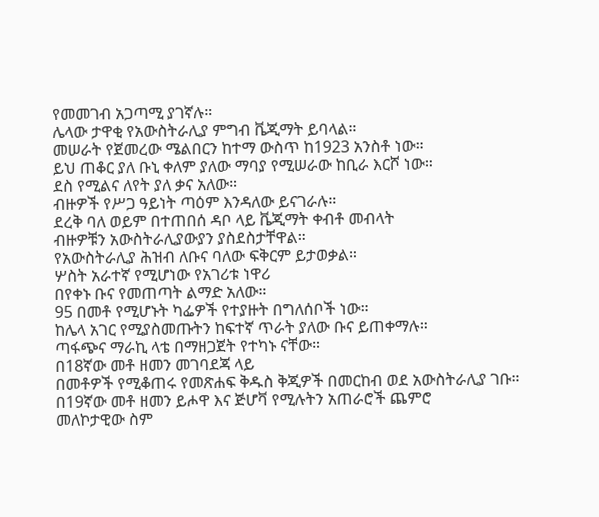የመመገብ አጋጣሚ ያገኛሉ።
ሌላው ታዋቂ የአውስትራሊያ ምግብ ቬጂማት ይባላል።
መሠራት የጀመረው ሜልበርን ከተማ ውስጥ ከ1923 አንስቶ ነው።
ይህ ጠቆር ያለ ቡኒ ቀለም ያለው ማባያ የሚሠራው ከቢራ እርሾ ነው።
ደስ የሚልና ለየት ያለ ቃና አለው።
ብዙዎች የሥጋ ዓይነት ጣዕም እንዳለው ይናገራሉ።
ደረቅ ባለ ወይም በተጠበሰ ዳቦ ላይ ቬጂማት ቀብቶ መብላት
ብዙዎቹን አውስትራሊያውያን ያስደስታቸዋል።
የአውስትራሊያ ሕዝብ ለቡና ባለው ፍቅርም ይታወቃል።
ሦስት አራተኛ የሚሆነው የአገሪቱ ነዋሪ
በየቀኑ ቡና የመጠጣት ልማድ አለው።
95 በመቶ የሚሆኑት ካፌዎች የተያዙት በግለሰቦች ነው።
ከሌላ አገር የሚያስመጡትን ከፍተኛ ጥራት ያለው ቡና ይጠቀማሉ።
ጣፋጭና ማራኪ ላቴ በማዘጋጀት የተካኑ ናቸው።
በ18ኛው መቶ ዘመን መገባደጃ ላይ
በመቶዎች የሚቆጠሩ የመጽሐፍ ቅዱስ ቅጂዎች በመርከብ ወደ አውስትራሊያ ገቡ።
በ19ኛው መቶ ዘመን ይሖዋ እና ጅሆቫ የሚሉትን አጠራሮች ጨምሮ
መለኮታዊው ስም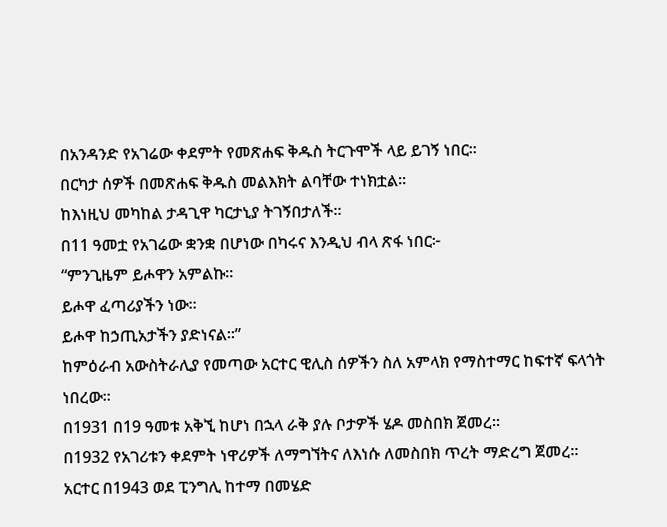በአንዳንድ የአገሬው ቀደምት የመጽሐፍ ቅዱስ ትርጉሞች ላይ ይገኝ ነበር።
በርካታ ሰዎች በመጽሐፍ ቅዱስ መልእክት ልባቸው ተነክቷል።
ከእነዚህ መካከል ታዳጊዋ ካርታኒያ ትገኝበታለች።
በ11 ዓመቷ የአገሬው ቋንቋ በሆነው በካሩና እንዲህ ብላ ጽፋ ነበር፦
“ምንጊዜም ይሖዋን አምልኩ።
ይሖዋ ፈጣሪያችን ነው።
ይሖዋ ከኃጢአታችን ያድነናል።”
ከምዕራብ አውስትራሊያ የመጣው አርተር ዊሊስ ሰዎችን ስለ አምላክ የማስተማር ከፍተኛ ፍላጎት ነበረው።
በ1931 በ19 ዓመቱ አቅኚ ከሆነ በኋላ ራቅ ያሉ ቦታዎች ሄዶ መስበክ ጀመረ።
በ1932 የአገሪቱን ቀደምት ነዋሪዎች ለማግኘትና ለእነሱ ለመስበክ ጥረት ማድረግ ጀመረ።
አርተር በ1943 ወደ ፒንግሊ ከተማ በመሄድ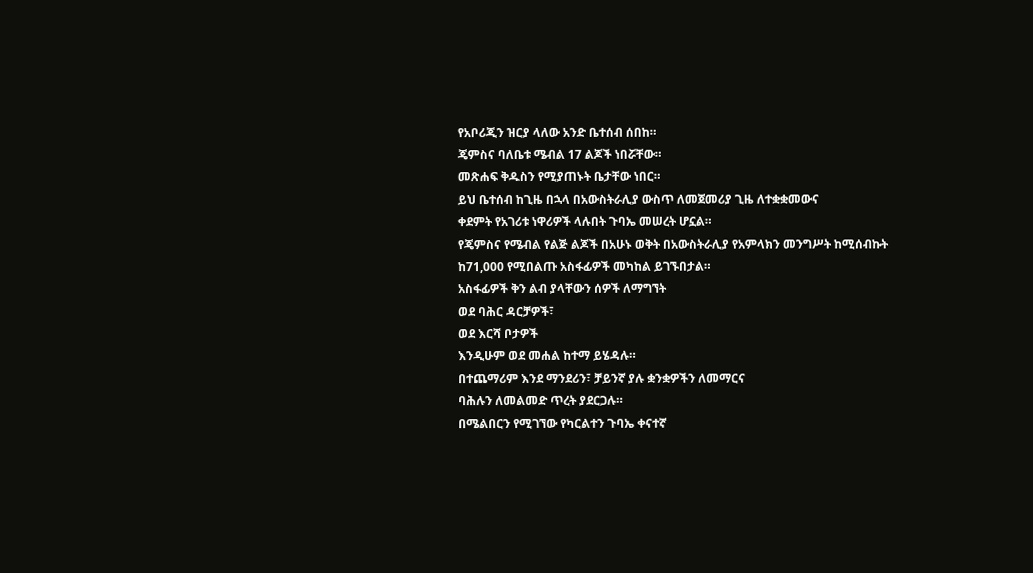የአቦሪጂን ዝርያ ላለው አንድ ቤተሰብ ሰበከ።
ጄምስና ባለቤቱ ሜብል 17 ልጆች ነበሯቸው።
መጽሐፍ ቅዱስን የሚያጠኑት ቤታቸው ነበር።
ይህ ቤተሰብ ከጊዜ በኋላ በአውስትራሊያ ውስጥ ለመጀመሪያ ጊዜ ለተቋቋመውና
ቀደምት የአገሪቱ ነዋሪዎች ላሉበት ጉባኤ መሠረት ሆኗል።
የጄምስና የሜብል የልጅ ልጆች በአሁኑ ወቅት በአውስትራሊያ የአምላክን መንግሥት ከሚሰብኩት
ከ71,000 የሚበልጡ አስፋፊዎች መካከል ይገኙበታል።
አስፋፊዎች ቅን ልብ ያላቸውን ሰዎች ለማግኘት
ወደ ባሕር ዳርቻዎች፣
ወደ እርሻ ቦታዎች
እንዲሁም ወደ መሐል ከተማ ይሄዳሉ።
በተጨማሪም እንደ ማንደሪን፣ ቻይንኛ ያሉ ቋንቋዎችን ለመማርና
ባሕሉን ለመልመድ ጥረት ያደርጋሉ።
በሜልበርን የሚገኘው የካርልተን ጉባኤ ቀናተኛ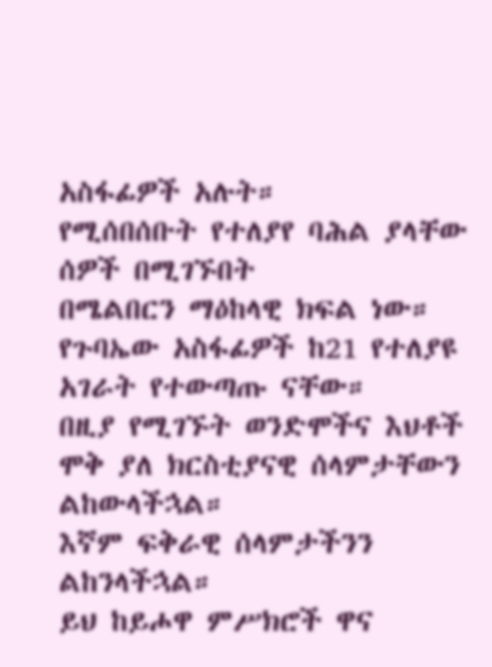አስፋፊዎች አሉት።
የሚሰበሰቡት የተለያየ ባሕል ያላቸው ሰዎች በሚገኙበት
በሜልበርን ማዕከላዊ ክፍል ነው።
የጉባኤው አስፋፊዎች ከ21 የተለያዩ አገራት የተውጣጡ ናቸው።
በዚያ የሚገኙት ወንድሞችና እህቶች ሞቅ ያለ ክርስቲያናዊ ሰላምታቸውን ልከውላችኋል።
እኛም ፍቅራዊ ሰላምታችንን ልከንላችኋል።
ይህ ከይሖዋ ምሥክሮች ዋና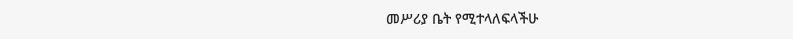መሥሪያ ቤት የሚተላለፍላችሁ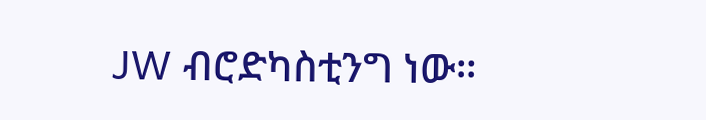JW ብሮድካስቲንግ ነው።